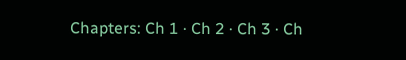Chapters: Ch 1 · Ch 2 · Ch 3 · Ch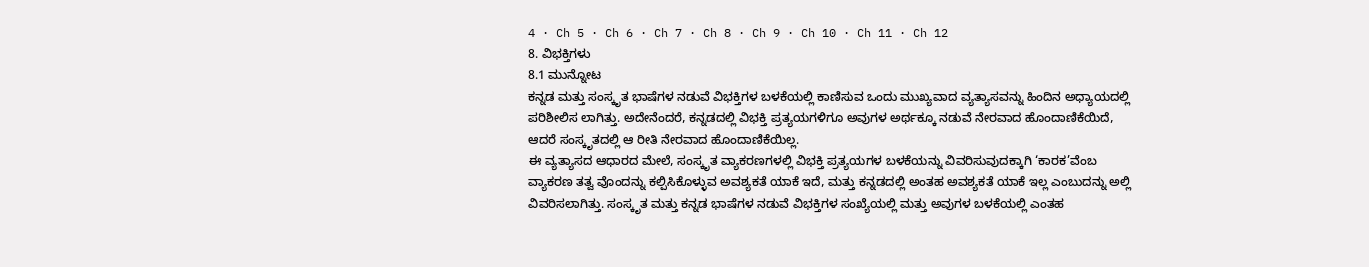4 · Ch 5 · Ch 6 · Ch 7 · Ch 8 · Ch 9 · Ch 10 · Ch 11 · Ch 12
8. ವಿಭಕ್ತಿಗಳು
8.1 ಮುನ್ನೋಟ
ಕನ್ನಡ ಮತ್ತು ಸಂಸ್ಕೃತ ಭಾಷೆಗಳ ನಡುವೆ ವಿಭಕ್ತಿಗಳ ಬಳಕೆಯಲ್ಲಿ ಕಾಣಿಸುವ ಒಂದು ಮುಖ್ಯವಾದ ವ್ಯತ್ಯಾಸವನ್ನು ಹಿಂದಿನ ಅಧ್ಯಾಯದಲ್ಲಿ ಪರಿಶೀಲಿಸ ಲಾಗಿತ್ತು. ಅದೇನೆಂದರೆ, ಕನ್ನಡದಲ್ಲಿ ವಿಭಕ್ತಿ ಪ್ರತ್ಯಯಗಳಿಗೂ ಅವುಗಳ ಅರ್ಥಕ್ಕೂ ನಡುವೆ ನೇರವಾದ ಹೊಂದಾಣಿಕೆಯಿದೆ, ಆದರೆ ಸಂಸ್ಕೃತದಲ್ಲಿ ಆ ರೀತಿ ನೇರವಾದ ಹೊಂದಾಣಿಕೆಯಿಲ್ಲ.
ಈ ವ್ಯತ್ಯಾಸದ ಆಧಾರದ ಮೇಲೆ, ಸಂಸ್ಕೃತ ವ್ಯಾಕರಣಗಳಲ್ಲಿ ವಿಭಕ್ತಿ ಪ್ರತ್ಯಯಗಳ ಬಳಕೆಯನ್ನು ವಿವರಿಸುವುದಕ್ಕಾಗಿ ‘ಕಾರಕ’ವೆಂಬ ವ್ಯಾಕರಣ ತತ್ವ ವೊಂದನ್ನು ಕಲ್ಪಿಸಿಕೊಳ್ಳುವ ಅವಶ್ಯಕತೆ ಯಾಕೆ ಇದೆ, ಮತ್ತು ಕನ್ನಡದಲ್ಲಿ ಅಂತಹ ಅವಶ್ಯಕತೆ ಯಾಕೆ ಇಲ್ಲ ಎಂಬುದನ್ನು ಅಲ್ಲಿ ವಿವರಿಸಲಾಗಿತ್ತು. ಸಂಸ್ಕೃತ ಮತ್ತು ಕನ್ನಡ ಭಾಷೆಗಳ ನಡುವೆ ವಿಭಕ್ತಿಗಳ ಸಂಖ್ಯೆಯಲ್ಲಿ ಮತ್ತು ಅವುಗಳ ಬಳಕೆಯಲ್ಲಿ ಎಂತಹ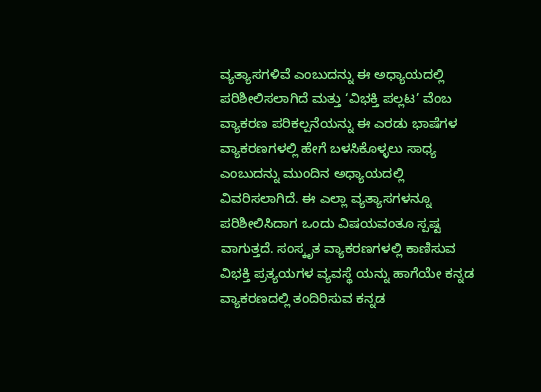ವ್ಯತ್ಯಾಸಗಳಿವೆ ಎಂಬುದನ್ನು ಈ ಅಧ್ಯಾಯದಲ್ಲಿ ಪರಿಶೀಲಿಸಲಾಗಿದೆ ಮತ್ತು ‘ವಿಭಕ್ತಿ ಪಲ್ಲಟ’ ವೆಂಬ ವ್ಯಾಕರಣ ಪರಿಕಲ್ಪನೆಯನ್ನು ಈ ಎರಡು ಭಾಷೆಗಳ ವ್ಯಾಕರಣಗಳಲ್ಲಿ ಹೇಗೆ ಬಳಸಿಕೊಳ್ಳಲು ಸಾಧ್ಯ ಎಂಬುದನ್ನು ಮುಂದಿನ ಅಧ್ಯಾಯದಲ್ಲಿ ವಿವರಿಸಲಾಗಿದೆ. ಈ ಎಲ್ಲಾ ವ್ಯತ್ಯಾಸಗಳನ್ನೂ ಪರಿಶೀಲಿಸಿದಾಗ ಒಂದು ವಿಷಯವಂತೂ ಸ್ಪಷ್ಟ ವಾಗುತ್ತದೆ. ಸಂಸ್ಕೃತ ವ್ಯಾಕರಣಗಳಲ್ಲಿ ಕಾಣಿಸುವ ವಿಭಕ್ತಿ ಪ್ರತ್ಯಯಗಳ ವ್ಯವಸ್ಥೆ ಯನ್ನು ಹಾಗೆಯೇ ಕನ್ನಡ ವ್ಯಾಕರಣದಲ್ಲಿ ತಂದಿರಿಸುವ ಕನ್ನಡ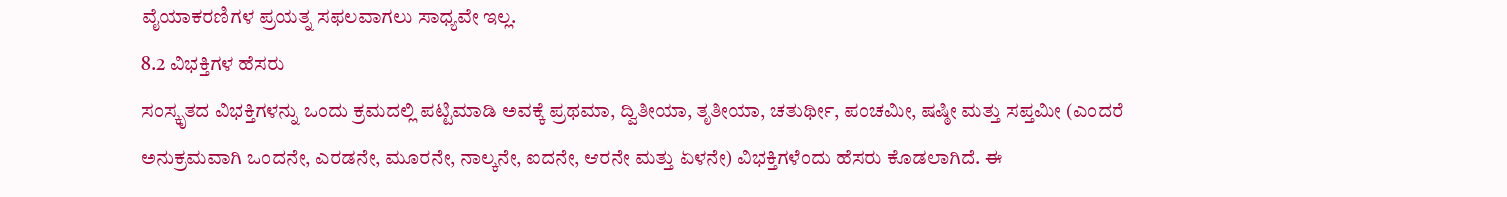ವೈಯಾಕರಣಿಗಳ ಪ್ರಯತ್ನ ಸಫಲವಾಗಲು ಸಾಧ್ಯವೇ ಇಲ್ಲ.
8.2 ವಿಭಕ್ತಿಗಳ ಹೆಸರು
ಸಂಸ್ಕೃತದ ವಿಭಕ್ತಿಗಳನ್ನು ಒಂದು ಕ್ರಮದಲ್ಲಿ ಪಟ್ಟಿಮಾಡಿ ಅವಕ್ಕೆ ಪ್ರಥಮಾ, ದ್ವಿತೀಯಾ, ತೃತೀಯಾ, ಚತುರ್ಥೀ, ಪಂಚಮೀ, ಷಷ್ಠೀ ಮತ್ತು ಸಪ್ತಮೀ (ಎಂದರೆ ಅನುಕ್ರಮವಾಗಿ ಒಂದನೇ, ಎರಡನೇ, ಮೂರನೇ, ನಾಲ್ಕನೇ, ಐದನೇ, ಆರನೇ ಮತ್ತು ಏಳನೇ) ವಿಭಕ್ತಿಗಳೆಂದು ಹೆಸರು ಕೊಡಲಾಗಿದೆ. ಈ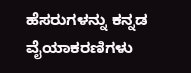ಹೆಸರುಗಳನ್ನು ಕನ್ನಡ ವೈಯಾಕರಣಿಗಳು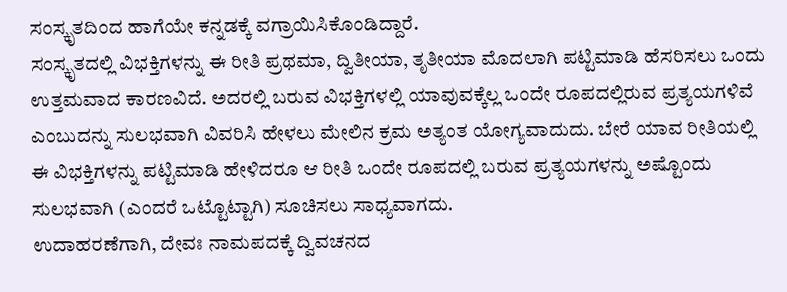ಸಂಸ್ಕೃತದಿಂದ ಹಾಗೆಯೇ ಕನ್ನಡಕ್ಕೆ ವಗ್ರಾಯಿಸಿಕೊಂಡಿದ್ದಾರೆ.
ಸಂಸ್ಕೃತದಲ್ಲಿ ವಿಭಕ್ತಿಗಳನ್ನು ಈ ರೀತಿ ಪ್ರಥಮಾ, ದ್ವಿತೀಯಾ, ತೃತೀಯಾ ಮೊದಲಾಗಿ ಪಟ್ಟಿಮಾಡಿ ಹೆಸರಿಸಲು ಒಂದು ಉತ್ತಮವಾದ ಕಾರಣವಿದೆ. ಅದರಲ್ಲಿ ಬರುವ ವಿಭಕ್ತಿಗಳಲ್ಲಿ ಯಾವುವಕ್ಕೆಲ್ಲ ಒಂದೇ ರೂಪದಲ್ಲಿರುವ ಪ್ರತ್ಯಯಗಳಿವೆ ಎಂಬುದನ್ನು ಸುಲಭವಾಗಿ ವಿವರಿಸಿ ಹೇಳಲು ಮೇಲಿನ ಕ್ರಮ ಅತ್ಯಂತ ಯೋಗ್ಯವಾದುದು. ಬೇರೆ ಯಾವ ರೀತಿಯಲ್ಲಿ ಈ ವಿಭಕ್ತಿಗಳನ್ನು ಪಟ್ಟಿಮಾಡಿ ಹೇಳಿದರೂ ಆ ರೀತಿ ಒಂದೇ ರೂಪದಲ್ಲಿ ಬರುವ ಪ್ರತ್ಯಯಗಳನ್ನು ಅಷ್ಟೊಂದು ಸುಲಭವಾಗಿ (ಎಂದರೆ ಒಟ್ಟೊಟ್ಟಾಗಿ) ಸೂಚಿಸಲು ಸಾಧ್ಯವಾಗದು.
ಉದಾಹರಣೆಗಾಗಿ, ದೇವಃ ನಾಮಪದಕ್ಕೆ ದ್ವಿವಚನದ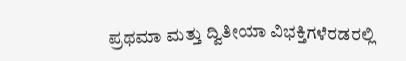ಪ್ರಥಮಾ ಮತ್ತು ದ್ವಿತೀಯಾ ವಿಭಕ್ತಿಗಳೆರಡರಲ್ಲಿ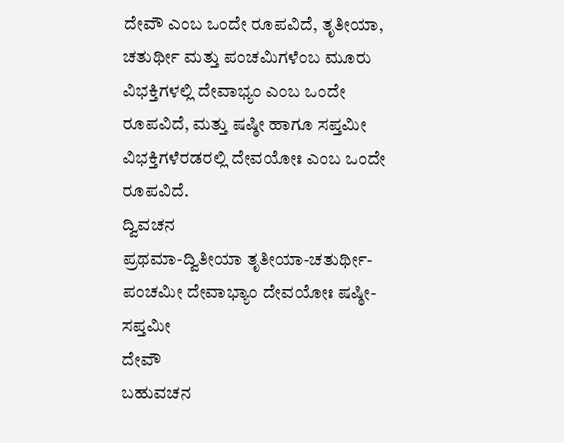ದೇವೌ ಎಂಬ ಒಂದೇ ರೂಪವಿದೆ, ತೃತೀಯಾ, ಚತುರ್ಥೀ ಮತ್ತು ಪಂಚಮಿಗಳೆಂಬ ಮೂರು ವಿಭಕ್ತಿಗಳಲ್ಲಿ ದೇವಾಭ್ಯಂ ಎಂಬ ಒಂದೇ ರೂಪವಿದೆ, ಮತ್ತು ಷಷ್ಠೀ ಹಾಗೂ ಸಪ್ತಮೀ ವಿಭಕ್ತಿಗಳೆರಡರಲ್ಲಿ ದೇವಯೋಃ ಎಂಬ ಒಂದೇ ರೂಪವಿದೆ.
ದ್ವಿವಚನ
ಪ್ರಥಮಾ-ದ್ವಿತೀಯಾ ತೃತೀಯಾ-ಚತುರ್ಥೀ-ಪಂಚಮೀ ದೇವಾಭ್ಯಾಂ ದೇವಯೋಃ ಷಷ್ಠೀ-ಸಪ್ತಮೀ
ದೇವೌ
ಬಹುವಚನ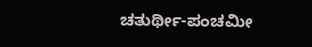ಚತುರ್ಥೀ-ಪಂಚಮೀ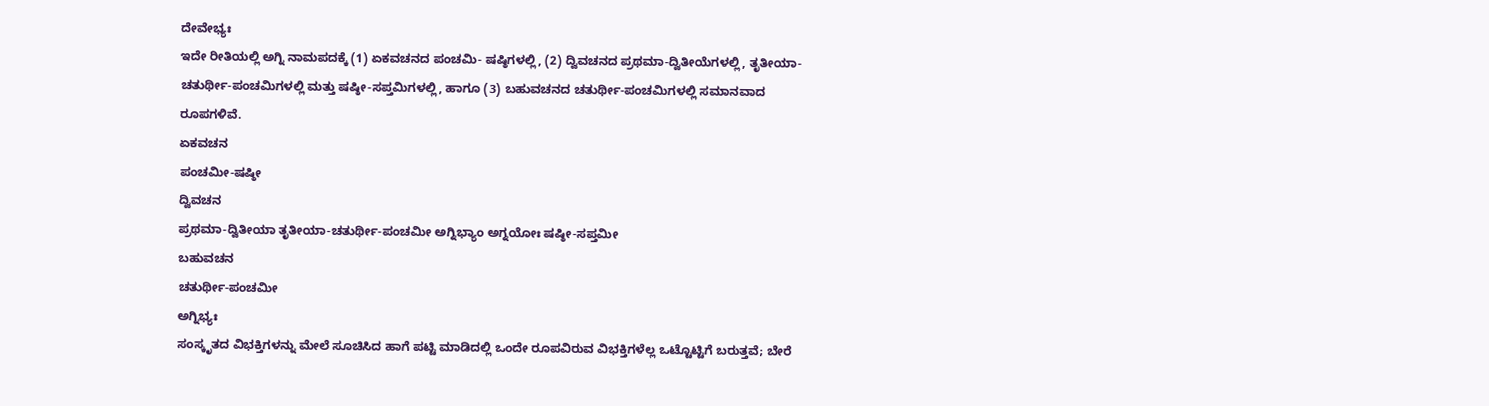ದೇವೇಭ್ಯಃ
ಇದೇ ರೀತಿಯಲ್ಲಿ ಅಗ್ನಿ ನಾಮಪದಕ್ಕೆ (1) ಏಕವಚನದ ಪಂಚಮಿ- ಷಷ್ಠಿಗಳಲ್ಲಿ, (2) ದ್ವಿವಚನದ ಪ್ರಥಮಾ-ದ್ವಿತೀಯೆಗಳಲ್ಲಿ, ತೃತೀಯಾ- ಚತುರ್ಥೀ-ಪಂಚಮಿಗಳಲ್ಲಿ ಮತ್ತು ಷಷ್ಠೀ-ಸಪ್ತಮಿಗಳಲ್ಲಿ, ಹಾಗೂ (3) ಬಹುವಚನದ ಚತುರ್ಥೀ-ಪಂಚಮಿಗಳಲ್ಲಿ ಸಮಾನವಾದ ರೂಪಗಳಿವೆ.
ಏಕವಚನ
ಪಂಚಮೀ-ಷಷ್ಠೀ
ದ್ವಿವಚನ
ಪ್ರಥಮಾ-ದ್ವಿತೀಯಾ ತೃತೀಯಾ-ಚತುರ್ಥೀ-ಪಂಚಮೀ ಅಗ್ನಿಭ್ಯಾಂ ಅಗ್ನಯೋಃ ಷಷ್ಠೀ-ಸಪ್ತಮೀ
ಬಹುವಚನ
ಚತುರ್ಥೀ-ಪಂಚಮೀ
ಅಗ್ನಿಭ್ಯಃ
ಸಂಸ್ಕೃತದ ವಿಭಕ್ತಿಗಳನ್ನು ಮೇಲೆ ಸೂಚಿಸಿದ ಹಾಗೆ ಪಟ್ಟಿ ಮಾಡಿದಲ್ಲಿ ಒಂದೇ ರೂಪವಿರುವ ವಿಭಕ್ತಿಗಳೆಲ್ಲ ಒಟ್ಟೊಟ್ಟಿಗೆ ಬರುತ್ತವೆ; ಬೇರೆ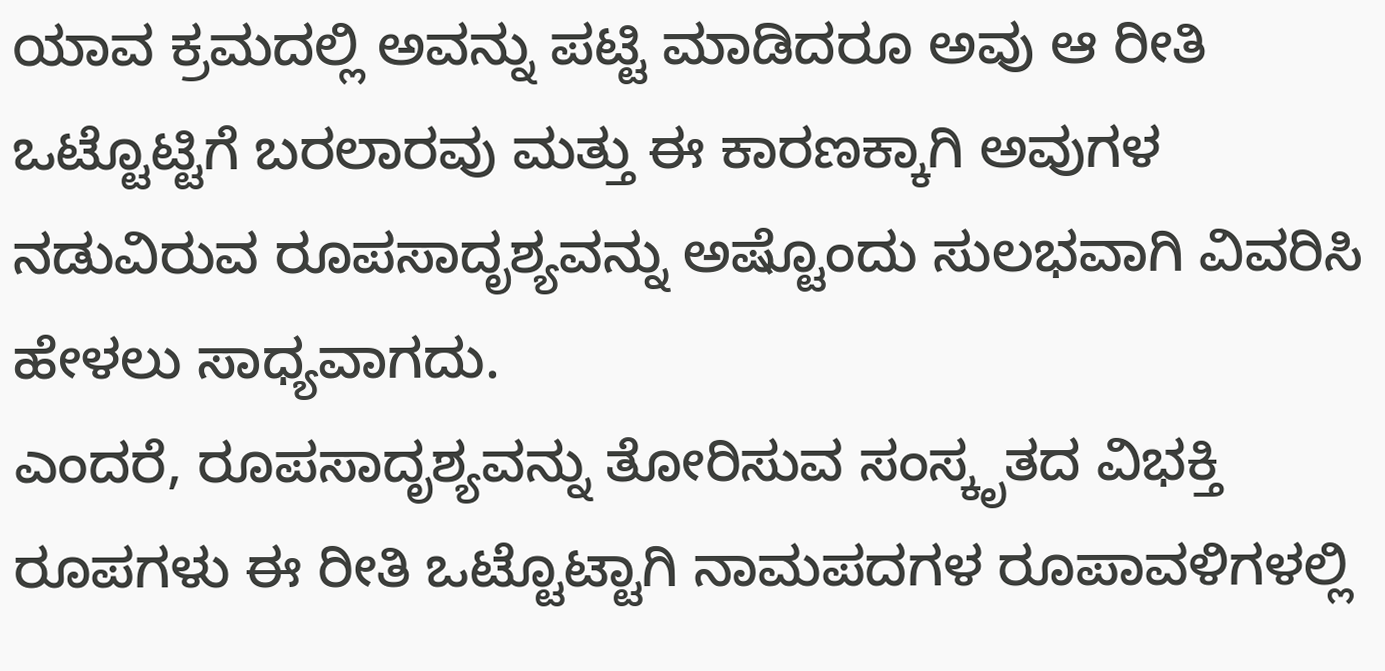ಯಾವ ಕ್ರಮದಲ್ಲಿ ಅವನ್ನು ಪಟ್ಟಿ ಮಾಡಿದರೂ ಅವು ಆ ರೀತಿ ಒಟ್ಟೊಟ್ಟಿಗೆ ಬರಲಾರವು ಮತ್ತು ಈ ಕಾರಣಕ್ಕಾಗಿ ಅವುಗಳ ನಡುವಿರುವ ರೂಪಸಾದೃಶ್ಯವನ್ನು ಅಷ್ಟೊಂದು ಸುಲಭವಾಗಿ ವಿವರಿಸಿ ಹೇಳಲು ಸಾಧ್ಯವಾಗದು.
ಎಂದರೆ, ರೂಪಸಾದೃಶ್ಯವನ್ನು ತೋರಿಸುವ ಸಂಸ್ಕೃತದ ವಿಭಕ್ತಿ ರೂಪಗಳು ಈ ರೀತಿ ಒಟ್ಟೊಟ್ಟಾಗಿ ನಾಮಪದಗಳ ರೂಪಾವಳಿಗಳಲ್ಲಿ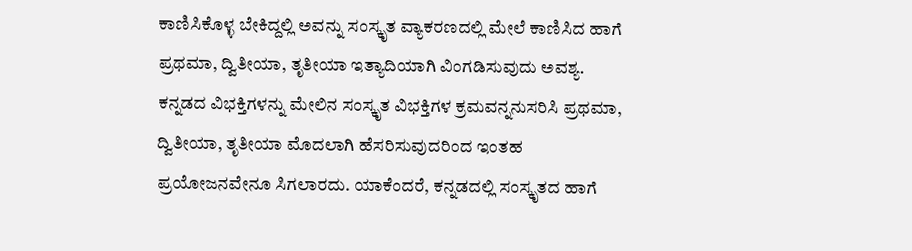ಕಾಣಿಸಿಕೊಳ್ಳ ಬೇಕಿದ್ದಲ್ಲಿ ಅವನ್ನು ಸಂಸ್ಕೃತ ವ್ಯಾಕರಣದಲ್ಲಿ ಮೇಲೆ ಕಾಣಿಸಿದ ಹಾಗೆ ಪ್ರಥಮಾ, ದ್ವಿತೀಯಾ, ತೃತೀಯಾ ಇತ್ಯಾದಿಯಾಗಿ ವಿಂಗಡಿಸುವುದು ಅವಶ್ಯ.
ಕನ್ನಡದ ವಿಭಕ್ತಿಗಳನ್ನು ಮೇಲಿನ ಸಂಸ್ಕೃತ ವಿಭಕ್ತಿಗಳ ಕ್ರಮವನ್ನನುಸರಿಸಿ ಪ್ರಥಮಾ, ದ್ವಿತೀಯಾ, ತೃತೀಯಾ ಮೊದಲಾಗಿ ಹೆಸರಿಸುವುದರಿಂದ ಇಂತಹ ಪ್ರಯೋಜನವೇನೂ ಸಿಗಲಾರದು. ಯಾಕೆಂದರೆ, ಕನ್ನಡದಲ್ಲಿ ಸಂಸ್ಕೃತದ ಹಾಗೆ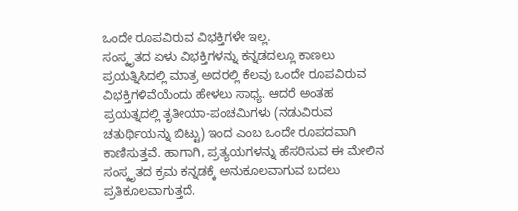ಒಂದೇ ರೂಪವಿರುವ ವಿಭಕ್ತಿಗಳೇ ಇಲ್ಲ.
ಸಂಸ್ಕೃತದ ಏಳು ವಿಭಕ್ತಿಗಳನ್ನು ಕನ್ನಡದಲ್ಲೂ ಕಾಣಲು ಪ್ರಯತ್ನಿಸಿದಲ್ಲಿ ಮಾತ್ರ ಅದರಲ್ಲಿ ಕೆಲವು ಒಂದೇ ರೂಪವಿರುವ ವಿಭಕ್ತಿಗಳಿವೆಯೆಂದು ಹೇಳಲು ಸಾಧ್ಯ. ಆದರೆ ಅಂತಹ ಪ್ರಯತ್ನದಲ್ಲಿ ತೃತೀಯಾ-ಪಂಚಮಿಗಳು (ನಡುವಿರುವ ಚತುರ್ಥಿಯನ್ನು ಬಿಟ್ಟು) ಇಂದ ಎಂಬ ಒಂದೇ ರೂಪದವಾಗಿ ಕಾಣಿಸುತ್ತವೆ. ಹಾಗಾಗಿ, ಪ್ರತ್ಯಯಗಳನ್ನು ಹೆಸರಿಸುವ ಈ ಮೇಲಿನ ಸಂಸ್ಕೃತದ ಕ್ರಮ ಕನ್ನಡಕ್ಕೆ ಅನುಕೂಲವಾಗುವ ಬದಲು ಪ್ರತಿಕೂಲವಾಗುತ್ತದೆ.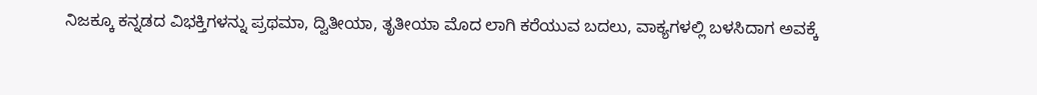ನಿಜಕ್ಕೂ ಕನ್ನಡದ ವಿಭಕ್ತಿಗಳನ್ನು ಪ್ರಥಮಾ, ದ್ವಿತೀಯಾ, ತೃತೀಯಾ ಮೊದ ಲಾಗಿ ಕರೆಯುವ ಬದಲು, ವಾಕ್ಯಗಳಲ್ಲಿ ಬಳಸಿದಾಗ ಅವಕ್ಕೆ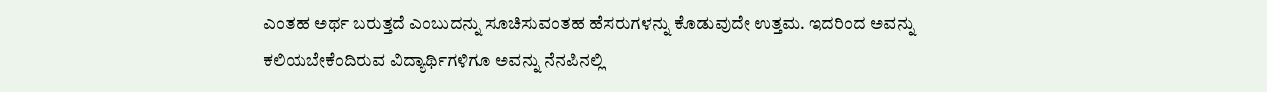ಎಂತಹ ಅರ್ಥ ಬರುತ್ತದೆ ಎಂಬುದನ್ನು ಸೂಚಿಸುವಂತಹ ಹೆಸರುಗಳನ್ನು ಕೊಡುವುದೇ ಉತ್ತಮ. ಇದರಿಂದ ಅವನ್ನು ಕಲಿಯಬೇಕೆಂದಿರುವ ವಿದ್ಯಾರ್ಥಿಗಳಿಗೂ ಅವನ್ನು ನೆನಪಿನಲ್ಲಿ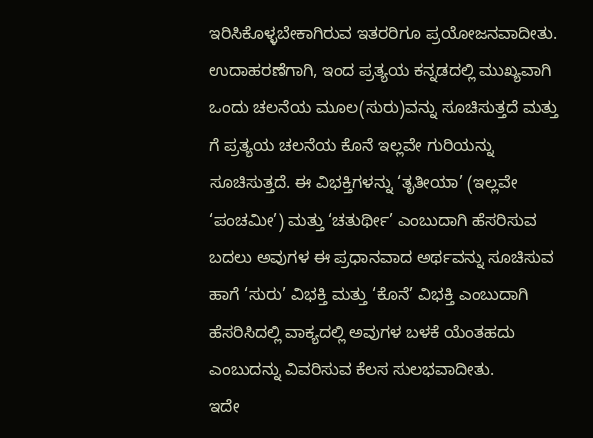ಇರಿಸಿಕೊಳ್ಳಬೇಕಾಗಿರುವ ಇತರರಿಗೂ ಪ್ರಯೋಜನವಾದೀತು.
ಉದಾಹರಣೆಗಾಗಿ, ಇಂದ ಪ್ರತ್ಯಯ ಕನ್ನಡದಲ್ಲಿ ಮುಖ್ಯವಾಗಿ ಒಂದು ಚಲನೆಯ ಮೂಲ(ಸುರು)ವನ್ನು ಸೂಚಿಸುತ್ತದೆ ಮತ್ತು ಗೆ ಪ್ರತ್ಯಯ ಚಲನೆಯ ಕೊನೆ ಇಲ್ಲವೇ ಗುರಿಯನ್ನು ಸೂಚಿಸುತ್ತದೆ. ಈ ವಿಭಕ್ತಿಗಳನ್ನು ‘ತೃತೀಯಾ’ (ಇಲ್ಲವೇ ‘ಪಂಚಮೀ’) ಮತ್ತು ‘ಚತುರ್ಥೀ’ ಎಂಬುದಾಗಿ ಹೆಸರಿಸುವ ಬದಲು ಅವುಗಳ ಈ ಪ್ರಧಾನವಾದ ಅರ್ಥವನ್ನು ಸೂಚಿಸುವ ಹಾಗೆ ‘ಸುರು’ ವಿಭಕ್ತಿ ಮತ್ತು ‘ಕೊನೆ’ ವಿಭಕ್ತಿ ಎಂಬುದಾಗಿ ಹೆಸರಿಸಿದಲ್ಲಿ ವಾಕ್ಯದಲ್ಲಿ ಅವುಗಳ ಬಳಕೆ ಯೆಂತಹದು ಎಂಬುದನ್ನು ವಿವರಿಸುವ ಕೆಲಸ ಸುಲಭವಾದೀತು.
ಇದೇ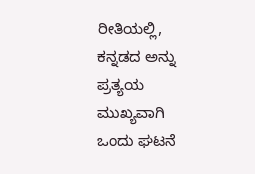ರೀತಿಯಲ್ಲಿ, ಕನ್ನಡದ ಅನ್ನು ಪ್ರತ್ಯಯ ಮುಖ್ಯವಾಗಿ ಒಂದು ಘಟನೆ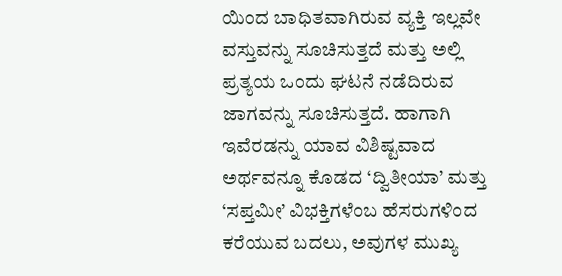ಯಿಂದ ಬಾಧಿತವಾಗಿರುವ ವ್ಯಕ್ತಿ ಇಲ್ಲವೇ ವಸ್ತುವನ್ನು ಸೂಚಿಸುತ್ತದೆ ಮತ್ತು ಅಲ್ಲಿ ಪ್ರತ್ಯಯ ಒಂದು ಘಟನೆ ನಡೆದಿರುವ ಜಾಗವನ್ನು ಸೂಚಿಸುತ್ತದೆ. ಹಾಗಾಗಿ ಇವೆರಡನ್ನು ಯಾವ ವಿಶಿಷ್ಟವಾದ ಅರ್ಥವನ್ನೂ ಕೊಡದ ‘ದ್ವಿತೀಯಾ’ ಮತ್ತು ‘ಸಪ್ತಮೀ’ ವಿಭಕ್ತಿಗಳೆಂಬ ಹೆಸರುಗಳಿಂದ ಕರೆಯುವ ಬದಲು, ಅವುಗಳ ಮುಖ್ಯ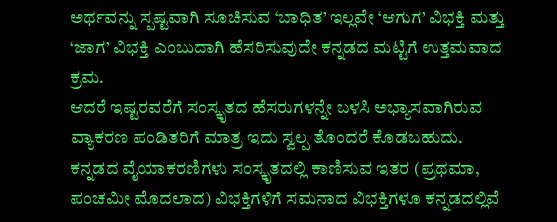ಅರ್ಥವನ್ನು ಸ್ಪಷ್ಟವಾಗಿ ಸೂಚಿಸುವ ‘ಬಾಧಿತ’ ಇಲ್ಲವೇ ‘ಆಗುಗ’ ವಿಭಕ್ತಿ ಮತ್ತು ‘ಜಾಗ’ ವಿಭಕ್ತಿ ಎಂಬುದಾಗಿ ಹೆಸರಿಸುವುದೇ ಕನ್ನಡದ ಮಟ್ಟಿಗೆ ಉತ್ತಮವಾದ ಕ್ರಮ.
ಆದರೆ ಇಷ್ಟರವರೆಗೆ ಸಂಸ್ಕೃತದ ಹೆಸರುಗಳನ್ನೇ ಬಳಸಿ ಅಭ್ಯಾಸವಾಗಿರುವ ವ್ಯಾಕರಣ ಪಂಡಿತರಿಗೆ ಮಾತ್ರ ಇದು ಸ್ವಲ್ಪ ತೊಂದರೆ ಕೊಡಬಹುದು.
ಕನ್ನಡದ ವೈಯಾಕರಣಿಗಳು ಸಂಸ್ಕೃತದಲ್ಲಿ ಕಾಣಿಸುವ ಇತರ (ಪ್ರಥಮಾ, ಪಂಚಮೀ ಮೊದಲಾದ) ವಿಭಕ್ತಿಗಳಿಗೆ ಸಮನಾದ ವಿಭಕ್ತಿಗಳೂ ಕನ್ನಡದಲ್ಲಿವೆ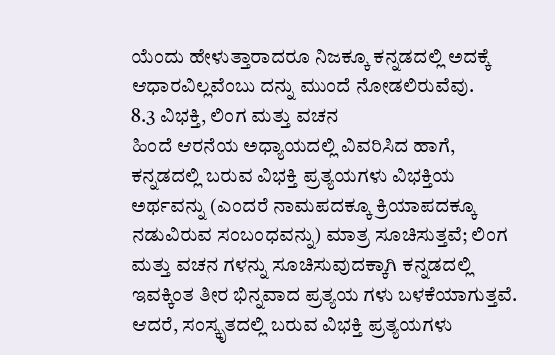ಯೆಂದು ಹೇಳುತ್ತಾರಾದರೂ ನಿಜಕ್ಕೂ ಕನ್ನಡದಲ್ಲಿ ಅದಕ್ಕೆ ಆಧಾರವಿಲ್ಲವೆಂಬು ದನ್ನು ಮುಂದೆ ನೋಡಲಿರುವೆವು.
8.3 ವಿಭಕ್ತಿ, ಲಿಂಗ ಮತ್ತು ವಚನ
ಹಿಂದೆ ಆರನೆಯ ಅಧ್ಯಾಯದಲ್ಲಿ ವಿವರಿಸಿದ ಹಾಗೆ, ಕನ್ನಡದಲ್ಲಿ ಬರುವ ವಿಭಕ್ತಿ ಪ್ರತ್ಯಯಗಳು ವಿಭಕ್ತಿಯ ಅರ್ಥವನ್ನು (ಎಂದರೆ ನಾಮಪದಕ್ಕೂ ಕ್ರಿಯಾಪದಕ್ಕೂ ನಡುವಿರುವ ಸಂಬಂಧವನ್ನು) ಮಾತ್ರ ಸೂಚಿಸುತ್ತವೆ; ಲಿಂಗ ಮತ್ತು ವಚನ ಗಳನ್ನು ಸೂಚಿಸುವುದಕ್ಕಾಗಿ ಕನ್ನಡದಲ್ಲಿ ಇವಕ್ಕಿಂತ ತೀರ ಭಿನ್ನವಾದ ಪ್ರತ್ಯಯ ಗಳು ಬಳಕೆಯಾಗುತ್ತವೆ.
ಆದರೆ, ಸಂಸ್ಕೃತದಲ್ಲಿ ಬರುವ ವಿಭಕ್ತಿ ಪ್ರತ್ಯಯಗಳು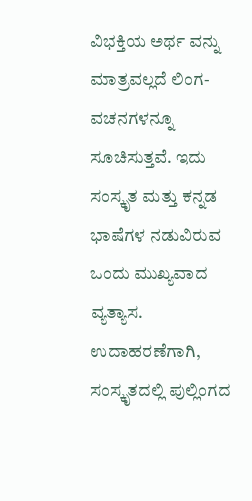ವಿಭಕ್ತಿಯ ಅರ್ಥ ವನ್ನು ಮಾತ್ರವಲ್ಲದೆ ಲಿಂಗ-ವಚನಗಳನ್ನೂ ಸೂಚಿಸುತ್ತವೆ. ಇದು ಸಂಸ್ಕೃತ ಮತ್ತು ಕನ್ನಡ ಭಾಷೆಗಳ ನಡುವಿರುವ ಒಂದು ಮುಖ್ಯವಾದ ವ್ಯತ್ಯಾಸ.
ಉದಾಹರಣೆಗಾಗಿ, ಸಂಸ್ಕೃತದಲ್ಲಿ ಪುಲ್ಲಿಂಗದ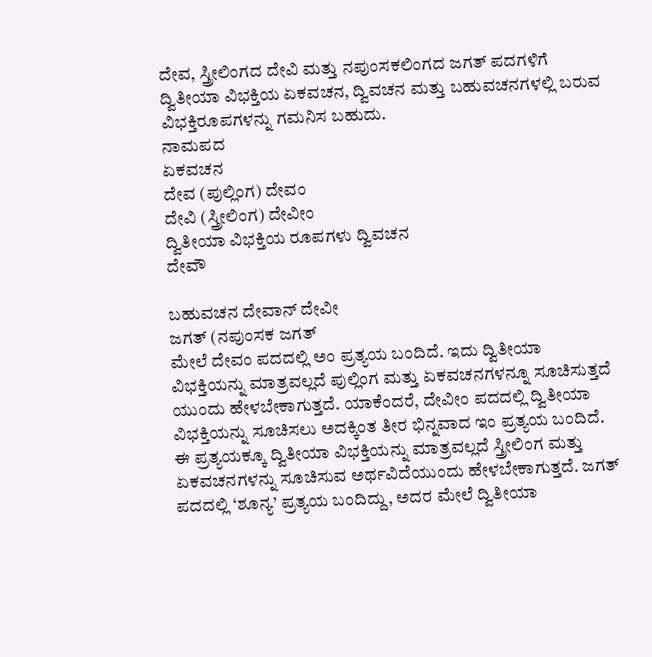ದೇವ, ಸ್ತ್ರೀಲಿಂಗದ ದೇವಿ ಮತ್ತು ನಪುಂಸಕಲಿಂಗದ ಜಗತ್ ಪದಗಳಿಗೆ ದ್ವಿತೀಯಾ ವಿಭಕ್ತಿಯ ಏಕವಚನ, ದ್ವಿವಚನ ಮತ್ತು ಬಹುವಚನಗಳಲ್ಲಿ ಬರುವ ವಿಭಕ್ತಿರೂಪಗಳನ್ನು ಗಮನಿಸ ಬಹುದು.
ನಾಮಪದ
ಏಕವಚನ
ದೇವ (ಪುಲ್ಲಿಂಗ) ದೇವಂ
ದೇವಿ (ಸ್ತ್ರೀಲಿಂಗ) ದೇವೀಂ
ದ್ವಿತೀಯಾ ವಿಭಕ್ತಿಯ ರೂಪಗಳು ದ್ವಿವಚನ
ದೇವೌ

ಬಹುವಚನ ದೇವಾನ್ ದೇವೀ
ಜಗತ್ (ನಪುಂಸಕ ಜಗತ್
ಮೇಲೆ ದೇವಂ ಪದದಲ್ಲಿ ಅಂ ಪ್ರತ್ಯಯ ಬಂದಿದೆ. ಇದು ದ್ವಿತೀಯಾ ವಿಭಕ್ತಿಯನ್ನು ಮಾತ್ರವಲ್ಲದೆ ಪುಲ್ಲಿಂಗ ಮತ್ತು ಏಕವಚನಗಳನ್ನೂ ಸೂಚಿಸುತ್ತದೆ ಯುಂದು ಹೇಳಬೇಕಾಗುತ್ತದೆ. ಯಾಕೆಂದರೆ, ದೇವೀಂ ಪದದಲ್ಲಿ ದ್ವಿತೀಯಾ ವಿಭಕ್ತಿಯನ್ನು ಸೂಚಿಸಲು ಅದಕ್ಕಿಂತ ತೀರ ಭಿನ್ನವಾದ ಇಂ ಪ್ರತ್ಯಯ ಬಂದಿದೆ. ಈ ಪ್ರತ್ಯಯಕ್ಕೂ ದ್ವಿತೀಯಾ ವಿಭಕ್ತಿಯನ್ನು ಮಾತ್ರವಲ್ಲದೆ ಸ್ತ್ರೀಲಿಂಗ ಮತ್ತು ಏಕವಚನಗಳನ್ನು ಸೂಚಿಸುವ ಅರ್ಥವಿದೆಯುಂದು ಹೇಳಬೇಕಾಗುತ್ತದೆ. ಜಗತ್ ಪದದಲ್ಲಿ ‘ಶೂನ್ಯ’ ಪ್ರತ್ಯಯ ಬಂದಿದ್ದು, ಅದರ ಮೇಲೆ ದ್ವಿತೀಯಾ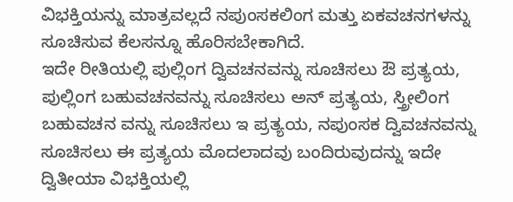ವಿಭಕ್ತಿಯನ್ನು ಮಾತ್ರವಲ್ಲದೆ ನಪುಂಸಕಲಿಂಗ ಮತ್ತು ಏಕವಚನಗಳನ್ನು ಸೂಚಿಸುವ ಕೆಲಸನ್ನೂ ಹೊರಿಸಬೇಕಾಗಿದೆ.
ಇದೇ ರೀತಿಯಲ್ಲಿ ಪುಲ್ಲಿಂಗ ದ್ವಿವಚನವನ್ನು ಸೂಚಿಸಲು ಔ ಪ್ರತ್ಯಯ, ಪುಲ್ಲಿಂಗ ಬಹುವಚನವನ್ನು ಸೂಚಿಸಲು ಅನ್ ಪ್ರತ್ಯಯ, ಸ್ತ್ರೀಲಿಂಗ ಬಹುವಚನ ವನ್ನು ಸೂಚಿಸಲು ಇ ಪ್ರತ್ಯಯ, ನಪುಂಸಕ ದ್ವಿವಚನವನ್ನು ಸೂಚಿಸಲು ಈ ಪ್ರತ್ಯಯ ಮೊದಲಾದವು ಬಂದಿರುವುದನ್ನು ಇದೇ ದ್ವಿತೀಯಾ ವಿಭಕ್ತಿಯಲ್ಲಿ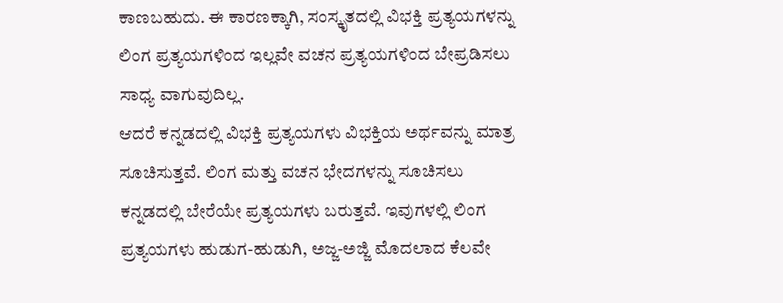ಕಾಣಬಹುದು. ಈ ಕಾರಣಕ್ಕಾಗಿ, ಸಂಸ್ಕೃತದಲ್ಲಿ ವಿಭಕ್ತಿ ಪ್ರತ್ಯಯಗಳನ್ನು ಲಿಂಗ ಪ್ರತ್ಯಯಗಳಿಂದ ಇಲ್ಲವೇ ವಚನ ಪ್ರತ್ಯಯಗಳಿಂದ ಬೇಪ್ರಡಿಸಲು ಸಾಧ್ಯ ವಾಗುವುದಿಲ್ಲ.
ಆದರೆ ಕನ್ನಡದಲ್ಲಿ ವಿಭಕ್ತಿ ಪ್ರತ್ಯಯಗಳು ವಿಭಕ್ತಿಯ ಅರ್ಥವನ್ನು ಮಾತ್ರ ಸೂಚಿಸುತ್ತವೆ. ಲಿಂಗ ಮತ್ತು ವಚನ ಭೇದಗಳನ್ನು ಸೂಚಿಸಲು ಕನ್ನಡದಲ್ಲಿ ಬೇರೆಯೇ ಪ್ರತ್ಯಯಗಳು ಬರುತ್ತವೆ. ಇವುಗಳಲ್ಲಿ ಲಿಂಗ ಪ್ರತ್ಯಯಗಳು ಹುಡುಗ-ಹುಡುಗಿ, ಅಜ್ಜ-ಅಜ್ಜಿ ಮೊದಲಾದ ಕೆಲವೇ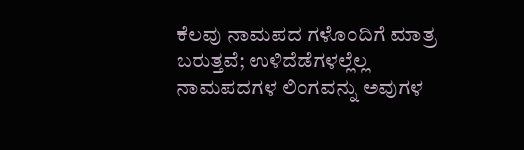ಕೆಲವು ನಾಮಪದ ಗಳೊಂದಿಗೆ ಮಾತ್ರ ಬರುತ್ತವೆ; ಉಳಿದೆಡೆಗಳಲ್ಲೆಲ್ಲ ನಾಮಪದಗಳ ಲಿಂಗವನ್ನು ಅವುಗಳ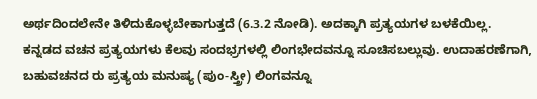ಅರ್ಥದಿಂದಲೇನೇ ತಿಳಿದುಕೊಳ್ಳಬೇಕಾಗುತ್ತದೆ (6.3.2 ನೋಡಿ). ಅದಕ್ಕಾಗಿ ಪ್ರತ್ಯಯಗಳ ಬಳಕೆಯಿಲ್ಲ.
ಕನ್ನಡದ ವಚನ ಪ್ರತ್ಯಯಗಳು ಕೆಲವು ಸಂದಭ್ರಗಳಲ್ಲಿ ಲಿಂಗಭೇದವನ್ನೂ ಸೂಚಿಸಬಲ್ಲುವು. ಉದಾಹರಣೆಗಾಗಿ, ಬಹುವಚನದ ರು ಪ್ರತ್ಯಯ ಮನುಷ್ಯ (ಪುಂ-ಸ್ತ್ರೀ) ಲಿಂಗವನ್ನೂ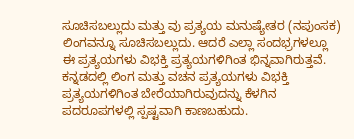ಸೂಚಿಸಬಲ್ಲುದು ಮತ್ತು ವು ಪ್ರತ್ಯಯ ಮನುಷ್ಯೇತರ (ನಪುಂಸಕ) ಲಿಂಗವನ್ನೂ ಸೂಚಿಸಬಲ್ಲುದು. ಆದರೆ ಎಲ್ಲಾ ಸಂದಭ್ರಗಳಲ್ಲೂ ಈ ಪ್ರತ್ಯಯಗಳು ವಿಭಕ್ತಿ ಪ್ರತ್ಯಯಗಳಿಗಿಂತ ಭಿನ್ನವಾಗಿರುತ್ತವೆ.
ಕನ್ನಡದಲ್ಲಿ ಲಿಂಗ ಮತ್ತು ವಚನ ಪ್ರತ್ಯಯಗಳು ವಿಭಕ್ತಿ ಪ್ರತ್ಯಯಗಳಿಗಿಂತ ಬೇರೆಯಾಗಿರುವುದನ್ನು ಕೆಳಗಿನ ಪದರೂಪಗಳಲ್ಲಿ ಸ್ಪಷ್ಟವಾಗಿ ಕಾಣಬಹುದು.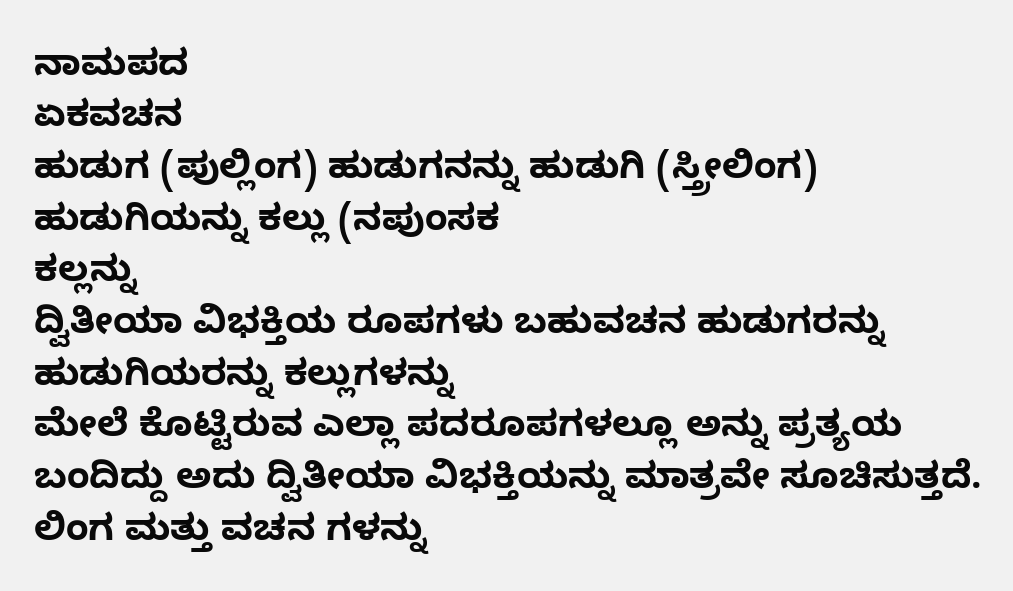ನಾಮಪದ
ಏಕವಚನ
ಹುಡುಗ (ಪುಲ್ಲಿಂಗ) ಹುಡುಗನನ್ನು ಹುಡುಗಿ (ಸ್ತ್ರೀಲಿಂಗ) ಹುಡುಗಿಯನ್ನು ಕಲ್ಲು (ನಪುಂಸಕ
ಕಲ್ಲನ್ನು
ದ್ವಿತೀಯಾ ವಿಭಕ್ತಿಯ ರೂಪಗಳು ಬಹುವಚನ ಹುಡುಗರನ್ನು ಹುಡುಗಿಯರನ್ನು ಕಲ್ಲುಗಳನ್ನು
ಮೇಲೆ ಕೊಟ್ಟಿರುವ ಎಲ್ಲಾ ಪದರೂಪಗಳಲ್ಲೂ ಅನ್ನು ಪ್ರತ್ಯಯ ಬಂದಿದ್ದು ಅದು ದ್ವಿತೀಯಾ ವಿಭಕ್ತಿಯನ್ನು ಮಾತ್ರವೇ ಸೂಚಿಸುತ್ತದೆ. ಲಿಂಗ ಮತ್ತು ವಚನ ಗಳನ್ನು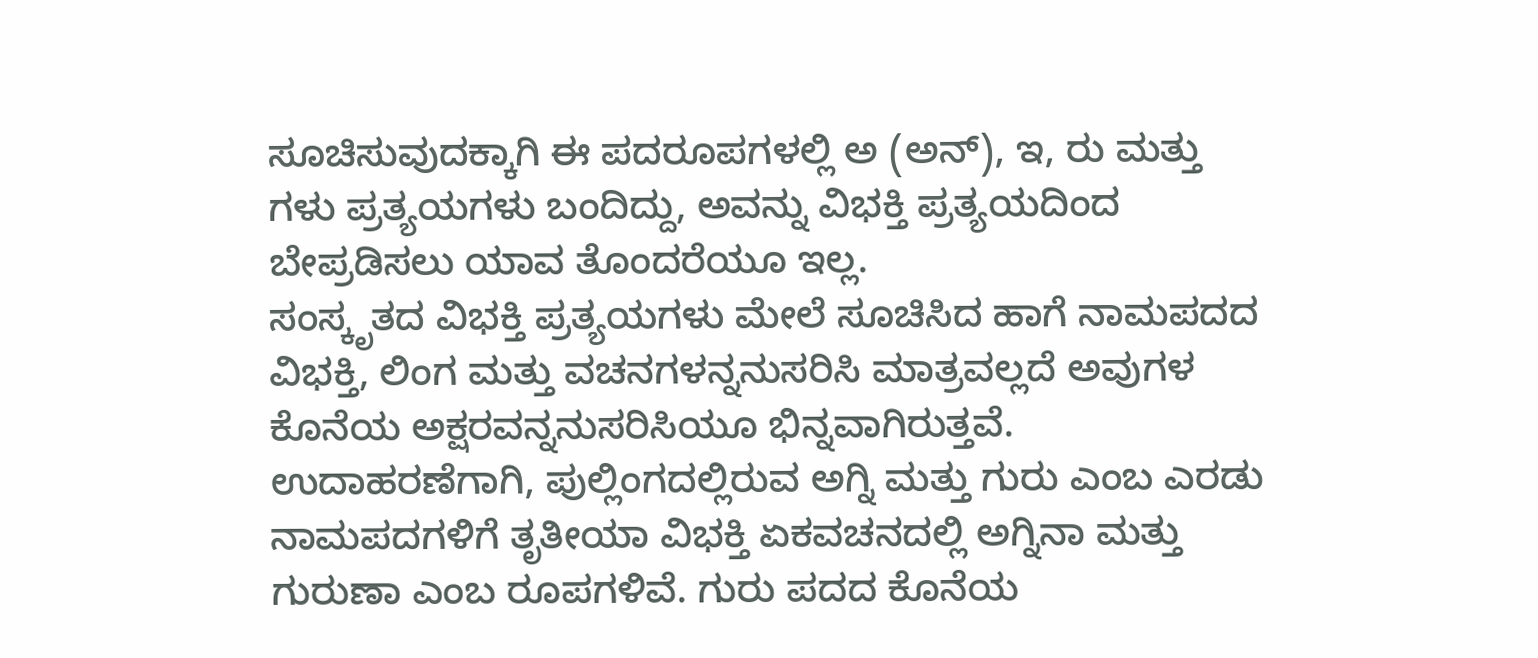ಸೂಚಿಸುವುದಕ್ಕಾಗಿ ಈ ಪದರೂಪಗಳಲ್ಲಿ ಅ (ಅನ್), ಇ, ರು ಮತ್ತು ಗಳು ಪ್ರತ್ಯಯಗಳು ಬಂದಿದ್ದು, ಅವನ್ನು ವಿಭಕ್ತಿ ಪ್ರತ್ಯಯದಿಂದ ಬೇಪ್ರಡಿಸಲು ಯಾವ ತೊಂದರೆಯೂ ಇಲ್ಲ.
ಸಂಸ್ಕೃತದ ವಿಭಕ್ತಿ ಪ್ರತ್ಯಯಗಳು ಮೇಲೆ ಸೂಚಿಸಿದ ಹಾಗೆ ನಾಮಪದದ ವಿಭಕ್ತಿ, ಲಿಂಗ ಮತ್ತು ವಚನಗಳನ್ನನುಸರಿಸಿ ಮಾತ್ರವಲ್ಲದೆ ಅವುಗಳ ಕೊನೆಯ ಅಕ್ಷರವನ್ನನುಸರಿಸಿಯೂ ಭಿನ್ನವಾಗಿರುತ್ತವೆ.
ಉದಾಹರಣೆಗಾಗಿ, ಪುಲ್ಲಿಂಗದಲ್ಲಿರುವ ಅಗ್ನಿ ಮತ್ತು ಗುರು ಎಂಬ ಎರಡು ನಾಮಪದಗಳಿಗೆ ತೃತೀಯಾ ವಿಭಕ್ತಿ ಏಕವಚನದಲ್ಲಿ ಅಗ್ನಿನಾ ಮತ್ತು ಗುರುಣಾ ಎಂಬ ರೂಪಗಳಿವೆ. ಗುರು ಪದದ ಕೊನೆಯ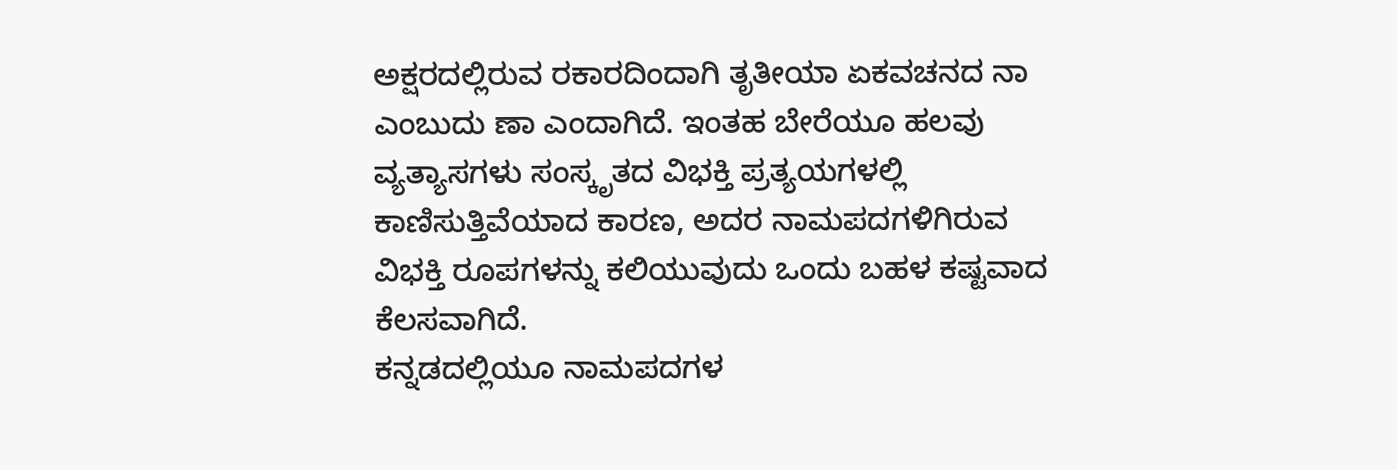ಅಕ್ಷರದಲ್ಲಿರುವ ರಕಾರದಿಂದಾಗಿ ತೃತೀಯಾ ಏಕವಚನದ ನಾ ಎಂಬುದು ಣಾ ಎಂದಾಗಿದೆ. ಇಂತಹ ಬೇರೆಯೂ ಹಲವು ವ್ಯತ್ಯಾಸಗಳು ಸಂಸ್ಕೃತದ ವಿಭಕ್ತಿ ಪ್ರತ್ಯಯಗಳಲ್ಲಿ ಕಾಣಿಸುತ್ತಿವೆಯಾದ ಕಾರಣ, ಅದರ ನಾಮಪದಗಳಿಗಿರುವ ವಿಭಕ್ತಿ ರೂಪಗಳನ್ನು ಕಲಿಯುವುದು ಒಂದು ಬಹಳ ಕಷ್ಟವಾದ ಕೆಲಸವಾಗಿದೆ.
ಕನ್ನಡದಲ್ಲಿಯೂ ನಾಮಪದಗಳ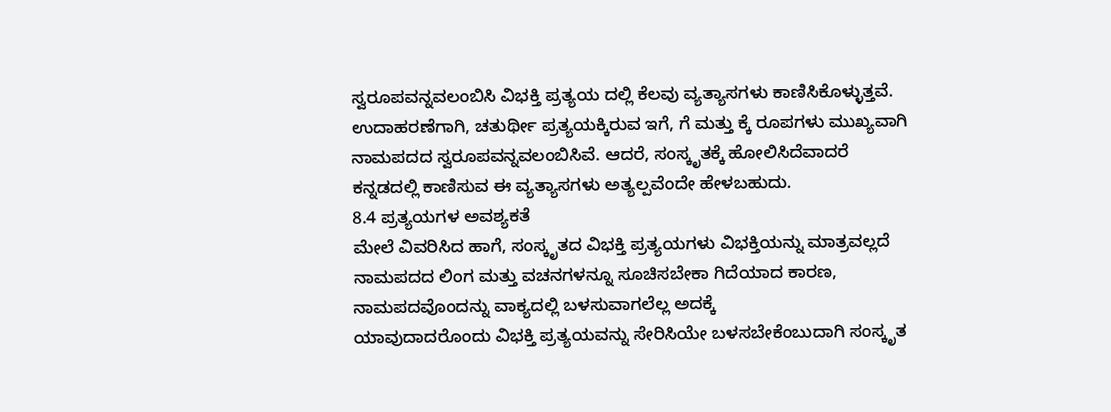ಸ್ವರೂಪವನ್ನವಲಂಬಿಸಿ ವಿಭಕ್ತಿ ಪ್ರತ್ಯಯ ದಲ್ಲಿ ಕೆಲವು ವ್ಯತ್ಯಾಸಗಳು ಕಾಣಿಸಿಕೊಳ್ಳುತ್ತವೆ. ಉದಾಹರಣೆಗಾಗಿ, ಚತುರ್ಥೀ ಪ್ರತ್ಯಯಕ್ಕಿರುವ ಇಗೆ, ಗೆ ಮತ್ತು ಕ್ಕೆ ರೂಪಗಳು ಮುಖ್ಯವಾಗಿ ನಾಮಪದದ ಸ್ವರೂಪವನ್ನವಲಂಬಿಸಿವೆ. ಆದರೆ, ಸಂಸ್ಕೃತಕ್ಕೆ ಹೋಲಿಸಿದೆವಾದರೆ ಕನ್ನಡದಲ್ಲಿ ಕಾಣಿಸುವ ಈ ವ್ಯತ್ಯಾಸಗಳು ಅತ್ಯಲ್ಪವೆಂದೇ ಹೇಳಬಹುದು.
8.4 ಪ್ರತ್ಯಯಗಳ ಅವಶ್ಯಕತೆ
ಮೇಲೆ ವಿವರಿಸಿದ ಹಾಗೆ, ಸಂಸ್ಕೃತದ ವಿಭಕ್ತಿ ಪ್ರತ್ಯಯಗಳು ವಿಭಕ್ತಿಯನ್ನು ಮಾತ್ರವಲ್ಲದೆ ನಾಮಪದದ ಲಿಂಗ ಮತ್ತು ವಚನಗಳನ್ನೂ ಸೂಚಿಸಬೇಕಾ ಗಿದೆಯಾದ ಕಾರಣ, ನಾಮಪದವೊಂದನ್ನು ವಾಕ್ಯದಲ್ಲಿ ಬಳಸುವಾಗಲೆಲ್ಲ ಅದಕ್ಕೆ
ಯಾವುದಾದರೊಂದು ವಿಭಕ್ತಿ ಪ್ರತ್ಯಯವನ್ನು ಸೇರಿಸಿಯೇ ಬಳಸಬೇಕೆಂಬುದಾಗಿ ಸಂಸ್ಕೃತ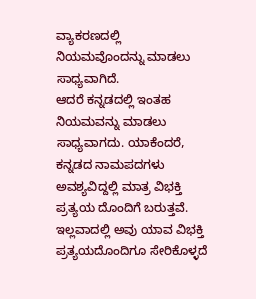ವ್ಯಾಕರಣದಲ್ಲಿ ನಿಯಮವೊಂದನ್ನು ಮಾಡಲು ಸಾಧ್ಯವಾಗಿದೆ.
ಆದರೆ ಕನ್ನಡದಲ್ಲಿ ಇಂತಹ ನಿಯಮವನ್ನು ಮಾಡಲು ಸಾಧ್ಯವಾಗದು. ಯಾಕೆಂದರೆ, ಕನ್ನಡದ ನಾಮಪದಗಳು ಅವಶ್ಯವಿದ್ದಲ್ಲಿ ಮಾತ್ರ ವಿಭಕ್ತಿ ಪ್ರತ್ಯಯ ದೊಂದಿಗೆ ಬರುತ್ತವೆ. ಇಲ್ಲವಾದಲ್ಲಿ ಅವು ಯಾವ ವಿಭಕ್ತಿ ಪ್ರತ್ಯಯದೊಂದಿಗೂ ಸೇರಿಕೊಳ್ಳದೆ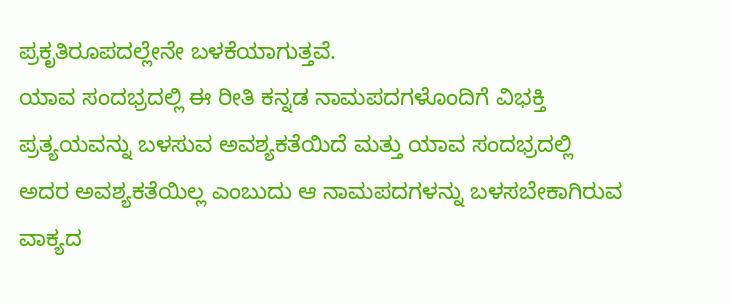ಪ್ರಕೃತಿರೂಪದಲ್ಲೇನೇ ಬಳಕೆಯಾಗುತ್ತವೆ.
ಯಾವ ಸಂದಭ್ರದಲ್ಲಿ ಈ ರೀತಿ ಕನ್ನಡ ನಾಮಪದಗಳೊಂದಿಗೆ ವಿಭಕ್ತಿ ಪ್ರತ್ಯಯವನ್ನು ಬಳಸುವ ಅವಶ್ಯಕತೆಯಿದೆ ಮತ್ತು ಯಾವ ಸಂದಭ್ರದಲ್ಲಿ ಅದರ ಅವಶ್ಯಕತೆಯಿಲ್ಲ ಎಂಬುದು ಆ ನಾಮಪದಗಳನ್ನು ಬಳಸಬೇಕಾಗಿರುವ ವಾಕ್ಯದ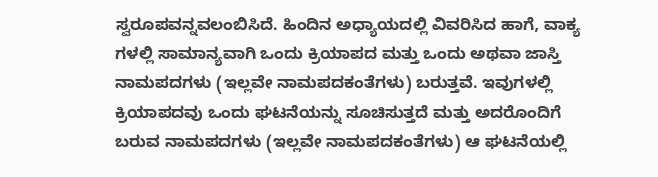ಸ್ವರೂಪವನ್ನವಲಂಬಿಸಿದೆ. ಹಿಂದಿನ ಅಧ್ಯಾಯದಲ್ಲಿ ವಿವರಿಸಿದ ಹಾಗೆ, ವಾಕ್ಯ ಗಳಲ್ಲಿ ಸಾಮಾನ್ಯವಾಗಿ ಒಂದು ಕ್ರಿಯಾಪದ ಮತ್ತು ಒಂದು ಅಥವಾ ಜಾಸ್ತಿ ನಾಮಪದಗಳು (ಇಲ್ಲವೇ ನಾಮಪದಕಂತೆಗಳು) ಬರುತ್ತವೆ. ಇವುಗಳಲ್ಲಿ ಕ್ರಿಯಾಪದವು ಒಂದು ಘಟನೆಯನ್ನು ಸೂಚಿಸುತ್ತದೆ ಮತ್ತು ಅದರೊಂದಿಗೆ ಬರುವ ನಾಮಪದಗಳು (ಇಲ್ಲವೇ ನಾಮಪದಕಂತೆಗಳು) ಆ ಘಟನೆಯಲ್ಲಿ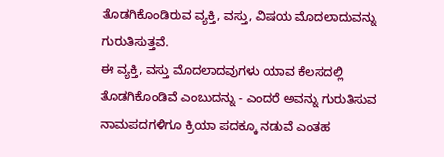ತೊಡಗಿಕೊಂಡಿರುವ ವ್ಯಕ್ತಿ, ವಸ್ತು, ವಿಷಯ ಮೊದಲಾದುವನ್ನು ಗುರುತಿಸುತ್ತವೆ.
ಈ ವ್ಯಕ್ತಿ, ವಸ್ತು ಮೊದಲಾದವುಗಳು ಯಾವ ಕೆಲಸದಲ್ಲಿ ತೊಡಗಿಕೊಂಡಿವೆ ಎಂಬುದನ್ನು - ಎಂದರೆ ಅವನ್ನು ಗುರುತಿಸುವ ನಾಮಪದಗಳಿಗೂ ಕ್ರಿಯಾ ಪದಕ್ಕೂ ನಡುವೆ ಎಂತಹ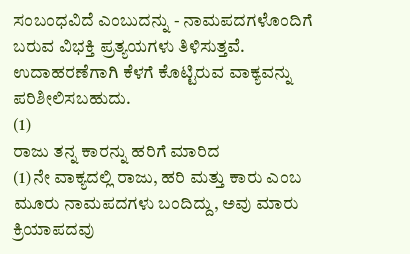ಸಂಬಂಧವಿದೆ ಎಂಬುದನ್ನು - ನಾಮಪದಗಳೊಂದಿಗೆ ಬರುವ ವಿಭಕ್ತಿ ಪ್ರತ್ಯಯಗಳು ತಿಳಿಸುತ್ತವೆ. ಉದಾಹರಣೆಗಾಗಿ ಕೆಳಗೆ ಕೊಟ್ಟಿರುವ ವಾಕ್ಯವನ್ನು ಪರಿಶೀಲಿಸಬಹುದು.
(1)
ರಾಜು ತನ್ನ ಕಾರನ್ನು ಹರಿಗೆ ಮಾರಿದ
(1)ನೇ ವಾಕ್ಯದಲ್ಲಿ ರಾಜು, ಹರಿ ಮತ್ತು ಕಾರು ಎಂಬ ಮೂರು ನಾಮಪದಗಳು ಬಂದಿದ್ದು, ಅವು ಮಾರು ಕ್ರಿಯಾಪದವು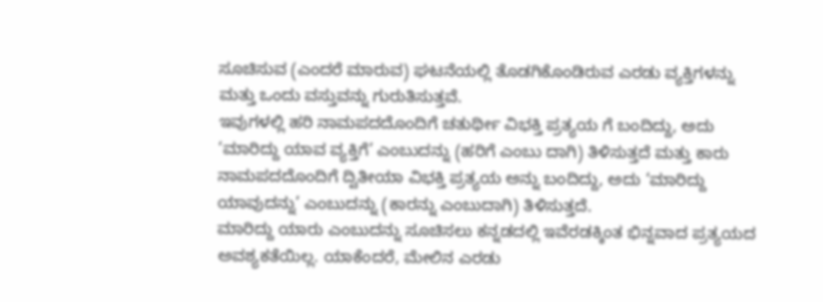ಸೂಚಿಸುವ (ಎಂದರೆ ಮಾರುವ) ಘಟನೆಯಲ್ಲಿ ತೊಡಗಿಕೊಂಡಿರುವ ಎರಡು ವ್ಯಕ್ತಿಗಳನ್ನು ಮತ್ತು ಒಂದು ವಸ್ತುವನ್ನು ಗುರುತಿಸುತ್ತವೆ.
ಇವುಗಳಲ್ಲಿ ಹರಿ ನಾಮಪದದೊಂದಿಗೆ ಚತುರ್ಥೀ ವಿಭಕ್ತಿ ಪ್ರತ್ಯಯ ಗೆ ಬಂದಿದ್ದು, ಅದು ‘ಮಾರಿದ್ದು ಯಾವ ವ್ಯಕ್ತಿಗೆ’ ಎಂಬುದನ್ನು (ಹರಿಗೆ ಎಂಬು ದಾಗಿ) ತಿಳಿಸುತ್ತದೆ ಮತ್ತು ಕಾರು ನಾಮಪದದೊಂದಿಗೆ ದ್ವಿತೀಯಾ ವಿಭಕ್ತಿ ಪ್ರತ್ಯಯ ಅನ್ನು ಬಂದಿದ್ದು, ಅದು ‘ಮಾರಿದ್ದು ಯಾವುದನ್ನು’ ಎಂಬುದನ್ನು (ಕಾರನ್ನು ಎಂಬುದಾಗಿ) ತಿಳಿಸುತ್ತದೆ.
ಮಾರಿದ್ದು ಯಾರು ಎಂಬುದನ್ನು ಸೂಚಿಸಲು ಕನ್ನಡದಲ್ಲಿ ಇವೆರಡಕ್ಕಿಂತ ಭಿನ್ನವಾದ ಪ್ರತ್ಯಯದ ಅವಶ್ಯಕತೆಯಿಲ್ಲ. ಯಾಕೆಂದರೆ, ಮೇಲಿನ ಎರಡು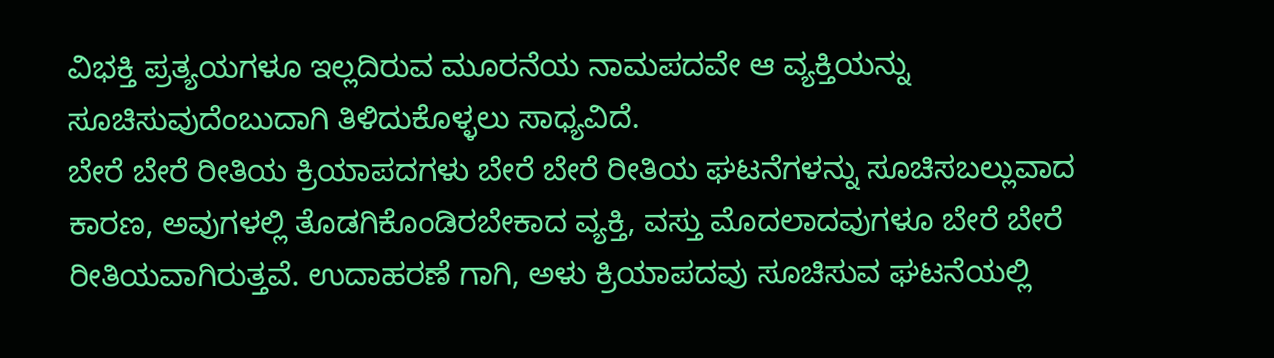ವಿಭಕ್ತಿ ಪ್ರತ್ಯಯಗಳೂ ಇಲ್ಲದಿರುವ ಮೂರನೆಯ ನಾಮಪದವೇ ಆ ವ್ಯಕ್ತಿಯನ್ನು ಸೂಚಿಸುವುದೆಂಬುದಾಗಿ ತಿಳಿದುಕೊಳ್ಳಲು ಸಾಧ್ಯವಿದೆ.
ಬೇರೆ ಬೇರೆ ರೀತಿಯ ಕ್ರಿಯಾಪದಗಳು ಬೇರೆ ಬೇರೆ ರೀತಿಯ ಘಟನೆಗಳನ್ನು ಸೂಚಿಸಬಲ್ಲುವಾದ ಕಾರಣ, ಅವುಗಳಲ್ಲಿ ತೊಡಗಿಕೊಂಡಿರಬೇಕಾದ ವ್ಯಕ್ತಿ, ವಸ್ತು ಮೊದಲಾದವುಗಳೂ ಬೇರೆ ಬೇರೆ ರೀತಿಯವಾಗಿರುತ್ತವೆ. ಉದಾಹರಣೆ ಗಾಗಿ, ಅಳು ಕ್ರಿಯಾಪದವು ಸೂಚಿಸುವ ಘಟನೆಯಲ್ಲಿ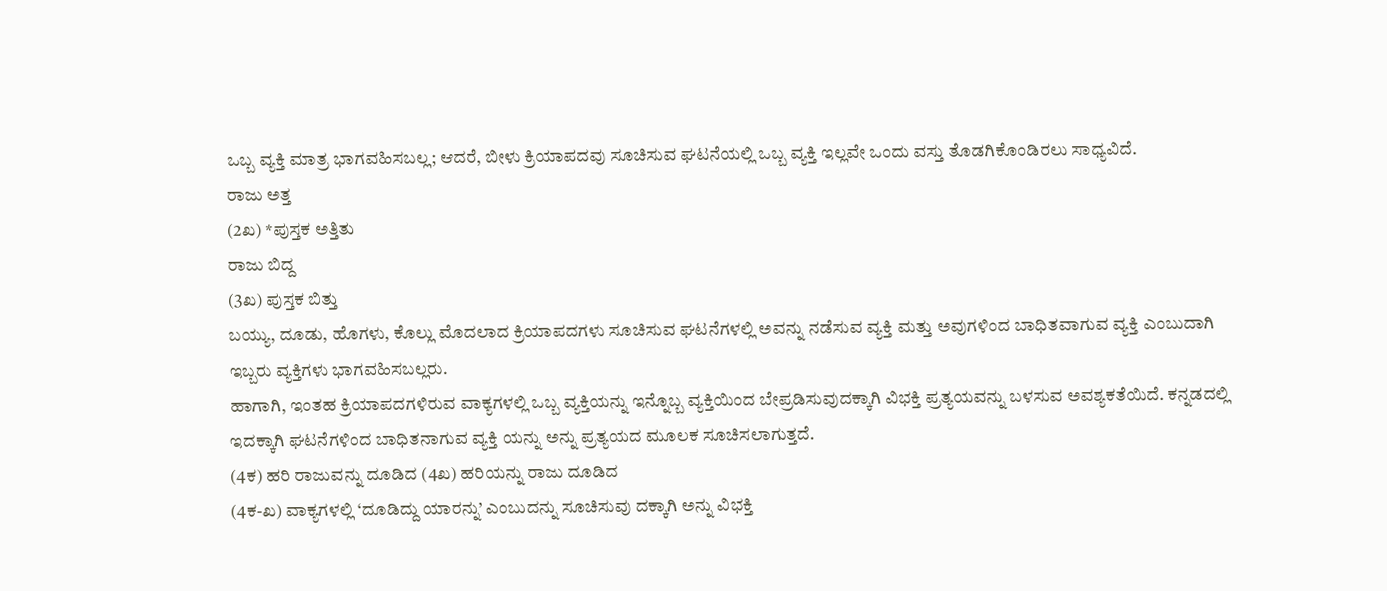ಒಬ್ಬ ವ್ಯಕ್ತಿ ಮಾತ್ರ ಭಾಗವಹಿಸಬಲ್ಲ; ಆದರೆ, ಬೀಳು ಕ್ರಿಯಾಪದವು ಸೂಚಿಸುವ ಘಟನೆಯಲ್ಲಿ ಒಬ್ಬ ವ್ಯಕ್ತಿ ಇಲ್ಲವೇ ಒಂದು ವಸ್ತು ತೊಡಗಿಕೊಂಡಿರಲು ಸಾಧ್ಯವಿದೆ.
ರಾಜು ಅತ್ತ
(2ಖ) *ಪುಸ್ತಕ ಅತ್ತಿತು
ರಾಜು ಬಿದ್ದ
(3ಖ) ಪುಸ್ತಕ ಬಿತ್ತು
ಬಯ್ಯು, ದೂಡು, ಹೊಗಳು, ಕೊಲ್ಲು ಮೊದಲಾದ ಕ್ರಿಯಾಪದಗಳು ಸೂಚಿಸುವ ಘಟನೆಗಳಲ್ಲಿ ಅವನ್ನು ನಡೆಸುವ ವ್ಯಕ್ತಿ ಮತ್ತು ಅವುಗಳಿಂದ ಬಾಧಿತವಾಗುವ ವ್ಯಕ್ತಿ ಎಂಬುದಾಗಿ ಇಬ್ಬರು ವ್ಯಕ್ತಿಗಳು ಭಾಗವಹಿಸಬಲ್ಲರು.
ಹಾಗಾಗಿ, ಇಂತಹ ಕ್ರಿಯಾಪದಗಳಿರುವ ವಾಕ್ಯಗಳಲ್ಲಿ ಒಬ್ಬ ವ್ಯಕ್ತಿಯನ್ನು ಇನ್ನೊಬ್ಬ ವ್ಯಕ್ತಿಯಿಂದ ಬೇಪ್ರಡಿಸುವುದಕ್ಕಾಗಿ ವಿಭಕ್ತಿ ಪ್ರತ್ಯಯವನ್ನು ಬಳಸುವ ಅವಶ್ಯಕತೆಯಿದೆ. ಕನ್ನಡದಲ್ಲಿ ಇದಕ್ಕಾಗಿ ಘಟನೆಗಳಿಂದ ಬಾಧಿತನಾಗುವ ವ್ಯಕ್ತಿ ಯನ್ನು ಅನ್ನು ಪ್ರತ್ಯಯದ ಮೂಲಕ ಸೂಚಿಸಲಾಗುತ್ತದೆ.
(4ಕ) ಹರಿ ರಾಜುವನ್ನು ದೂಡಿದ (4ಖ) ಹರಿಯನ್ನು ರಾಜು ದೂಡಿದ
(4ಕ-ಖ) ವಾಕ್ಯಗಳಲ್ಲಿ ‘ದೂಡಿದ್ದು ಯಾರನ್ನು’ ಎಂಬುದನ್ನು ಸೂಚಿಸುವು ದಕ್ಕಾಗಿ ಅನ್ನು ವಿಭಕ್ತಿ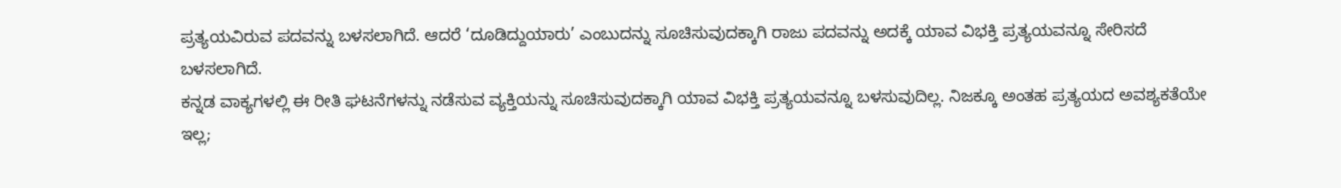ಪ್ರತ್ಯಯವಿರುವ ಪದವನ್ನು ಬಳಸಲಾಗಿದೆ. ಆದರೆ ‘ದೂಡಿದ್ದುಯಾರು’ ಎಂಬುದನ್ನು ಸೂಚಿಸುವುದಕ್ಕಾಗಿ ರಾಜು ಪದವನ್ನು ಅದಕ್ಕೆ ಯಾವ ವಿಭಕ್ತಿ ಪ್ರತ್ಯಯವನ್ನೂ ಸೇರಿಸದೆ ಬಳಸಲಾಗಿದೆ.
ಕನ್ನಡ ವಾಕ್ಯಗಳಲ್ಲಿ ಈ ರೀತಿ ಘಟನೆಗಳನ್ನು ನಡೆಸುವ ವ್ಯಕ್ತಿಯನ್ನು ಸೂಚಿಸುವುದಕ್ಕಾಗಿ ಯಾವ ವಿಭಕ್ತಿ ಪ್ರತ್ಯಯವನ್ನೂ ಬಳಸುವುದಿಲ್ಲ. ನಿಜಕ್ಕೂ ಅಂತಹ ಪ್ರತ್ಯಯದ ಅವಶ್ಯಕತೆಯೇ ಇಲ್ಲ;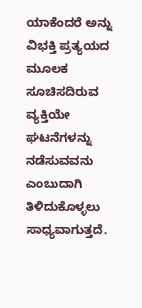ಯಾಕೆಂದರೆ ಅನ್ನು ವಿಭಕ್ತಿ ಪ್ರತ್ಯಯದ ಮೂಲಕ ಸೂಚಿಸದಿರುವ ವ್ಯಕ್ತಿಯೇ ಘಟನೆಗಳನ್ನು ನಡೆಸುವವನು ಎಂಬುದಾಗಿ ತಿಳಿದುಕೊಳ್ಳಲು ಸಾಧ್ಯವಾಗುತ್ತದೆ.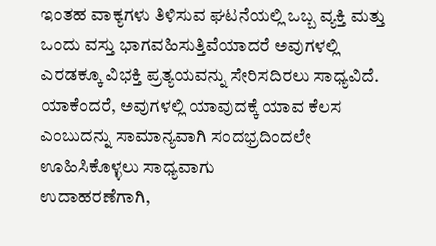ಇಂತಹ ವಾಕ್ಯಗಳು ತಿಳಿಸುವ ಘಟನೆಯಲ್ಲಿ ಒಬ್ಬ ವ್ಯಕ್ತಿ ಮತ್ತು ಒಂದು ವಸ್ತು ಭಾಗವಹಿಸುತ್ತಿವೆಯಾದರೆ ಅವುಗಳಲ್ಲಿ ಎರಡಕ್ಕೂ ವಿಭಕ್ತಿ ಪ್ರತ್ಯಯವನ್ನು ಸೇರಿಸದಿರಲು ಸಾಧ್ಯವಿದೆ. ಯಾಕೆಂದರೆ, ಅವುಗಳಲ್ಲಿ ಯಾವುದಕ್ಕೆ ಯಾವ ಕೆಲಸ ಎಂಬುದನ್ನು ಸಾಮಾನ್ಯವಾಗಿ ಸಂದಭ್ರದಿಂದಲೇ ಊಹಿಸಿಕೊಳ್ಳಲು ಸಾಧ್ಯವಾಗು
ಉದಾಹರಣೆಗಾಗಿ,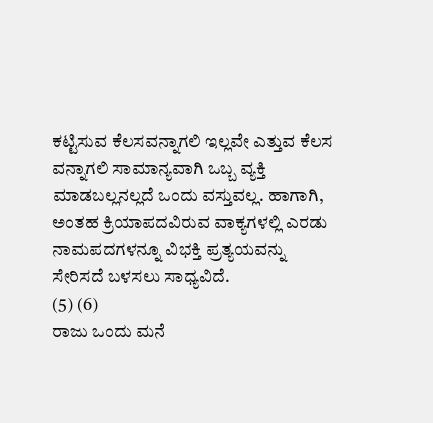ಕಟ್ಟಿಸುವ ಕೆಲಸವನ್ನಾಗಲಿ ಇಲ್ಲವೇ ಎತ್ತುವ ಕೆಲಸ ವನ್ನಾಗಲಿ ಸಾಮಾನ್ಯವಾಗಿ ಒಬ್ಬ ವ್ಯಕ್ತಿ ಮಾಡಬಲ್ಲನಲ್ಲದೆ ಒಂದು ವಸ್ತುವಲ್ಲ. ಹಾಗಾಗಿ, ಅಂತಹ ಕ್ರಿಯಾಪದವಿರುವ ವಾಕ್ಯಗಳಲ್ಲಿ ಎರಡು ನಾಮಪದಗಳನ್ನೂ ವಿಭಕ್ತಿ ಪ್ರತ್ಯಯವನ್ನು ಸೇರಿಸದೆ ಬಳಸಲು ಸಾಧ್ಯವಿದೆ.
(5) (6)
ರಾಜು ಒಂದು ಮನೆ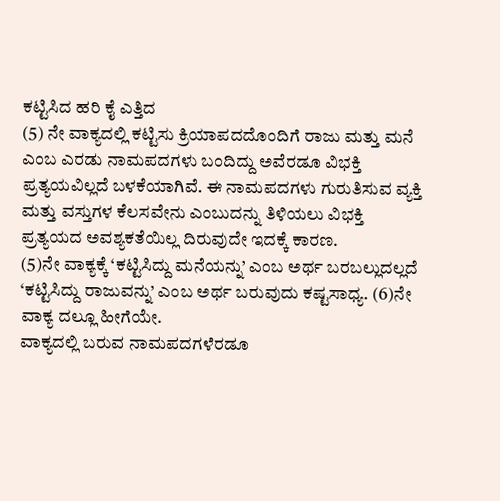ಕಟ್ಟಿಸಿದ ಹರಿ ಕೈ ಎತ್ತಿದ
(5) ನೇ ವಾಕ್ಯದಲ್ಲಿ ಕಟ್ಟಿಸು ಕ್ರಿಯಾಪದದೊಂದಿಗೆ ರಾಜು ಮತ್ತು ಮನೆ ಎಂಬ ಎರಡು ನಾಮಪದಗಳು ಬಂದಿದ್ದು ಅವೆರಡೂ ವಿಭಕ್ತಿ ಪ್ರತ್ಯಯವಿಲ್ಲದೆ ಬಳಕೆಯಾಗಿವೆ. ಈ ನಾಮಪದಗಳು ಗುರುತಿಸುವ ವ್ಯಕ್ತಿ ಮತ್ತು ವಸ್ತುಗಳ ಕೆಲಸವೇನು ಎಂಬುದನ್ನು ತಿಳಿಯಲು ವಿಭಕ್ತಿ ಪ್ರತ್ಯಯದ ಅವಶ್ಯಕತೆಯಿಲ್ಲ ದಿರುವುದೇ ಇದಕ್ಕೆ ಕಾರಣ.
(5)ನೇ ವಾಕ್ಯಕ್ಕೆ ‘ಕಟ್ಟಿಸಿದ್ದು ಮನೆಯನ್ನು’ ಎಂಬ ಅರ್ಥ ಬರಬಲ್ಲುದಲ್ಲದೆ ‘ಕಟ್ಟಿಸಿದ್ದು ರಾಜುವನ್ನು’ ಎಂಬ ಅರ್ಥ ಬರುವುದು ಕಷ್ಟಸಾಧ್ಯ. (6)ನೇ ವಾಕ್ಯ ದಲ್ಲೂ ಹೀಗೆಯೇ.
ವಾಕ್ಯದಲ್ಲಿ ಬರುವ ನಾಮಪದಗಳೆರಡೂ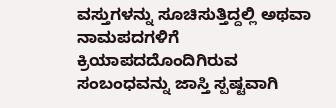ವಸ್ತುಗಳನ್ನು ಸೂಚಿಸುತ್ತಿದ್ದಲ್ಲಿ ಅಥವಾ ನಾಮಪದಗಳಿಗೆ ಕ್ರಿಯಾಪದದೊಂದಿಗಿರುವ ಸಂಬಂಧವನ್ನು ಜಾಸ್ತಿ ಸ್ಪಷ್ಟವಾಗಿ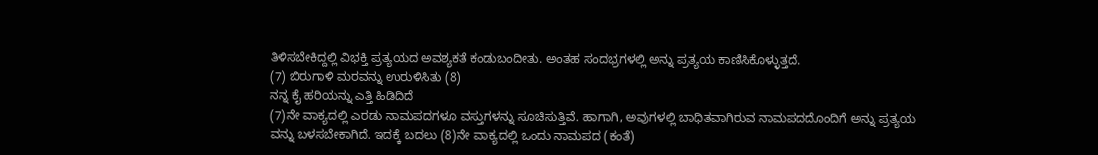ತಿಳಿಸಬೇಕಿದ್ದಲ್ಲಿ ವಿಭಕ್ತಿ ಪ್ರತ್ಯಯದ ಅವಶ್ಯಕತೆ ಕಂಡುಬಂದೀತು. ಅಂತಹ ಸಂದಭ್ರಗಳಲ್ಲಿ ಅನ್ನು ಪ್ರತ್ಯಯ ಕಾಣಿಸಿಕೊಳ್ಳುತ್ತದೆ.
(7) ಬಿರುಗಾಳಿ ಮರವನ್ನು ಉರುಳಿಸಿತು (8)
ನನ್ನ ಕೈ ಹರಿಯನ್ನು ಎತ್ತಿ ಹಿಡಿದಿದೆ
(7)ನೇ ವಾಕ್ಯದಲ್ಲಿ ಎರಡು ನಾಮಪದಗಳೂ ವಸ್ತುಗಳನ್ನು ಸೂಚಿಸುತ್ತಿವೆ. ಹಾಗಾಗಿ, ಅವುಗಳಲ್ಲಿ ಬಾಧಿತವಾಗಿರುವ ನಾಮಪದದೊಂದಿಗೆ ಅನ್ನು ಪ್ರತ್ಯಯ ವನ್ನು ಬಳಸಬೇಕಾಗಿದೆ. ಇದಕ್ಕೆ ಬದಲು (8)ನೇ ವಾಕ್ಯದಲ್ಲಿ ಒಂದು ನಾಮಪದ (ಕಂತೆ)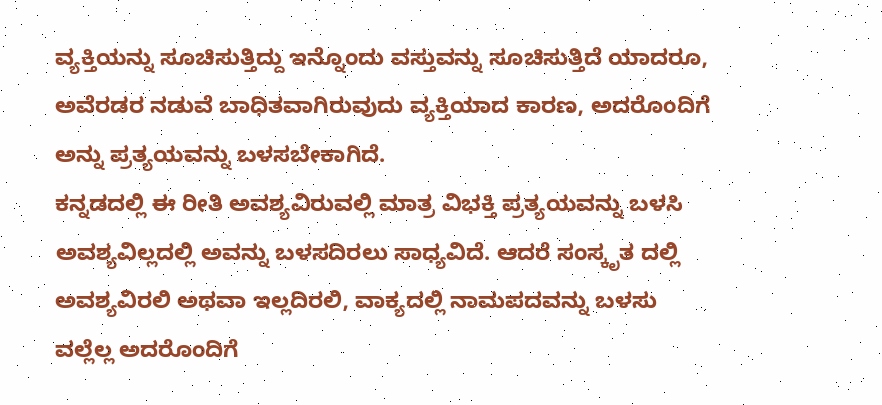ವ್ಯಕ್ತಿಯನ್ನು ಸೂಚಿಸುತ್ತಿದ್ದು ಇನ್ನೊಂದು ವಸ್ತುವನ್ನು ಸೂಚಿಸುತ್ತಿದೆ ಯಾದರೂ, ಅವೆರಡರ ನಡುವೆ ಬಾಧಿತವಾಗಿರುವುದು ವ್ಯಕ್ತಿಯಾದ ಕಾರಣ, ಅದರೊಂದಿಗೆ ಅನ್ನು ಪ್ರತ್ಯಯವನ್ನು ಬಳಸಬೇಕಾಗಿದೆ.
ಕನ್ನಡದಲ್ಲಿ ಈ ರೀತಿ ಅವಶ್ಯವಿರುವಲ್ಲಿ ಮಾತ್ರ ವಿಭಕ್ತಿ ಪ್ರತ್ಯಯವನ್ನು ಬಳಸಿ ಅವಶ್ಯವಿಲ್ಲದಲ್ಲಿ ಅವನ್ನು ಬಳಸದಿರಲು ಸಾಧ್ಯವಿದೆ. ಆದರೆ ಸಂಸ್ಕೃತ ದಲ್ಲಿ ಅವಶ್ಯವಿರಲಿ ಅಥವಾ ಇಲ್ಲದಿರಲಿ, ವಾಕ್ಯದಲ್ಲಿ ನಾಮಪದವನ್ನು ಬಳಸು ವಲ್ಲೆಲ್ಲ ಅದರೊಂದಿಗೆ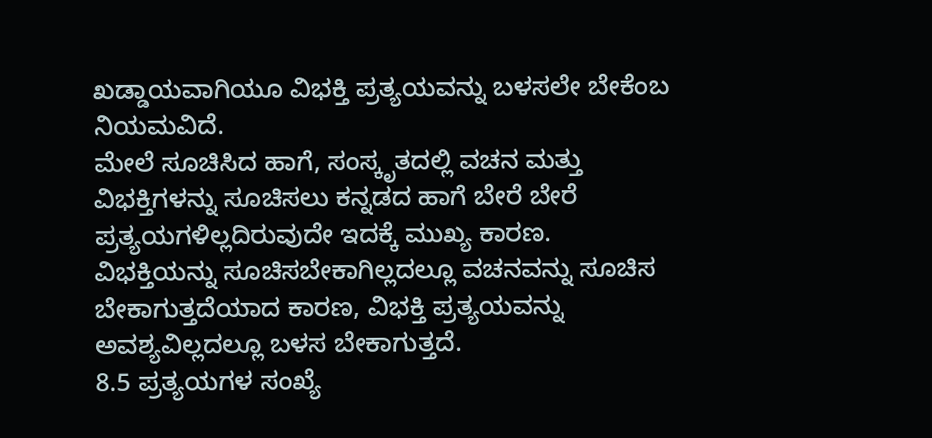ಖಡ್ಡಾಯವಾಗಿಯೂ ವಿಭಕ್ತಿ ಪ್ರತ್ಯಯವನ್ನು ಬಳಸಲೇ ಬೇಕೆಂಬ ನಿಯಮವಿದೆ.
ಮೇಲೆ ಸೂಚಿಸಿದ ಹಾಗೆ, ಸಂಸ್ಕೃತದಲ್ಲಿ ವಚನ ಮತ್ತು ವಿಭಕ್ತಿಗಳನ್ನು ಸೂಚಿಸಲು ಕನ್ನಡದ ಹಾಗೆ ಬೇರೆ ಬೇರೆ ಪ್ರತ್ಯಯಗಳಿಲ್ಲದಿರುವುದೇ ಇದಕ್ಕೆ ಮುಖ್ಯ ಕಾರಣ. ವಿಭಕ್ತಿಯನ್ನು ಸೂಚಿಸಬೇಕಾಗಿಲ್ಲದಲ್ಲೂ ವಚನವನ್ನು ಸೂಚಿಸ ಬೇಕಾಗುತ್ತದೆಯಾದ ಕಾರಣ, ವಿಭಕ್ತಿ ಪ್ರತ್ಯಯವನ್ನು ಅವಶ್ಯವಿಲ್ಲದಲ್ಲೂ ಬಳಸ ಬೇಕಾಗುತ್ತದೆ.
8.5 ಪ್ರತ್ಯಯಗಳ ಸಂಖ್ಯೆ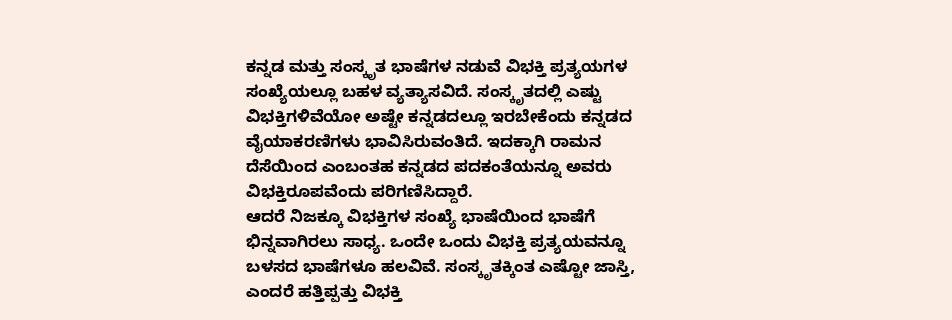ಕನ್ನಡ ಮತ್ತು ಸಂಸ್ಕೃತ ಭಾಷೆಗಳ ನಡುವೆ ವಿಭಕ್ತಿ ಪ್ರತ್ಯಯಗಳ ಸಂಖ್ಯೆಯಲ್ಲೂ ಬಹಳ ವ್ಯತ್ಯಾಸವಿದೆ. ಸಂಸ್ಕೃತದಲ್ಲಿ ಎಷ್ಟು ವಿಭಕ್ತಿಗಳಿವೆಯೋ ಅಷ್ಟೇ ಕನ್ನಡದಲ್ಲೂ ಇರಬೇಕೆಂದು ಕನ್ನಡದ ವೈಯಾಕರಣಿಗಳು ಭಾವಿಸಿರುವಂತಿದೆ. ಇದಕ್ಕಾಗಿ ರಾಮನ ದೆಸೆಯಿಂದ ಎಂಬಂತಹ ಕನ್ನಡದ ಪದಕಂತೆಯನ್ನೂ ಅವರು ವಿಭಕ್ತಿರೂಪವೆಂದು ಪರಿಗಣಿಸಿದ್ದಾರೆ.
ಆದರೆ ನಿಜಕ್ಕೂ ವಿಭಕ್ತಿಗಳ ಸಂಖ್ಯೆ ಭಾಷೆಯಿಂದ ಭಾಷೆಗೆ ಭಿನ್ನವಾಗಿರಲು ಸಾಧ್ಯ. ಒಂದೇ ಒಂದು ವಿಭಕ್ತಿ ಪ್ರತ್ಯಯವನ್ನೂ ಬಳಸದ ಭಾಷೆಗಳೂ ಹಲವಿವೆ. ಸಂಸ್ಕೃತಕ್ಕಿಂತ ಎಷ್ಟೋ ಜಾಸ್ತಿ, ಎಂದರೆ ಹತ್ತಿಪ್ಪತ್ತು ವಿಭಕ್ತಿ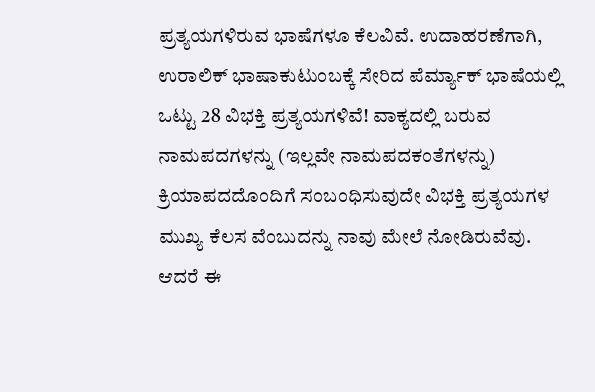ಪ್ರತ್ಯಯಗಳಿರುವ ಭಾಷೆಗಳೂ ಕೆಲವಿವೆ. ಉದಾಹರಣೆಗಾಗಿ, ಉರಾಲಿಕ್ ಭಾಷಾಕುಟುಂಬಕ್ಕೆ ಸೇರಿದ ಪೆರ್ಮ್ಯಾಕ್ ಭಾಷೆಯಲ್ಲಿ ಒಟ್ಟು 28 ವಿಭಕ್ತಿ ಪ್ರತ್ಯಯಗಳಿವೆ! ವಾಕ್ಯದಲ್ಲಿ ಬರುವ ನಾಮಪದಗಳನ್ನು (ಇಲ್ಲವೇ ನಾಮಪದಕಂತೆಗಳನ್ನು) ಕ್ರಿಯಾಪದದೊಂದಿಗೆ ಸಂಬಂಧಿಸುವುದೇ ವಿಭಕ್ತಿ ಪ್ರತ್ಯಯಗಳ ಮುಖ್ಯ ಕೆಲಸ ವೆಂಬುದನ್ನು ನಾವು ಮೇಲೆ ನೋಡಿರುವೆವು. ಆದರೆ ಈ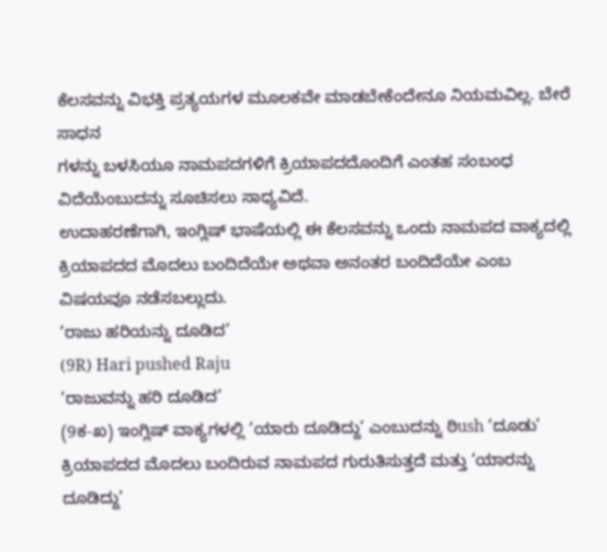ಕೆಲಸವನ್ನು ವಿಭಕ್ತಿ ಪ್ರತ್ಯಯಗಳ ಮೂಲಕವೇ ಮಾಡಬೇಕೆಂದೇನೂ ನಿಯಮವಿಲ್ಲ. ಬೇರೆ ಸಾಧನ
ಗಳನ್ನು ಬಳಸಿಯೂ ನಾಮಪದಗಳಿಗೆ ಕ್ರಿಯಾಪದದೊಂದಿಗೆ ಎಂತಹ ಸಂಬಂಧ ವಿದೆಯೆಂಬುದನ್ನು ಸೂಚಿಸಲು ಸಾಧ್ಯವಿದೆ.
ಉದಾಹರಣೆಗಾಗಿ, ಇಂಗ್ಲಿಷ್ ಭಾಷೆಯಲ್ಲಿ ಈ ಕೆಲಸವನ್ನು ಒಂದು ನಾಮಪದ ವಾಕ್ಯದಲ್ಲಿ ಕ್ರಿಯಾಪದದ ಮೊದಲು ಬಂದಿದೆಯೇ ಅಥವಾ ಅನಂತರ ಬಂದಿದೆಯೇ ಎಂಬ ವಿಷಯವೂ ನಡೆಸಬಲ್ಲುದು.
‘ರಾಜು ಹರಿಯನ್ನು ದೂಡಿದ’
(9R) Hari pushed Raju
‘ರಾಜುವನ್ನು ಹರಿ ದೂಡಿದ’
(9ಕ-ಖ) ಇಂಗ್ಲಿಷ್ ವಾಕ್ಯಗಳಲ್ಲಿ ‘ಯಾರು ದೂಡಿದ್ದು’ ಎಂಬುದನ್ನು ಠಿush ‘ದೂಡು’ ಕ್ರಿಯಾಪದದ ಮೊದಲು ಬಂದಿರುವ ನಾಮಪದ ಗುರುತಿಸುತ್ತದೆ ಮತ್ತು ‘ಯಾರನ್ನು ದೂಡಿದ್ದು’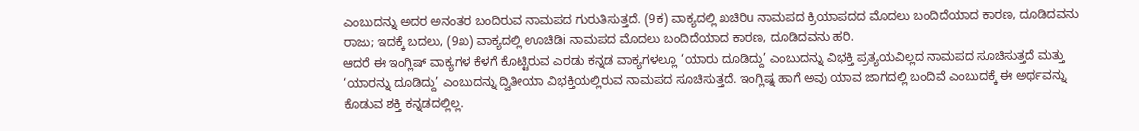ಎಂಬುದನ್ನು ಅದರ ಅನಂತರ ಬಂದಿರುವ ನಾಮಪದ ಗುರುತಿಸುತ್ತದೆ. (9ಕ) ವಾಕ್ಯದಲ್ಲಿ ಖಚಿರಿu ನಾಮಪದ ಕ್ರಿಯಾಪದದ ಮೊದಲು ಬಂದಿದೆಯಾದ ಕಾರಣ, ದೂಡಿದವನು ರಾಜು; ಇದಕ್ಕೆ ಬದಲು, (9ಖ) ವಾಕ್ಯದಲ್ಲಿ ಊಚಿಡಿi ನಾಮಪದ ಮೊದಲು ಬಂದಿದೆಯಾದ ಕಾರಣ, ದೂಡಿದವನು ಹರಿ.
ಆದರೆ ಈ ಇಂಗ್ಲಿಷ್ ವಾಕ್ಯಗಳ ಕೆಳಗೆ ಕೊಟ್ಟಿರುವ ಎರಡು ಕನ್ನಡ ವಾಕ್ಯಗಳಲ್ಲೂ ‘ಯಾರು ದೂಡಿದ್ದು’ ಎಂಬುದನ್ನು ವಿಭಕ್ತಿ ಪ್ರತ್ಯಯವಿಲ್ಲದ ನಾಮಪದ ಸೂಚಿಸುತ್ತದೆ ಮತ್ತು ‘ಯಾರನ್ನು ದೂಡಿದ್ದು’ ಎಂಬುದನ್ನು ದ್ವಿತೀಯಾ ವಿಭಕ್ತಿಯಲ್ಲಿರುವ ನಾಮಪದ ಸೂಚಿಸುತ್ತದೆ. ಇಂಗ್ಲಿಷ್ನ ಹಾಗೆ ಅವು ಯಾವ ಜಾಗದಲ್ಲಿ ಬಂದಿವೆ ಎಂಬುದಕ್ಕೆ ಈ ಅರ್ಥವನ್ನು ಕೊಡುವ ಶಕ್ತಿ ಕನ್ನಡದಲ್ಲಿಲ್ಲ.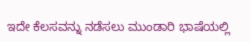ಇದೇ ಕೆಲಸವನ್ನು ನಡೆಸಲು ಮುಂಡಾರಿ ಭಾಷೆಯಲ್ಲಿ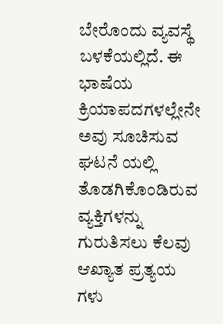ಬೇರೊಂದು ವ್ಯವಸ್ಥೆ ಬಳಕೆಯಲ್ಲಿದೆ. ಈ ಭಾಷೆಯ ಕ್ರಿಯಾಪದಗಳಲ್ಲೇನೇ ಅವು ಸೂಚಿಸುವ ಘಟನೆ ಯಲ್ಲಿ ತೊಡಗಿಕೊಂಡಿರುವ ವ್ಯಕ್ತಿಗಳನ್ನು ಗುರುತಿಸಲು ಕೆಲವು ಆಖ್ಯಾತ ಪ್ರತ್ಯಯ ಗಳು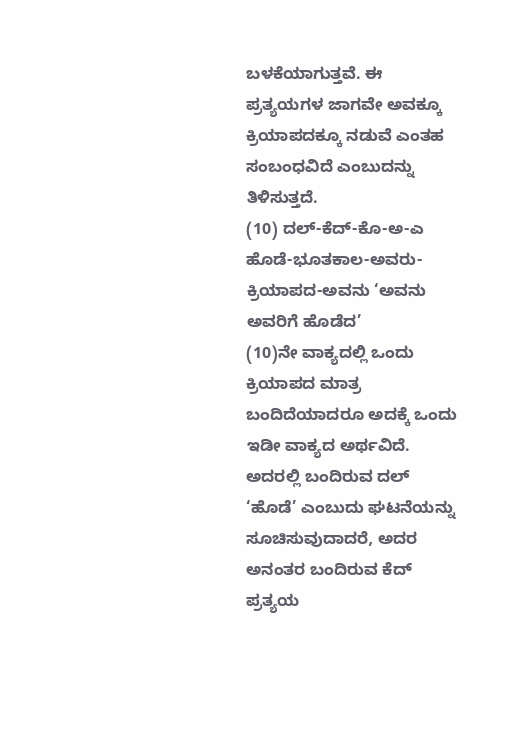ಬಳಕೆಯಾಗುತ್ತವೆ. ಈ ಪ್ರತ್ಯಯಗಳ ಜಾಗವೇ ಅವಕ್ಕೂ ಕ್ರಿಯಾಪದಕ್ಕೂ ನಡುವೆ ಎಂತಹ ಸಂಬಂಧವಿದೆ ಎಂಬುದನ್ನು ತಿಳಿಸುತ್ತದೆ.
(10) ದಲ್-ಕೆದ್-ಕೊ-ಅ-ಎ
ಹೊಡೆ-ಭೂತಕಾಲ-ಅವರು-ಕ್ರಿಯಾಪದ-ಅವನು ‘ಅವನು ಅವರಿಗೆ ಹೊಡೆದ’
(10)ನೇ ವಾಕ್ಯದಲ್ಲಿ ಒಂದು ಕ್ರಿಯಾಪದ ಮಾತ್ರ ಬಂದಿದೆಯಾದರೂ ಅದಕ್ಕೆ ಒಂದು ಇಡೀ ವಾಕ್ಯದ ಅರ್ಥವಿದೆ. ಅದರಲ್ಲಿ ಬಂದಿರುವ ದಲ್ ‘ಹೊಡೆ’ ಎಂಬುದು ಘಟನೆಯನ್ನು ಸೂಚಿಸುವುದಾದರೆ, ಅದರ ಅನಂತರ ಬಂದಿರುವ ಕೆದ್ ಪ್ರತ್ಯಯ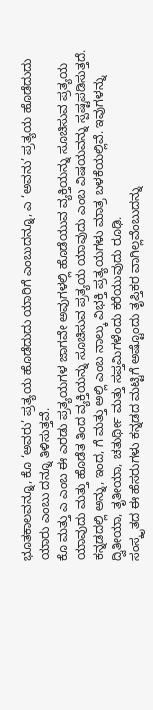ಭೂತಕಾಲವನ್ನೂ, ಕೊ ‘ಅವರು’ ಪ್ರತ್ಯಯ ಹೊಡೆದುದು ಯಾರಿಗೆ ಎಂಬುದನ್ನೂ, ಎ ‘ಅವನು’ ಪ್ರತ್ಯಯ ಹೊಡೆದುದು ಯಾರು ಎಂಬು ದನ್ನೂ ತಿಳಿಸುತ್ತವೆ.
ಕೊ ಮತ್ತು ಎ ಎಂಬ ಈ ಎರಡು ಪ್ರತ್ಯಯಗಳ ಜಾಗವೇ ಅವುಗಳಲ್ಲಿ ಹೊಡೆಯುವ ವ್ಯಕ್ತಿಯನ್ನು ಸೂಚಿಸುವ ಪ್ರತ್ಯಯ ಯಾವುದು ಮತ್ತು ಹೊಡೆತ ತಿಂದ ವ್ಯಕ್ತಿಯನ್ನು ಸೂಚಿಸುವ ಪ್ರತ್ಯಯ ಯಾವುದು ಎಂಬ ವಿಷಯವನ್ನು ಸ್ಪಷ್ಟಪಡಿಸುತ್ತದೆ.
ಕನ್ನಡದಲ್ಲಿ ಅನ್ನು, ಇಂದ, ಗೆ ಮತ್ತು ಅಲ್ಲಿ ಎಂಬ ನಾಲ್ಕು ವಿಭಕ್ತಿ ಪ್ರತ್ಯಯಗಳು ಮಾತ್ರ ಬಳಕೆಯಲ್ಲಿವೆ. ಇವುಗಳನ್ನು ದ್ವಿತೀಯಾ, ತೃತೀಯಾ, ಚತುರ್ಥೀ ಮತ್ತು ಸಪ್ತಮಿಗಳೆಂದು ಕರೆಯುವುದು ರೂಢಿ.
ಸಂಸ್ಕೃತದ ಈ ಹೆಸರುಗಳು ಕನ್ನಡದ ಮಟ್ಟಿಗೆ ಅಷ್ಟೊಂದು ತೃಪ್ತಿಕರ ವಾಗಿಲ್ಲವೆಂಬುದನ್ನು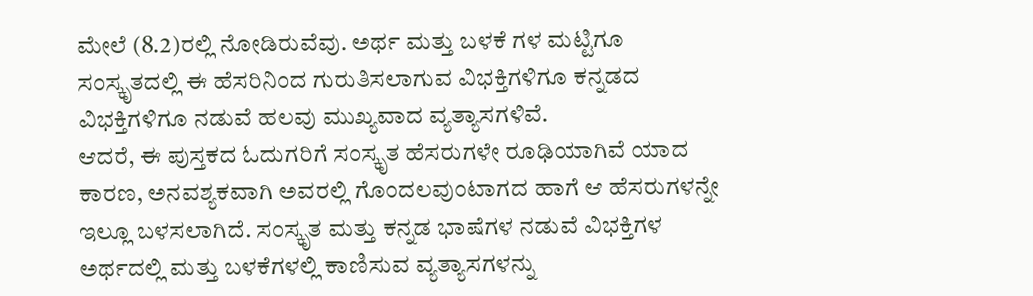ಮೇಲೆ (8.2)ರಲ್ಲಿ ನೋಡಿರುವೆವು. ಅರ್ಥ ಮತ್ತು ಬಳಕೆ ಗಳ ಮಟ್ಟಿಗೂ ಸಂಸ್ಕೃತದಲ್ಲಿ ಈ ಹೆಸರಿನಿಂದ ಗುರುತಿಸಲಾಗುವ ವಿಭಕ್ತಿಗಳಿಗೂ ಕನ್ನಡದ ವಿಭಕ್ತಿಗಳಿಗೂ ನಡುವೆ ಹಲವು ಮುಖ್ಯವಾದ ವ್ಯತ್ಯಾಸಗಳಿವೆ.
ಆದರೆ, ಈ ಪುಸ್ತಕದ ಓದುಗರಿಗೆ ಸಂಸ್ಕೃತ ಹೆಸರುಗಳೇ ರೂಢಿಯಾಗಿವೆ ಯಾದ ಕಾರಣ, ಅನವಶ್ಯಕವಾಗಿ ಅವರಲ್ಲಿ ಗೊಂದಲವುಂಟಾಗದ ಹಾಗೆ ಆ ಹೆಸರುಗಳನ್ನೇ ಇಲ್ಲೂ ಬಳಸಲಾಗಿದೆ. ಸಂಸ್ಕೃತ ಮತ್ತು ಕನ್ನಡ ಭಾಷೆಗಳ ನಡುವೆ ವಿಭಕ್ತಿಗಳ ಅರ್ಥದಲ್ಲಿ ಮತ್ತು ಬಳಕೆಗಳಲ್ಲಿ ಕಾಣಿಸುವ ವ್ಯತ್ಯಾಸಗಳನ್ನು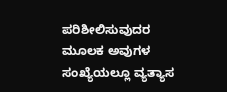ಪರಿಶೀಲಿಸುವುದರ ಮೂಲಕ ಅವುಗಳ ಸಂಖ್ಯೆಯಲ್ಲೂ ವ್ಯತ್ಯಾಸ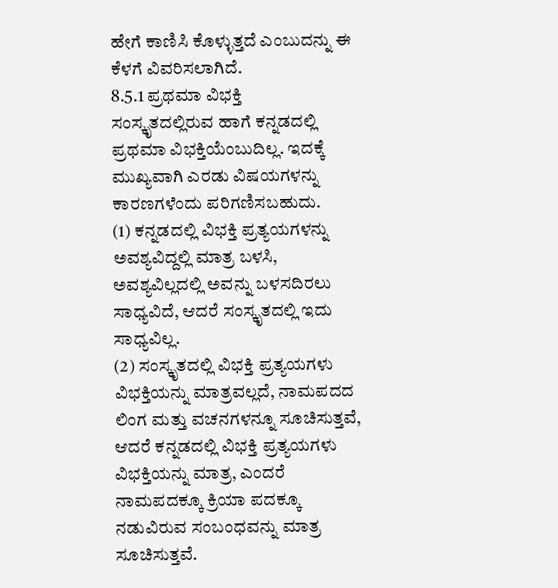ಹೇಗೆ ಕಾಣಿಸಿ ಕೊಳ್ಳುತ್ತದೆ ಎಂಬುದನ್ನು ಈ ಕೆಳಗೆ ವಿವರಿಸಲಾಗಿದೆ.
8.5.1 ಪ್ರಥಮಾ ವಿಭಕ್ತಿ
ಸಂಸ್ಕೃತದಲ್ಲಿರುವ ಹಾಗೆ ಕನ್ನಡದಲ್ಲಿ ಪ್ರಥಮಾ ವಿಭಕ್ತಿಯೆಂಬುದಿಲ್ಲ. ಇದಕ್ಕೆ ಮುಖ್ಯವಾಗಿ ಎರಡು ವಿಷಯಗಳನ್ನು ಕಾರಣಗಳೆಂದು ಪರಿಗಣಿಸಬಹುದು.
(1) ಕನ್ನಡದಲ್ಲಿ ವಿಭಕ್ತಿ ಪ್ರತ್ಯಯಗಳನ್ನು ಅವಶ್ಯವಿದ್ದಲ್ಲಿ ಮಾತ್ರ ಬಳಸಿ, ಅವಶ್ಯವಿಲ್ಲದಲ್ಲಿ ಅವನ್ನು ಬಳಸದಿರಲು ಸಾಧ್ಯವಿದೆ, ಆದರೆ ಸಂಸ್ಕೃತದಲ್ಲಿ ಇದು ಸಾಧ್ಯವಿಲ್ಲ.
(2) ಸಂಸ್ಕೃತದಲ್ಲಿ ವಿಭಕ್ತಿ ಪ್ರತ್ಯಯಗಳು ವಿಭಕ್ತಿಯನ್ನು ಮಾತ್ರವಲ್ಲದೆ, ನಾಮಪದದ ಲಿಂಗ ಮತ್ತು ವಚನಗಳನ್ನೂ ಸೂಚಿಸುತ್ತವೆ, ಆದರೆ ಕನ್ನಡದಲ್ಲಿ ವಿಭಕ್ತಿ ಪ್ರತ್ಯಯಗಳು ವಿಭಕ್ತಿಯನ್ನು ಮಾತ್ರ, ಎಂದರೆ ನಾಮಪದಕ್ಕೂ ಕ್ರಿಯಾ ಪದಕ್ಕೂ ನಡುವಿರುವ ಸಂಬಂಧವನ್ನು ಮಾತ್ರ ಸೂಚಿಸುತ್ತವೆ.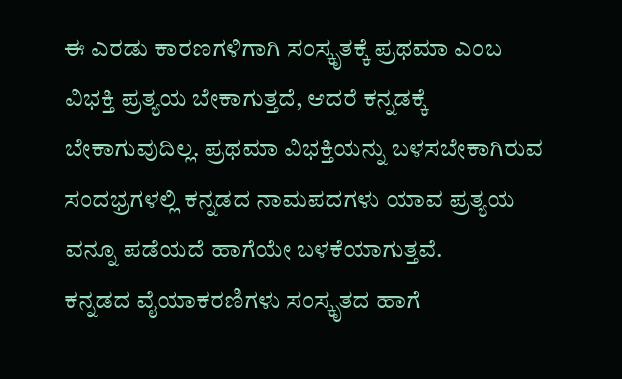ಈ ಎರಡು ಕಾರಣಗಳಿಗಾಗಿ ಸಂಸ್ಕೃತಕ್ಕೆ ಪ್ರಥಮಾ ಎಂಬ ವಿಭಕ್ತಿ ಪ್ರತ್ಯಯ ಬೇಕಾಗುತ್ತದೆ, ಆದರೆ ಕನ್ನಡಕ್ಕೆ ಬೇಕಾಗುವುದಿಲ್ಲ. ಪ್ರಥಮಾ ವಿಭಕ್ತಿಯನ್ನು ಬಳಸಬೇಕಾಗಿರುವ ಸಂದಭ್ರಗಳಲ್ಲಿ ಕನ್ನಡದ ನಾಮಪದಗಳು ಯಾವ ಪ್ರತ್ಯಯ ವನ್ನೂ ಪಡೆಯದೆ ಹಾಗೆಯೇ ಬಳಕೆಯಾಗುತ್ತವೆ.
ಕನ್ನಡದ ವೈಯಾಕರಣಿಗಳು ಸಂಸ್ಕೃತದ ಹಾಗೆ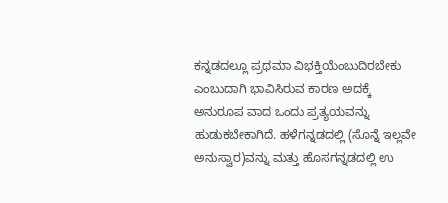ಕನ್ನಡದಲ್ಲೂ ಪ್ರಥಮಾ ವಿಭಕ್ತಿಯೆಂಬುದಿರಬೇಕು ಎಂಬುದಾಗಿ ಭಾವಿಸಿರುವ ಕಾರಣ ಅದಕ್ಕೆ ಅನುರೂಪ ವಾದ ಒಂದು ಪ್ರತ್ಯಯವನ್ನು ಹುಡುಕಬೇಕಾಗಿದೆ. ಹಳೆಗನ್ನಡದಲ್ಲಿ (ಸೊನ್ನೆ ಇಲ್ಲವೇ ಅನುಸ್ವಾರ)ವನ್ನು ಮತ್ತು ಹೊಸಗನ್ನಡದಲ್ಲಿ ಉ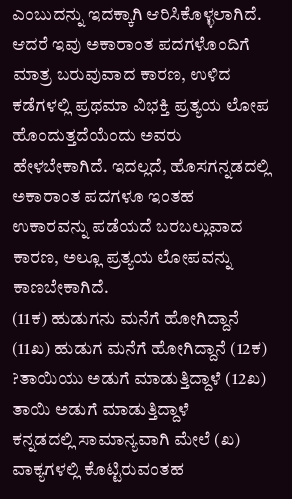ಎಂಬುದನ್ನು ಇದಕ್ಕಾಗಿ ಆರಿಸಿಕೊಳ್ಳಲಾಗಿದೆ.
ಆದರೆ ಇವು ಅಕಾರಾಂತ ಪದಗಳೊಂದಿಗೆ ಮಾತ್ರ ಬರುವುವಾದ ಕಾರಣ, ಉಳಿದ ಕಡೆಗಳಲ್ಲಿ ಪ್ರಥಮಾ ವಿಭಕ್ತಿ ಪ್ರತ್ಯಯ ಲೋಪ ಹೊಂದುತ್ತದೆಯೆಂದು ಅವರು ಹೇಳಬೇಕಾಗಿದೆ. ಇದಲ್ಲದೆ, ಹೊಸಗನ್ನಡದಲ್ಲಿ ಅಕಾರಾಂತ ಪದಗಳೂ ಇಂತಹ ಉಕಾರವನ್ನು ಪಡೆಯದೆ ಬರಬಲ್ಲುವಾದ ಕಾರಣ, ಅಲ್ಲೂ ಪ್ರತ್ಯಯ ಲೋಪವನ್ನು ಕಾಣಬೇಕಾಗಿದೆ.
(11ಕ) ಹುಡುಗನು ಮನೆಗೆ ಹೋಗಿದ್ದಾನೆ (11ಖ) ಹುಡುಗ ಮನೆಗೆ ಹೋಗಿದ್ದಾನೆ (12ಕ) ?ತಾಯಿಯು ಅಡುಗೆ ಮಾಡುತ್ತಿದ್ದಾಳೆ (12ಖ) ತಾಯಿ ಅಡುಗೆ ಮಾಡುತ್ತಿದ್ದಾಳೆ
ಕನ್ನಡದಲ್ಲಿ ಸಾಮಾನ್ಯವಾಗಿ ಮೇಲೆ (ಖ) ವಾಕ್ಯಗಳಲ್ಲಿ ಕೊಟ್ಟಿರುವಂತಹ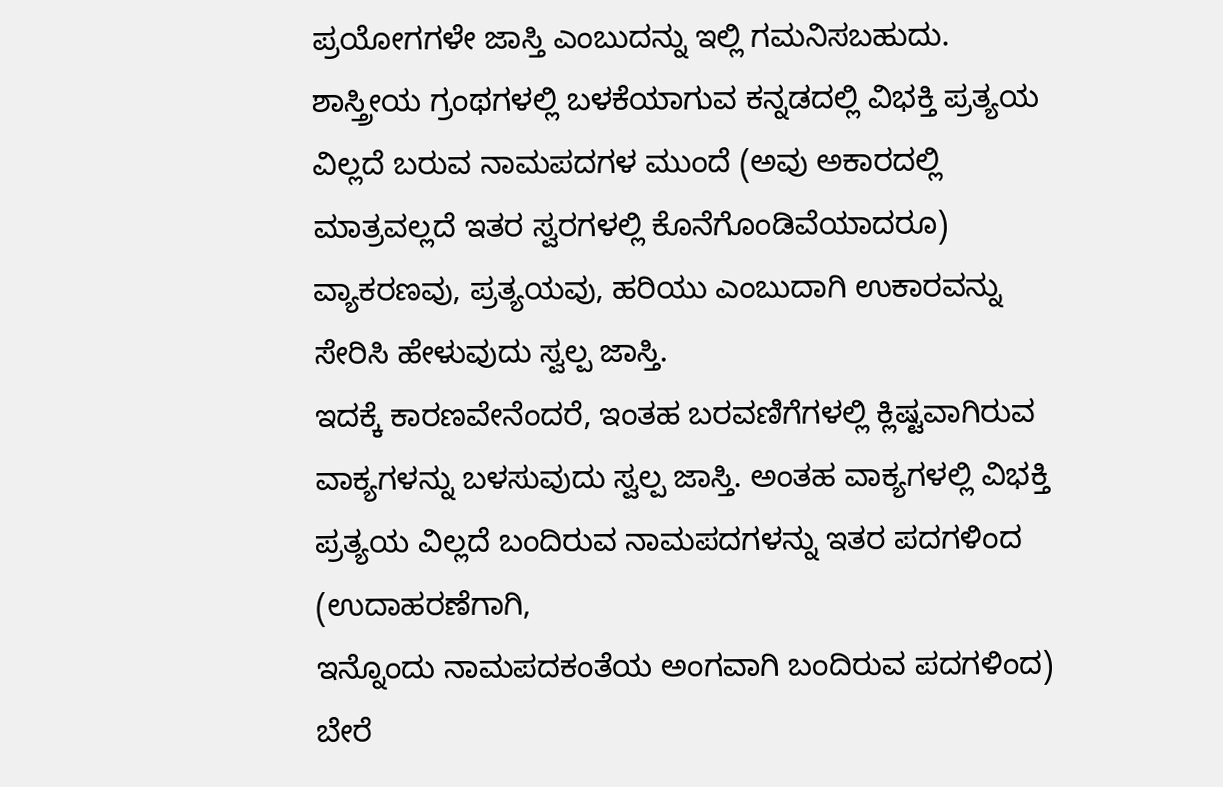ಪ್ರಯೋಗಗಳೇ ಜಾಸ್ತಿ ಎಂಬುದನ್ನು ಇಲ್ಲಿ ಗಮನಿಸಬಹುದು.
ಶಾಸ್ತ್ರೀಯ ಗ್ರಂಥಗಳಲ್ಲಿ ಬಳಕೆಯಾಗುವ ಕನ್ನಡದಲ್ಲಿ ವಿಭಕ್ತಿ ಪ್ರತ್ಯಯ ವಿಲ್ಲದೆ ಬರುವ ನಾಮಪದಗಳ ಮುಂದೆ (ಅವು ಅಕಾರದಲ್ಲಿ ಮಾತ್ರವಲ್ಲದೆ ಇತರ ಸ್ವರಗಳಲ್ಲಿ ಕೊನೆಗೊಂಡಿವೆಯಾದರೂ) ವ್ಯಾಕರಣವು, ಪ್ರತ್ಯಯವು, ಹರಿಯು ಎಂಬುದಾಗಿ ಉಕಾರವನ್ನು ಸೇರಿಸಿ ಹೇಳುವುದು ಸ್ವಲ್ಪ ಜಾಸ್ತಿ.
ಇದಕ್ಕೆ ಕಾರಣವೇನೆಂದರೆ, ಇಂತಹ ಬರವಣಿಗೆಗಳಲ್ಲಿ ಕ್ಲಿಷ್ಟವಾಗಿರುವ ವಾಕ್ಯಗಳನ್ನು ಬಳಸುವುದು ಸ್ವಲ್ಪ ಜಾಸ್ತಿ. ಅಂತಹ ವಾಕ್ಯಗಳಲ್ಲಿ ವಿಭಕ್ತಿ ಪ್ರತ್ಯಯ ವಿಲ್ಲದೆ ಬಂದಿರುವ ನಾಮಪದಗಳನ್ನು ಇತರ ಪದಗಳಿಂದ (ಉದಾಹರಣೆಗಾಗಿ,
ಇನ್ನೊಂದು ನಾಮಪದಕಂತೆಯ ಅಂಗವಾಗಿ ಬಂದಿರುವ ಪದಗಳಿಂದ) ಬೇರೆ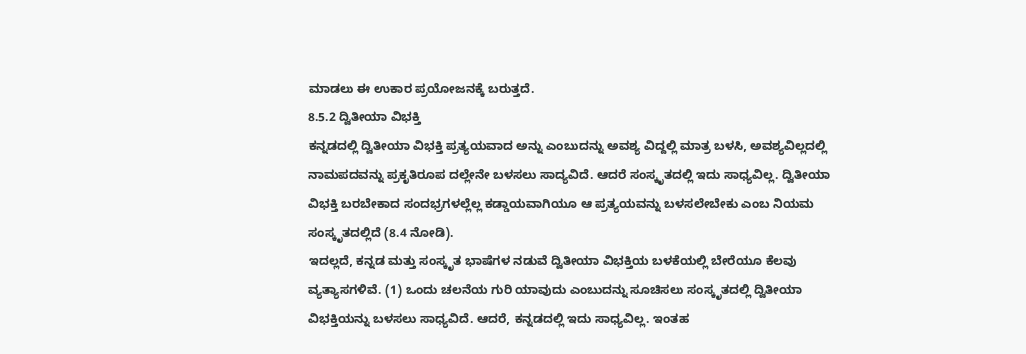ಮಾಡಲು ಈ ಉಕಾರ ಪ್ರಯೋಜನಕ್ಕೆ ಬರುತ್ತದೆ.
8.5.2 ದ್ವಿತೀಯಾ ವಿಭಕ್ತಿ
ಕನ್ನಡದಲ್ಲಿ ದ್ವಿತೀಯಾ ವಿಭಕ್ತಿ ಪ್ರತ್ಯಯವಾದ ಅನ್ನು ಎಂಬುದನ್ನು ಅವಶ್ಯ ವಿದ್ದಲ್ಲಿ ಮಾತ್ರ ಬಳಸಿ, ಅವಶ್ಯವಿಲ್ಲದಲ್ಲಿ ನಾಮಪದವನ್ನು ಪ್ರಕೃತಿರೂಪ ದಲ್ಲೇನೇ ಬಳಸಲು ಸಾದ್ಯವಿದೆ. ಆದರೆ ಸಂಸ್ಕೃತದಲ್ಲಿ ಇದು ಸಾಧ್ಯವಿಲ್ಲ. ದ್ವಿತೀಯಾ ವಿಭಕ್ತಿ ಬರಬೇಕಾದ ಸಂದಭ್ರಗಳಲ್ಲೆಲ್ಲ ಕಡ್ಡಾಯವಾಗಿಯೂ ಆ ಪ್ರತ್ಯಯವನ್ನು ಬಳಸಲೇಬೇಕು ಎಂಬ ನಿಯಮ ಸಂಸ್ಕೃತದಲ್ಲಿದೆ (8.4 ನೋಡಿ).
ಇದಲ್ಲದೆ, ಕನ್ನಡ ಮತ್ತು ಸಂಸ್ಕೃತ ಭಾಷೆಗಳ ನಡುವೆ ದ್ವಿತೀಯಾ ವಿಭಕ್ತಿಯ ಬಳಕೆಯಲ್ಲಿ ಬೇರೆಯೂ ಕೆಲವು ವ್ಯತ್ಯಾಸಗಳಿವೆ. (1) ಒಂದು ಚಲನೆಯ ಗುರಿ ಯಾವುದು ಎಂಬುದನ್ನು ಸೂಚಿಸಲು ಸಂಸ್ಕೃತದಲ್ಲಿ ದ್ವಿತೀಯಾ ವಿಭಕ್ತಿಯನ್ನು ಬಳಸಲು ಸಾಧ್ಯವಿದೆ. ಆದರೆ, ಕನ್ನಡದಲ್ಲಿ ಇದು ಸಾಧ್ಯವಿಲ್ಲ. ಇಂತಹ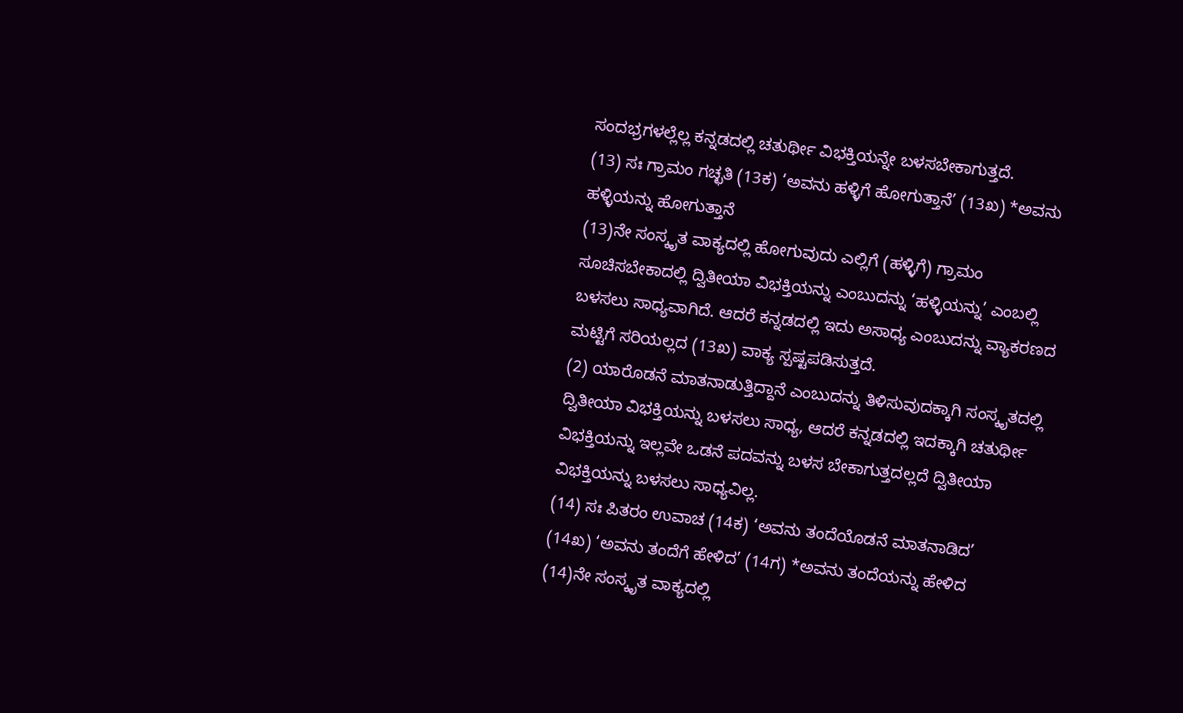ಸಂದಭ್ರಗಳಲ್ಲೆಲ್ಲ ಕನ್ನಡದಲ್ಲಿ ಚತುರ್ಥೀ ವಿಭಕ್ತಿಯನ್ನೇ ಬಳಸಬೇಕಾಗುತ್ತದೆ.
(13) ಸಃ ಗ್ರಾಮಂ ಗಚ್ಛತಿ (13ಕ) ‘ಅವನು ಹಳ್ಳಿಗೆ ಹೋಗುತ್ತಾನೆ’ (13ಖ) *ಅವನು ಹಳ್ಳಿಯನ್ನು ಹೋಗುತ್ತಾನೆ
(13)ನೇ ಸಂಸ್ಕೃತ ವಾಕ್ಯದಲ್ಲಿ ಹೋಗುವುದು ಎಲ್ಲಿಗೆ (ಹಳ್ಳಿಗೆ) ಗ್ರಾಮಂ ಸೂಚಿಸಬೇಕಾದಲ್ಲಿ ದ್ವಿತೀಯಾ ವಿಭಕ್ತಿಯನ್ನು ಎಂಬುದನ್ನು ‘ಹಳ್ಳಿಯನ್ನು’ ಎಂಬಲ್ಲಿ ಬಳಸಲು ಸಾಧ್ಯವಾಗಿದೆ. ಆದರೆ ಕನ್ನಡದಲ್ಲಿ ಇದು ಅಸಾಧ್ಯ ಎಂಬುದನ್ನು ವ್ಯಾಕರಣದ ಮಟ್ಟಿಗೆ ಸರಿಯಲ್ಲದ (13ಖ) ವಾಕ್ಯ ಸ್ಪಷ್ಟಪಡಿಸುತ್ತದೆ.
(2) ಯಾರೊಡನೆ ಮಾತನಾಡುತ್ತಿದ್ದಾನೆ ಎಂಬುದನ್ನು ತಿಳಿಸುವುದಕ್ಕಾಗಿ ಸಂಸ್ಕೃತದಲ್ಲಿ ದ್ವಿತೀಯಾ ವಿಭಕ್ತಿಯನ್ನು ಬಳಸಲು ಸಾಧ್ಯ, ಆದರೆ ಕನ್ನಡದಲ್ಲಿ ಇದಕ್ಕಾಗಿ ಚತುರ್ಥೀ ವಿಭಕ್ತಿಯನ್ನು ಇಲ್ಲವೇ ಒಡನೆ ಪದವನ್ನು ಬಳಸ ಬೇಕಾಗುತ್ತದಲ್ಲದೆ ದ್ವಿತೀಯಾ ವಿಭಕ್ತಿಯನ್ನು ಬಳಸಲು ಸಾಧ್ಯವಿಲ್ಲ.
(14) ಸಃ ಪಿತರಂ ಉವಾಚ (14ಕ) ‘ಅವನು ತಂದೆಯೊಡನೆ ಮಾತನಾಡಿದ’
(14ಖ) ‘ಅವನು ತಂದೆಗೆ ಹೇಳಿದ’ (14ಗ) *ಅವನು ತಂದೆಯನ್ನು ಹೇಳಿದ
(14)ನೇ ಸಂಸ್ಕೃತ ವಾಕ್ಯದಲ್ಲಿ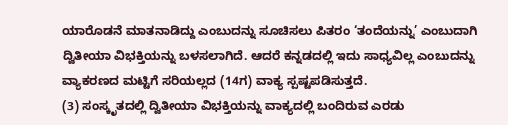ಯಾರೊಡನೆ ಮಾತನಾಡಿದ್ದು ಎಂಬುದನ್ನು ಸೂಚಿಸಲು ಪಿತರಂ ‘ತಂದೆಯನ್ನು’ ಎಂಬುದಾಗಿ ದ್ವಿತೀಯಾ ವಿಭಕ್ತಿಯನ್ನು ಬಳಸಲಾಗಿದೆ. ಆದರೆ ಕನ್ನಡದಲ್ಲಿ ಇದು ಸಾಧ್ಯವಿಲ್ಲ ಎಂಬುದನ್ನು ವ್ಯಾಕರಣದ ಮಟ್ಟಿಗೆ ಸರಿಯಲ್ಲದ (14ಗ) ವಾಕ್ಯ ಸ್ಪಷ್ಟಪಡಿಸುತ್ತದೆ.
(3) ಸಂಸ್ಕೃತದಲ್ಲಿ ದ್ವಿತೀಯಾ ವಿಭಕ್ತಿಯನ್ನು ವಾಕ್ಯದಲ್ಲಿ ಬಂದಿರುವ ಎರಡು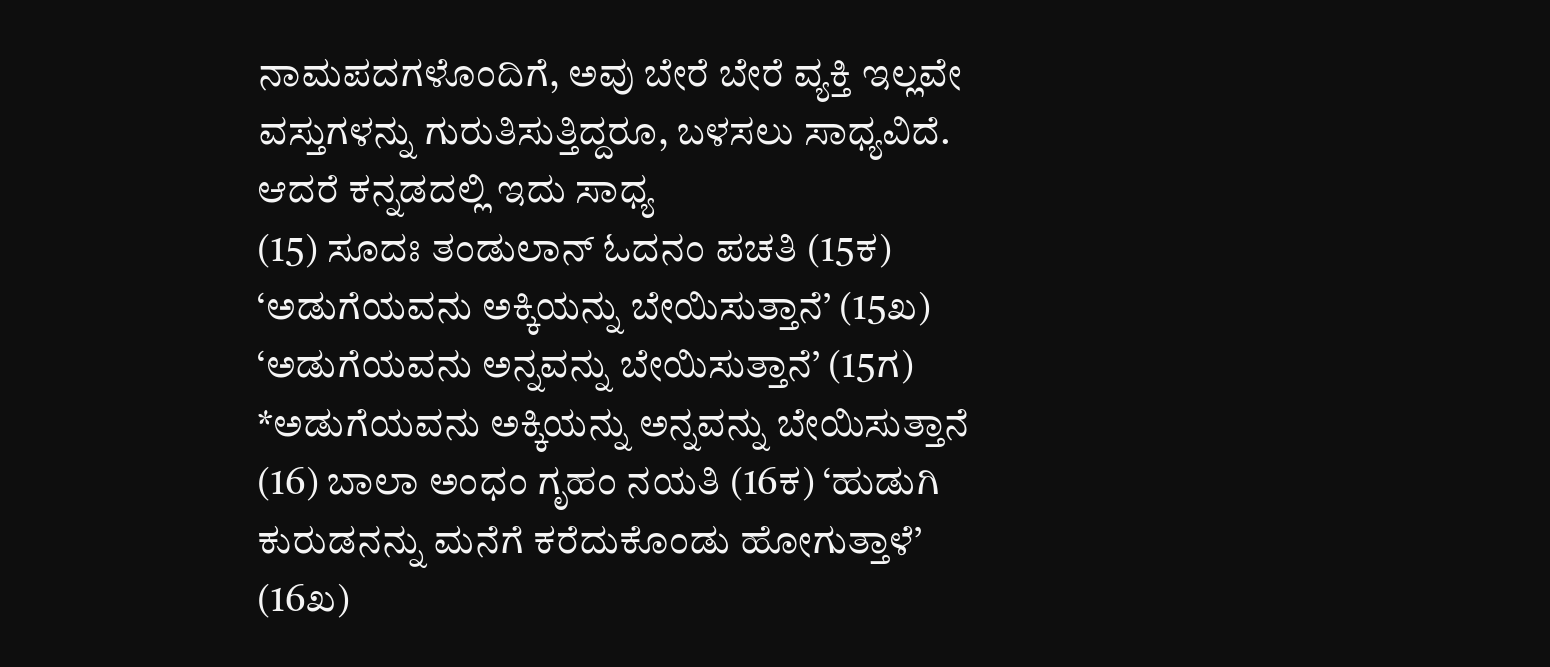ನಾಮಪದಗಳೊಂದಿಗೆ, ಅವು ಬೇರೆ ಬೇರೆ ವ್ಯಕ್ತಿ ಇಲ್ಲವೇ ವಸ್ತುಗಳನ್ನು ಗುರುತಿಸುತ್ತಿದ್ದರೂ, ಬಳಸಲು ಸಾಧ್ಯವಿದೆ. ಆದರೆ ಕನ್ನಡದಲ್ಲಿ ಇದು ಸಾಧ್ಯ
(15) ಸೂದಃ ತಂಡುಲಾನ್ ಓದನಂ ಪಚತಿ (15ಕ) ‘ಅಡುಗೆಯವನು ಅಕ್ಕಿಯನ್ನು ಬೇಯಿಸುತ್ತಾನೆ’ (15ಖ) ‘ಅಡುಗೆಯವನು ಅನ್ನವನ್ನು ಬೇಯಿಸುತ್ತಾನೆ’ (15ಗ) *ಅಡುಗೆಯವನು ಅಕ್ಕಿಯನ್ನು ಅನ್ನವನ್ನು ಬೇಯಿಸುತ್ತಾನೆ (16) ಬಾಲಾ ಅಂಧಂ ಗೃಹಂ ನಯತಿ (16ಕ) ‘ಹುಡುಗಿ ಕುರುಡನನ್ನು ಮನೆಗೆ ಕರೆದುಕೊಂಡು ಹೋಗುತ್ತಾಳೆ’ (16ಖ)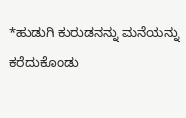*ಹುಡುಗಿ ಕುರುಡನನ್ನು ಮನೆಯನ್ನು ಕರೆದುಕೊಂಡು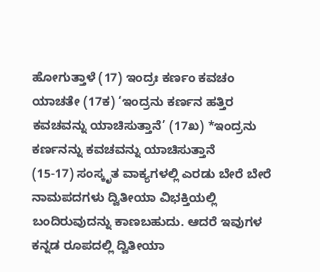ಹೋಗುತ್ತಾಳೆ (17) ಇಂದ್ರಃ ಕರ್ಣಂ ಕವಚಂ ಯಾಚತೇ (17ಕ) ‘ಇಂದ್ರನು ಕರ್ಣನ ಹತ್ತಿರ ಕವಚವನ್ನು ಯಾಚಿಸುತ್ತಾನೆ’ (17ಖ) *ಇಂದ್ರನು ಕರ್ಣನನ್ನು ಕವಚವನ್ನು ಯಾಚಿಸುತ್ತಾನೆ
(15-17) ಸಂಸ್ಕೃತ ವಾಕ್ಯಗಳಲ್ಲಿ ಎರಡು ಬೇರೆ ಬೇರೆ ನಾಮಪದಗಳು ದ್ವಿತೀಯಾ ವಿಭಕ್ತಿಯಲ್ಲಿ ಬಂದಿರುವುದನ್ನು ಕಾಣಬಹುದು. ಆದರೆ ಇವುಗಳ ಕನ್ನಡ ರೂಪದಲ್ಲಿ ದ್ವಿತೀಯಾ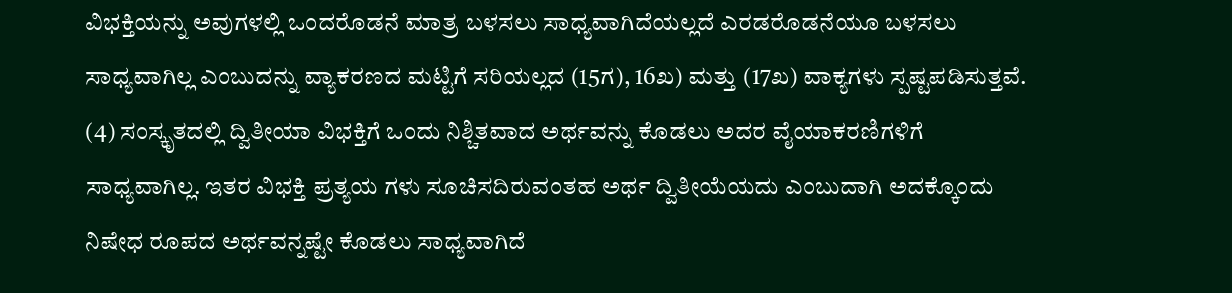ವಿಭಕ್ತಿಯನ್ನು ಅವುಗಳಲ್ಲಿ ಒಂದರೊಡನೆ ಮಾತ್ರ ಬಳಸಲು ಸಾಧ್ಯವಾಗಿದೆಯಲ್ಲದೆ ಎರಡರೊಡನೆಯೂ ಬಳಸಲು ಸಾಧ್ಯವಾಗಿಲ್ಲ ಎಂಬುದನ್ನು ವ್ಯಾಕರಣದ ಮಟ್ಟಿಗೆ ಸರಿಯಲ್ಲದ (15ಗ), 16ಖ) ಮತ್ತು (17ಖ) ವಾಕ್ಯಗಳು ಸ್ಪಷ್ಟಪಡಿಸುತ್ತವೆ.
(4) ಸಂಸ್ಕೃತದಲ್ಲಿ ದ್ವಿತೀಯಾ ವಿಭಕ್ತಿಗೆ ಒಂದು ನಿಶ್ಚಿತವಾದ ಅರ್ಥವನ್ನು ಕೊಡಲು ಅದರ ವೈಯಾಕರಣಿಗಳಿಗೆ ಸಾಧ್ಯವಾಗಿಲ್ಲ. ಇತರ ವಿಭಕ್ತಿ ಪ್ರತ್ಯಯ ಗಳು ಸೂಚಿಸದಿರುವಂತಹ ಅರ್ಥ ದ್ವಿತೀಯೆಯದು ಎಂಬುದಾಗಿ ಅದಕ್ಕೊಂದು ನಿಷೇಧ ರೂಪದ ಅರ್ಥವನ್ನಷ್ಟೇ ಕೊಡಲು ಸಾಧ್ಯವಾಗಿದೆ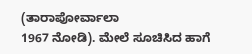(ತಾರಾಪೋರ್ವಾಲಾ
1967 ನೋಡಿ). ಮೇಲೆ ಸೂಚಿಸಿದ ಹಾಗೆ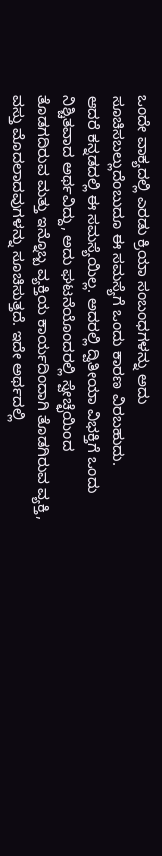ಒಂದೇ ವಾಕ್ಯದಲ್ಲಿ ಎರಡು ಕ್ರಿಯಾ ಸಂಬಂಧಗಳನ್ನು ಅದು ಸೂಚಿಸಬಲ್ಲುದೆಂಬುದೂ ಈ ಸಮಸ್ಯೆಗೆ ಒಂದು ಕಾರಣ ವಿರಬಹುದು.
ಆದರೆ ಕನ್ನಡದಲ್ಲಿ ಈ ಸಮಸ್ಯೆಯಿಲ್ಲ. ಅದರಲ್ಲಿ ದ್ವಿತೀಯಾ ವಿಭಕ್ತಿಗೆ ಒಂದು ನಿಶ್ಚಿತವಾದ ಅರ್ಥವಿದ್ದು, ಅದು ಘಟನೆಯೊಂದರಲ್ಲಿ ಸ್ವೇಚ್ಛೆಯಿಂದ ತೊಡಗದಿರುವ ಮತ್ತು ಇನ್ನೊಬ್ಬ ವ್ಯಕ್ತಿಯ ಕಾರ್ಯದಿಂದಾಗಿ ತೊಡಗಿರುವ ವ್ಯಕ್ತಿ, ವಸ್ತು ಮೊದಲಾದವುಗಳನ್ನು ಸೂಚಿಸುತ್ತದೆ. ಇದೇ ಅರ್ಥದಲ್ಲಿ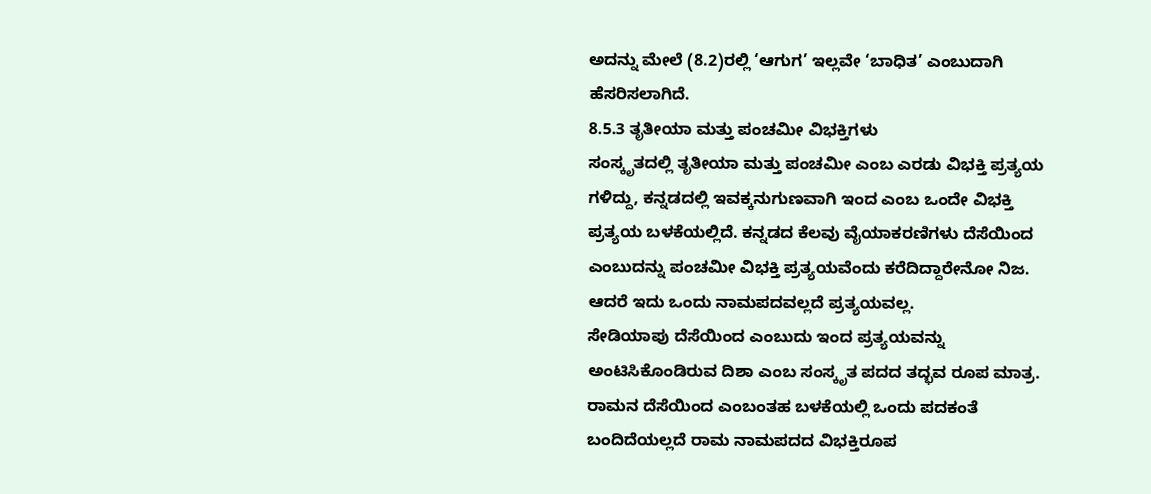ಅದನ್ನು ಮೇಲೆ (8.2)ರಲ್ಲಿ ‘ಆಗುಗ’ ಇಲ್ಲವೇ ‘ಬಾಧಿತ’ ಎಂಬುದಾಗಿ ಹೆಸರಿಸಲಾಗಿದೆ.
8.5.3 ತೃತೀಯಾ ಮತ್ತು ಪಂಚಮೀ ವಿಭಕ್ತಿಗಳು
ಸಂಸ್ಕೃತದಲ್ಲಿ ತೃತೀಯಾ ಮತ್ತು ಪಂಚಮೀ ಎಂಬ ಎರಡು ವಿಭಕ್ತಿ ಪ್ರತ್ಯಯ ಗಳಿದ್ದು, ಕನ್ನಡದಲ್ಲಿ ಇವಕ್ಕನುಗುಣವಾಗಿ ಇಂದ ಎಂಬ ಒಂದೇ ವಿಭಕ್ತಿ ಪ್ರತ್ಯಯ ಬಳಕೆಯಲ್ಲಿದೆ. ಕನ್ನಡದ ಕೆಲವು ವೈಯಾಕರಣಿಗಳು ದೆಸೆಯಿಂದ ಎಂಬುದನ್ನು ಪಂಚಮೀ ವಿಭಕ್ತಿ ಪ್ರತ್ಯಯವೆಂದು ಕರೆದಿದ್ದಾರೇನೋ ನಿಜ. ಆದರೆ ಇದು ಒಂದು ನಾಮಪದವಲ್ಲದೆ ಪ್ರತ್ಯಯವಲ್ಲ.
ಸೇಡಿಯಾಪು ದೆಸೆಯಿಂದ ಎಂಬುದು ಇಂದ ಪ್ರತ್ಯಯವನ್ನು ಅಂಟಿಸಿಕೊಂಡಿರುವ ದಿಶಾ ಎಂಬ ಸಂಸ್ಕೃತ ಪದದ ತದ್ಭವ ರೂಪ ಮಾತ್ರ. ರಾಮನ ದೆಸೆಯಿಂದ ಎಂಬಂತಹ ಬಳಕೆಯಲ್ಲಿ ಒಂದು ಪದಕಂತೆ ಬಂದಿದೆಯಲ್ಲದೆ ರಾಮ ನಾಮಪದದ ವಿಭಕ್ತಿರೂಪ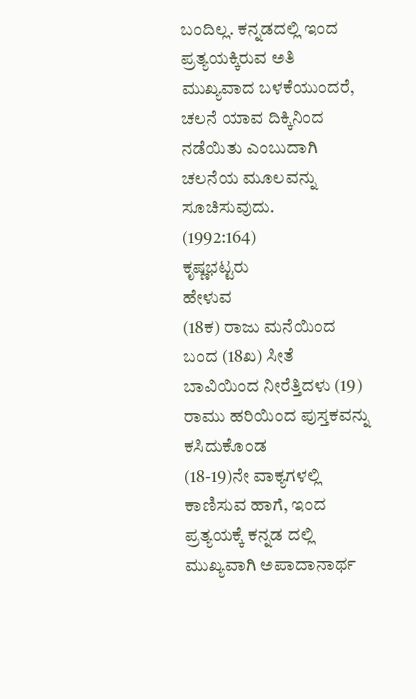ಬಂದಿಲ್ಲ. ಕನ್ನಡದಲ್ಲಿ ಇಂದ ಪ್ರತ್ಯಯಕ್ಕಿರುವ ಅತಿ ಮುಖ್ಯವಾದ ಬಳಕೆಯುಂದರೆ, ಚಲನೆ ಯಾವ ದಿಕ್ಕಿನಿಂದ ನಡೆಯಿತು ಎಂಬುದಾಗಿ ಚಲನೆಯ ಮೂಲವನ್ನು ಸೂಚಿಸುವುದು.
(1992:164)
ಕೃಷ್ಣಭಟ್ಟರು
ಹೇಳುವ
(18ಕ) ರಾಜು ಮನೆಯಿಂದ ಬಂದ (18ಖ) ಸೀತೆ ಬಾವಿಯಿಂದ ನೀರೆತ್ತಿದಳು (19) ರಾಮು ಹರಿಯಿಂದ ಪುಸ್ತಕವನ್ನು ಕಸಿದುಕೊಂಡ
(18-19)ನೇ ವಾಕ್ಯಗಳಲ್ಲಿ ಕಾಣಿಸುವ ಹಾಗೆ, ಇಂದ ಪ್ರತ್ಯಯಕ್ಕೆ ಕನ್ನಡ ದಲ್ಲಿ ಮುಖ್ಯವಾಗಿ ಅಪಾದಾನಾರ್ಥ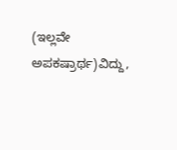(ಇಲ್ಲವೇ ಅಪಕಷ್ರಾರ್ಥ)ವಿದ್ದು,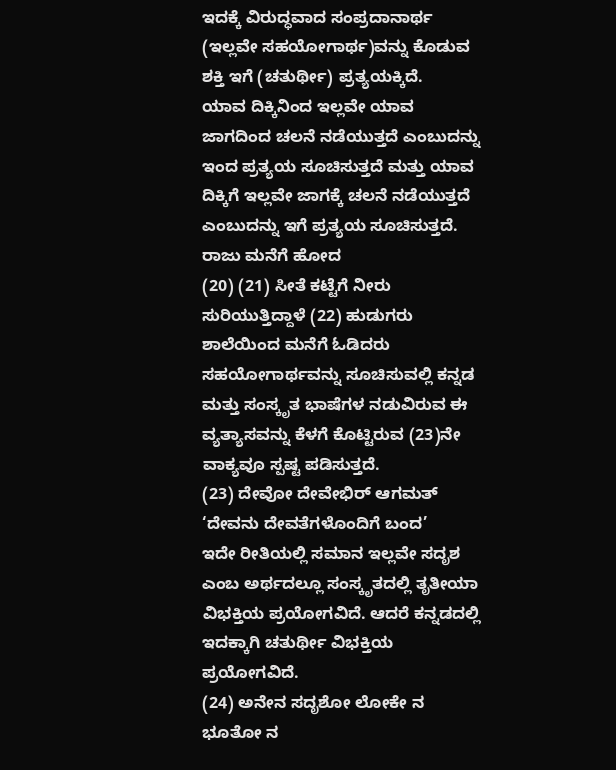ಇದಕ್ಕೆ ವಿರುದ್ಧವಾದ ಸಂಪ್ರದಾನಾರ್ಥ (ಇಲ್ಲವೇ ಸಹಯೋಗಾರ್ಥ)ವನ್ನು ಕೊಡುವ ಶಕ್ತಿ ಇಗೆ (ಚತುರ್ಥೀ) ಪ್ರತ್ಯಯಕ್ಕಿದೆ.
ಯಾವ ದಿಕ್ಕಿನಿಂದ ಇಲ್ಲವೇ ಯಾವ ಜಾಗದಿಂದ ಚಲನೆ ನಡೆಯುತ್ತದೆ ಎಂಬುದನ್ನು ಇಂದ ಪ್ರತ್ಯಯ ಸೂಚಿಸುತ್ತದೆ ಮತ್ತು ಯಾವ ದಿಕ್ಕಿಗೆ ಇಲ್ಲವೇ ಜಾಗಕ್ಕೆ ಚಲನೆ ನಡೆಯುತ್ತದೆ ಎಂಬುದನ್ನು ಇಗೆ ಪ್ರತ್ಯಯ ಸೂಚಿಸುತ್ತದೆ.
ರಾಜು ಮನೆಗೆ ಹೋದ
(20) (21) ಸೀತೆ ಕಟ್ಟೆಗೆ ನೀರು ಸುರಿಯುತ್ತಿದ್ದಾಳೆ (22) ಹುಡುಗರು ಶಾಲೆಯಿಂದ ಮನೆಗೆ ಓಡಿದರು
ಸಹಯೋಗಾರ್ಥವನ್ನು ಸೂಚಿಸುವಲ್ಲಿ ಕನ್ನಡ ಮತ್ತು ಸಂಸ್ಕೃತ ಭಾಷೆಗಳ ನಡುವಿರುವ ಈ ವ್ಯತ್ಯಾಸವನ್ನು ಕೆಳಗೆ ಕೊಟ್ಟಿರುವ (23)ನೇ ವಾಕ್ಯವೂ ಸ್ಪಷ್ಟ ಪಡಿಸುತ್ತದೆ.
(23) ದೇವೋ ದೇವೇಭಿರ್ ಆಗಮತ್ ‘ದೇವನು ದೇವತೆಗಳೊಂದಿಗೆ ಬಂದ’
ಇದೇ ರೀತಿಯಲ್ಲಿ ಸಮಾನ ಇಲ್ಲವೇ ಸದೃಶ ಎಂಬ ಅರ್ಥದಲ್ಲೂ ಸಂಸ್ಕೃತದಲ್ಲಿ ತೃತೀಯಾ ವಿಭಕ್ತಿಯ ಪ್ರಯೋಗವಿದೆ. ಆದರೆ ಕನ್ನಡದಲ್ಲಿ ಇದಕ್ಕಾಗಿ ಚತುರ್ಥೀ ವಿಭಕ್ತಿಯ ಪ್ರಯೋಗವಿದೆ.
(24) ಅನೇನ ಸದೃಶೋ ಲೋಕೇ ನ ಭೂತೋ ನ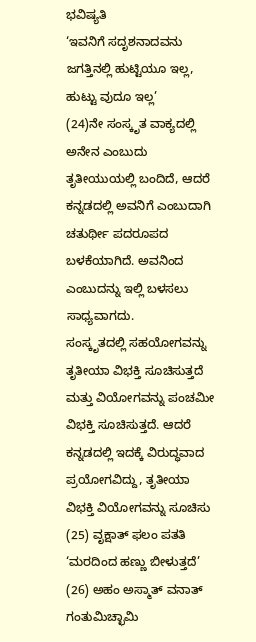ಭವಿಷ್ಯತಿ
‘ಇವನಿಗೆ ಸದೃಶನಾದವನು ಜಗತ್ತಿನಲ್ಲಿ ಹುಟ್ಟಿಯೂ ಇಲ್ಲ, ಹುಟ್ಟು ವುದೂ ಇಲ್ಲ’
(24)ನೇ ಸಂಸ್ಕೃತ ವಾಕ್ಯದಲ್ಲಿ ಅನೇನ ಎಂಬುದು ತೃತೀಯುಯಲ್ಲಿ ಬಂದಿದೆ, ಆದರೆ ಕನ್ನಡದಲ್ಲಿ ಅವನಿಗೆ ಎಂಬುದಾಗಿ ಚತುರ್ಥೀ ಪದರೂಪದ ಬಳಕೆಯಾಗಿದೆ. ಅವನಿಂದ ಎಂಬುದನ್ನು ಇಲ್ಲಿ ಬಳಸಲು ಸಾಧ್ಯವಾಗದು.
ಸಂಸ್ಕೃತದಲ್ಲಿ ಸಹಯೋಗವನ್ನು ತೃತೀಯಾ ವಿಭಕ್ತಿ ಸೂಚಿಸುತ್ತದೆ ಮತ್ತು ವಿಯೋಗವನ್ನು ಪಂಚಮೀ ವಿಭಕ್ತಿ ಸೂಚಿಸುತ್ತದೆ. ಆದರೆ ಕನ್ನಡದಲ್ಲಿ ಇದಕ್ಕೆ ವಿರುದ್ಧವಾದ ಪ್ರಯೋಗವಿದ್ದು, ತೃತೀಯಾ ವಿಭಕ್ತಿ ವಿಯೋಗವನ್ನು ಸೂಚಿಸು
(25) ವೃಕ್ಷಾತ್ ಫಲಂ ಪತತಿ
‘ಮರದಿಂದ ಹಣ್ಣು ಬೀಳುತ್ತದೆ’
(26) ಅಹಂ ಅಸ್ಮಾತ್ ವನಾತ್ ಗಂತುಮಿಚ್ಛಾಮಿ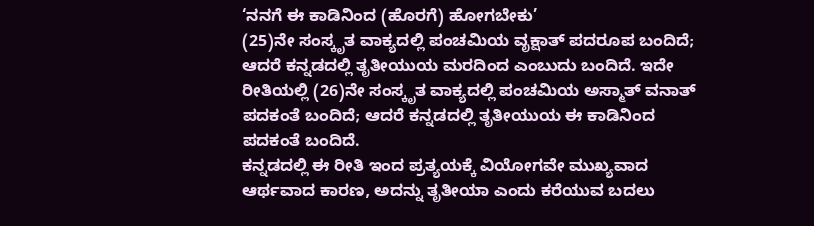‘ನನಗೆ ಈ ಕಾಡಿನಿಂದ (ಹೊರಗೆ) ಹೋಗಬೇಕು’
(25)ನೇ ಸಂಸ್ಕೃತ ವಾಕ್ಯದಲ್ಲಿ ಪಂಚಮಿಯ ವೃಕ್ಷಾತ್ ಪದರೂಪ ಬಂದಿದೆ; ಆದರೆ ಕನ್ನಡದಲ್ಲಿ ತೃತೀಯುಯ ಮರದಿಂದ ಎಂಬುದು ಬಂದಿದೆ. ಇದೇ ರೀತಿಯಲ್ಲಿ (26)ನೇ ಸಂಸ್ಕೃತ ವಾಕ್ಯದಲ್ಲಿ ಪಂಚಮಿಯ ಅಸ್ಮಾತ್ ವನಾತ್ ಪದಕಂತೆ ಬಂದಿದೆ; ಆದರೆ ಕನ್ನಡದಲ್ಲಿ ತೃತೀಯುಯ ಈ ಕಾಡಿನಿಂದ ಪದಕಂತೆ ಬಂದಿದೆ.
ಕನ್ನಡದಲ್ಲಿ ಈ ರೀತಿ ಇಂದ ಪ್ರತ್ಯಯಕ್ಕೆ ವಿಯೋಗವೇ ಮುಖ್ಯವಾದ ಆರ್ಥವಾದ ಕಾರಣ, ಅದನ್ನು ತೃತೀಯಾ ಎಂದು ಕರೆಯುವ ಬದಲು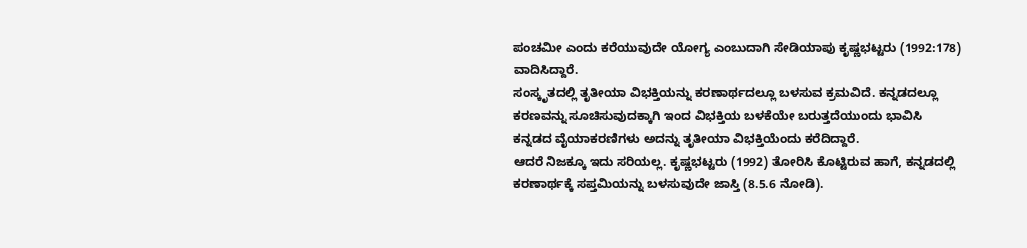ಪಂಚಮೀ ಎಂದು ಕರೆಯುವುದೇ ಯೋಗ್ಯ ಎಂಬುದಾಗಿ ಸೇಡಿಯಾಪು ಕೃಷ್ಣಭಟ್ಟರು (1992:178) ವಾದಿಸಿದ್ದಾರೆ.
ಸಂಸ್ಕೃತದಲ್ಲಿ ತೃತೀಯಾ ವಿಭಕ್ತಿಯನ್ನು ಕರಣಾರ್ಥದಲ್ಲೂ ಬಳಸುವ ಕ್ರಮವಿದೆ. ಕನ್ನಡದಲ್ಲೂ ಕರಣವನ್ನು ಸೂಚಿಸುವುದಕ್ಕಾಗಿ ಇಂದ ವಿಭಕ್ತಿಯ ಬಳಕೆಯೇ ಬರುತ್ತದೆಯುಂದು ಭಾವಿಸಿ ಕನ್ನಡದ ವೈಯಾಕರಣಿಗಳು ಅದನ್ನು ತೃತೀಯಾ ವಿಭಕ್ತಿಯೆಂದು ಕರೆದಿದ್ದಾರೆ.
ಆದರೆ ನಿಜಕ್ಕೂ ಇದು ಸರಿಯಲ್ಲ. ಕೃಷ್ಣಭಟ್ಟರು (1992) ತೋರಿಸಿ ಕೊಟ್ಟಿರುವ ಹಾಗೆ, ಕನ್ನಡದಲ್ಲಿ ಕರಣಾರ್ಥಕ್ಕೆ ಸಪ್ತಮಿಯನ್ನು ಬಳಸುವುದೇ ಜಾಸ್ತಿ (8.5.6 ನೋಡಿ).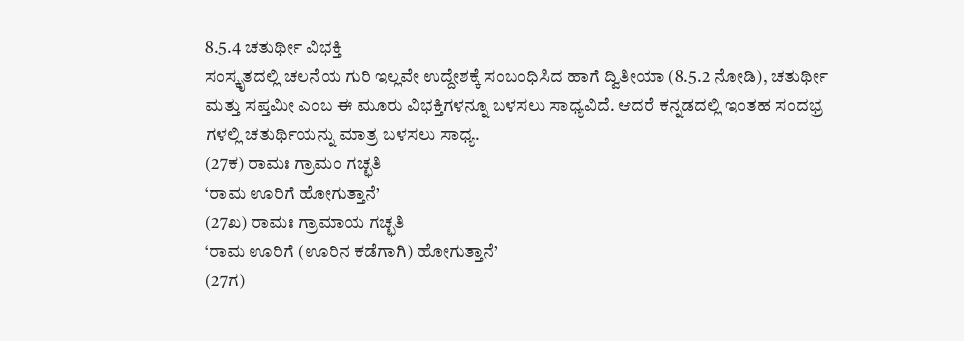8.5.4 ಚತುರ್ಥೀ ವಿಭಕ್ತಿ
ಸಂಸ್ಕೃತದಲ್ಲಿ ಚಲನೆಯ ಗುರಿ ಇಲ್ಲವೇ ಉದ್ದೇಶಕ್ಕೆ ಸಂಬಂಧಿಸಿದ ಹಾಗೆ ದ್ವಿತೀಯಾ (8.5.2 ನೋಡಿ), ಚತುರ್ಥೀ ಮತ್ತು ಸಪ್ತಮೀ ಎಂಬ ಈ ಮೂರು ವಿಭಕ್ತಿಗಳನ್ನೂ ಬಳಸಲು ಸಾಧ್ಯವಿದೆ. ಆದರೆ ಕನ್ನಡದಲ್ಲಿ ಇಂತಹ ಸಂದಭ್ರ ಗಳಲ್ಲಿ ಚತುರ್ಥಿಯನ್ನು ಮಾತ್ರ ಬಳಸಲು ಸಾಧ್ಯ.
(27ಕ) ರಾಮಃ ಗ್ರಾಮಂ ಗಚ್ಛತಿ
‘ರಾಮ ಊರಿಗೆ ಹೋಗುತ್ತಾನೆ’
(27ಖ) ರಾಮಃ ಗ್ರಾಮಾಯ ಗಚ್ಛತಿ
‘ರಾಮ ಊರಿಗೆ (ಊರಿನ ಕಡೆಗಾಗಿ) ಹೋಗುತ್ತಾನೆ’
(27ಗ)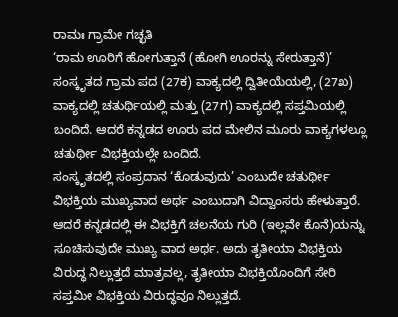ರಾಮಃ ಗ್ರಾಮೇ ಗಚ್ಛತಿ
‘ರಾಮ ಊರಿಗೆ ಹೋಗುತ್ತಾನೆ (ಹೋಗಿ ಊರನ್ನು ಸೇರುತ್ತಾನೆ)’
ಸಂಸ್ಕೃತದ ಗ್ರಾಮ ಪದ (27ಕ) ವಾಕ್ಯದಲ್ಲಿ ದ್ವಿತೀಯೆಯಲ್ಲಿ, (27ಖ) ವಾಕ್ಯದಲ್ಲಿ ಚತುರ್ಥಿಯಲ್ಲಿ ಮತ್ತು (27ಗ) ವಾಕ್ಯದಲ್ಲಿ ಸಪ್ತಮಿಯಲ್ಲಿ ಬಂದಿದೆ. ಆದರೆ ಕನ್ನಡದ ಊರು ಪದ ಮೇಲಿನ ಮೂರು ವಾಕ್ಯಗಳಲ್ಲೂ ಚತುರ್ಥೀ ವಿಭಕ್ತಿಯಲ್ಲೇ ಬಂದಿದೆ.
ಸಂಸ್ಕೃತದಲ್ಲಿ ಸಂಪ್ರದಾನ ‘ಕೊಡುವುದು’ ಎಂಬುದೇ ಚತುರ್ಥೀ ವಿಭಕ್ತಿಯ ಮುಖ್ಯವಾದ ಅರ್ಥ ಎಂಬುದಾಗಿ ವಿದ್ವಾಂಸರು ಹೇಳುತ್ತಾರೆ. ಆದರೆ ಕನ್ನಡದಲ್ಲಿ ಈ ವಿಭಕ್ತಿಗೆ ಚಲನೆಯ ಗುರಿ (ಇಲ್ಲವೇ ಕೊನೆ)ಯನ್ನು ಸೂಚಿಸುವುದೇ ಮುಖ್ಯ ವಾದ ಅರ್ಥ. ಅದು ತೃತೀಯಾ ವಿಭಕ್ತಿಯ ವಿರುದ್ಧ ನಿಲ್ಲುತ್ತದೆ ಮಾತ್ರವಲ್ಲ, ತೃತೀಯಾ ವಿಭಕ್ತಿಯೊಂದಿಗೆ ಸೇರಿ ಸಪ್ತಮೀ ವಿಭಕ್ತಿಯ ವಿರುದ್ಧವೂ ನಿಲ್ಲುತ್ತದೆ.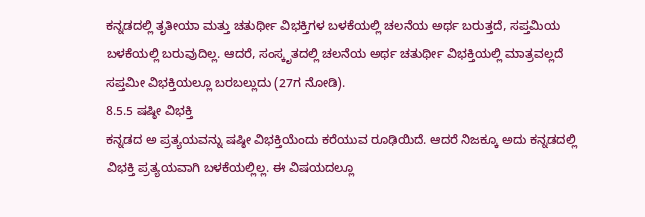ಕನ್ನಡದಲ್ಲಿ ತೃತೀಯಾ ಮತ್ತು ಚತುರ್ಥೀ ವಿಭಕ್ತಿಗಳ ಬಳಕೆಯಲ್ಲಿ ಚಲನೆಯ ಅರ್ಥ ಬರುತ್ತದೆ, ಸಪ್ತಮಿಯ ಬಳಕೆಯಲ್ಲಿ ಬರುವುದಿಲ್ಲ. ಆದರೆ, ಸಂಸ್ಕೃತದಲ್ಲಿ ಚಲನೆಯ ಅರ್ಥ ಚತುರ್ಥೀ ವಿಭಕ್ತಿಯಲ್ಲಿ ಮಾತ್ರವಲ್ಲದೆ ಸಪ್ತಮೀ ವಿಭಕ್ತಿಯಲ್ಲೂ ಬರಬಲ್ಲುದು (27ಗ ನೋಡಿ).
8.5.5 ಷಷ್ಠೀ ವಿಭಕ್ತಿ
ಕನ್ನಡದ ಅ ಪ್ರತ್ಯಯವನ್ನು ಷಷ್ಠೀ ವಿಭಕ್ತಿಯೆಂದು ಕರೆಯುವ ರೂಢಿಯಿದೆ. ಆದರೆ ನಿಜಕ್ಕೂ ಅದು ಕನ್ನಡದಲ್ಲಿ ವಿಭಕ್ತಿ ಪ್ರತ್ಯಯವಾಗಿ ಬಳಕೆಯಲ್ಲಿಲ್ಲ. ಈ ವಿಷಯದಲ್ಲೂ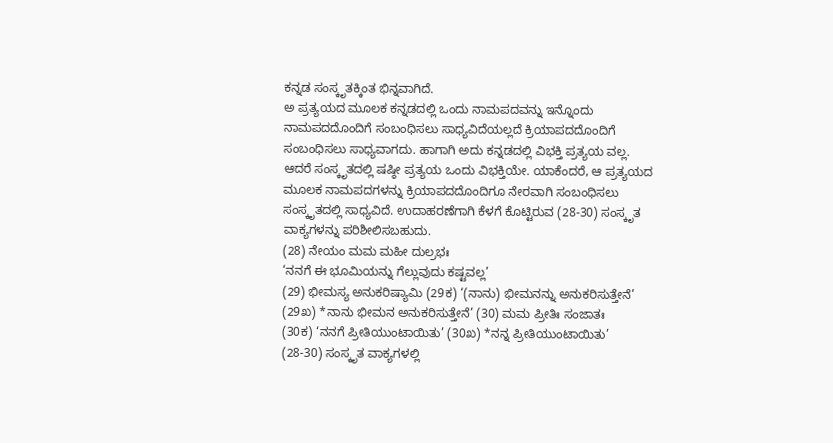ಕನ್ನಡ ಸಂಸ್ಕೃತಕ್ಕಿಂತ ಭಿನ್ನವಾಗಿದೆ.
ಅ ಪ್ರತ್ಯಯದ ಮೂಲಕ ಕನ್ನಡದಲ್ಲಿ ಒಂದು ನಾಮಪದವನ್ನು ಇನ್ನೊಂದು ನಾಮಪದದೊಂದಿಗೆ ಸಂಬಂಧಿಸಲು ಸಾಧ್ಯವಿದೆಯಲ್ಲದೆ ಕ್ರಿಯಾಪದದೊಂದಿಗೆ ಸಂಬಂಧಿಸಲು ಸಾಧ್ಯವಾಗದು. ಹಾಗಾಗಿ ಅದು ಕನ್ನಡದಲ್ಲಿ ವಿಭಕ್ತಿ ಪ್ರತ್ಯಯ ವಲ್ಲ.
ಆದರೆ ಸಂಸ್ಕೃತದಲ್ಲಿ ಷಷ್ಠೀ ಪ್ರತ್ಯಯ ಒಂದು ವಿಭಕ್ತಿಯೇ. ಯಾಕೆಂದರೆ, ಆ ಪ್ರತ್ಯಯದ ಮೂಲಕ ನಾಮಪದಗಳನ್ನು ಕ್ರಿಯಾಪದದೊಂದಿಗೂ ನೇರವಾಗಿ ಸಂಬಂಧಿಸಲು ಸಂಸ್ಕೃತದಲ್ಲಿ ಸಾಧ್ಯವಿದೆ. ಉದಾಹರಣೆಗಾಗಿ ಕೆಳಗೆ ಕೊಟ್ಟಿರುವ (28-30) ಸಂಸ್ಕೃತ ವಾಕ್ಯಗಳನ್ನು ಪರಿಶೀಲಿಸಬಹುದು.
(28) ನೇಯಂ ಮಮ ಮಹೀ ದುಲ್ರಭಃ
‘ನನಗೆ ಈ ಭೂಮಿಯನ್ನು ಗೆಲ್ಲುವುದು ಕಷ್ಟವಲ್ಲ’
(29) ಭೀಮಸ್ಯ ಅನುಕರಿಷ್ಯಾಮಿ (29ಕ) ‘(ನಾನು) ಭೀಮನನ್ನು ಅನುಕರಿಸುತ್ತೇನೆ’ (29ಖ) *ನಾನು ಭೀಮನ ಅನುಕರಿಸುತ್ತೇನೆ’ (30) ಮಮ ಪ್ರೀತಿಃ ಸಂಜಾತಃ
(30ಕ) ‘ನನಗೆ ಪ್ರೀತಿಯುಂಟಾಯಿತು’ (30ಖ) *ನನ್ನ ಪ್ರೀತಿಯುಂಟಾಯಿತು’
(28-30) ಸಂಸ್ಕೃತ ವಾಕ್ಯಗಳಲ್ಲಿ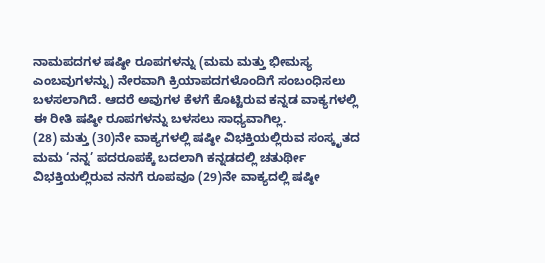ನಾಮಪದಗಳ ಷಷ್ಠೀ ರೂಪಗಳನ್ನು (ಮಮ ಮತ್ತು ಭೀಮಸ್ಯ ಎಂಬವುಗಳನ್ನು) ನೇರವಾಗಿ ಕ್ರಿಯಾಪದಗಳೊಂದಿಗೆ ಸಂಬಂಧಿಸಲು ಬಳಸಲಾಗಿದೆ. ಆದರೆ ಅವುಗಳ ಕೆಳಗೆ ಕೊಟ್ಟಿರುವ ಕನ್ನಡ ವಾಕ್ಯಗಳಲ್ಲಿ ಈ ರೀತಿ ಷಷ್ಠೀ ರೂಪಗಳನ್ನು ಬಳಸಲು ಸಾಧ್ಯವಾಗಿಲ್ಲ.
(28) ಮತ್ತು (30)ನೇ ವಾಕ್ಯಗಳಲ್ಲಿ ಷಷ್ಠೀ ವಿಭಕ್ತಿಯಲ್ಲಿರುವ ಸಂಸ್ಕೃತದ ಮಮ ‘ನನ್ನ’ ಪದರೂಪಕ್ಕೆ ಬದಲಾಗಿ ಕನ್ನಡದಲ್ಲಿ ಚತುರ್ಥೀ ವಿಭಕ್ತಿಯಲ್ಲಿರುವ ನನಗೆ ರೂಪವೂ (29)ನೇ ವಾಕ್ಯದಲ್ಲಿ ಷಷ್ಠೀ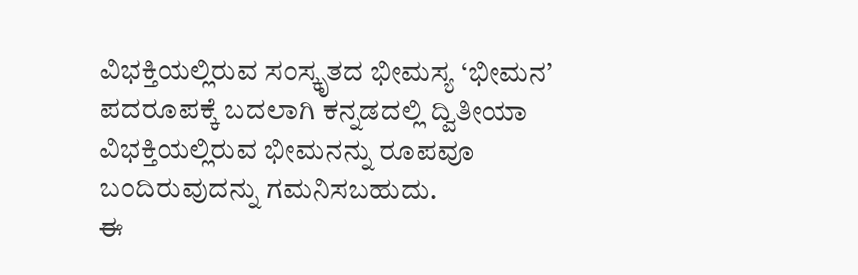ವಿಭಕ್ತಿಯಲ್ಲಿರುವ ಸಂಸ್ಕೃತದ ಭೀಮಸ್ಯ ‘ಭೀಮನ’ ಪದರೂಪಕ್ಕೆ ಬದಲಾಗಿ ಕನ್ನಡದಲ್ಲಿ ದ್ವಿತೀಯಾ ವಿಭಕ್ತಿಯಲ್ಲಿರುವ ಭೀಮನನ್ನು ರೂಪವೂ ಬಂದಿರುವುದನ್ನು ಗಮನಿಸಬಹುದು.
ಈ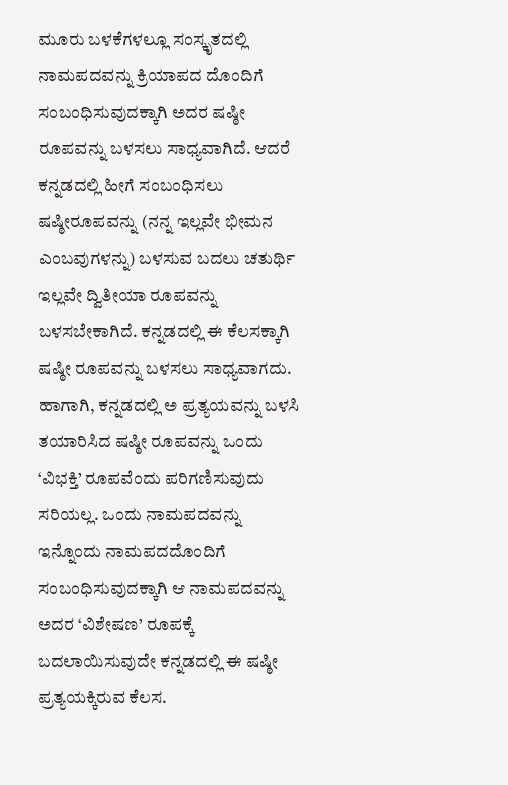ಮೂರು ಬಳಕೆಗಳಲ್ಲೂ ಸಂಸ್ಕೃತದಲ್ಲಿ ನಾಮಪದವನ್ನು ಕ್ರಿಯಾಪದ ದೊಂದಿಗೆ ಸಂಬಂಧಿಸುವುದಕ್ಕಾಗಿ ಅದರ ಷಷ್ಠೀ ರೂಪವನ್ನು ಬಳಸಲು ಸಾಧ್ಯವಾಗಿದೆ. ಆದರೆ ಕನ್ನಡದಲ್ಲಿ ಹೀಗೆ ಸಂಬಂಧಿಸಲು ಷಷ್ಠೀರೂಪವನ್ನು (ನನ್ನ ಇಲ್ಲವೇ ಭೀಮನ ಎಂಬವುಗಳನ್ನು) ಬಳಸುವ ಬದಲು ಚತುರ್ಥಿ ಇಲ್ಲವೇ ದ್ವಿತೀಯಾ ರೂಪವನ್ನು ಬಳಸಬೇಕಾಗಿದೆ. ಕನ್ನಡದಲ್ಲಿ ಈ ಕೆಲಸಕ್ಕಾಗಿ ಷಷ್ಠೀ ರೂಪವನ್ನು ಬಳಸಲು ಸಾಧ್ಯವಾಗದು.
ಹಾಗಾಗಿ, ಕನ್ನಡದಲ್ಲಿ ಅ ಪ್ರತ್ಯಯವನ್ನು ಬಳಸಿ ತಯಾರಿಸಿದ ಷಷ್ಠೀ ರೂಪವನ್ನು ಒಂದು ‘ವಿಭಕ್ತಿ’ ರೂಪವೆಂದು ಪರಿಗಣಿಸುವುದು ಸರಿಯಲ್ಲ. ಒಂದು ನಾಮಪದವನ್ನು ಇನ್ನೊಂದು ನಾಮಪದದೊಂದಿಗೆ ಸಂಬಂಧಿಸುವುದಕ್ಕಾಗಿ ಆ ನಾಮಪದವನ್ನು ಅದರ ‘ವಿಶೇಷಣ’ ರೂಪಕ್ಕೆ ಬದಲಾಯಿಸುವುದೇ ಕನ್ನಡದಲ್ಲಿ ಈ ಷಷ್ಠೀ ಪ್ರತ್ಯಯಕ್ಕಿರುವ ಕೆಲಸ.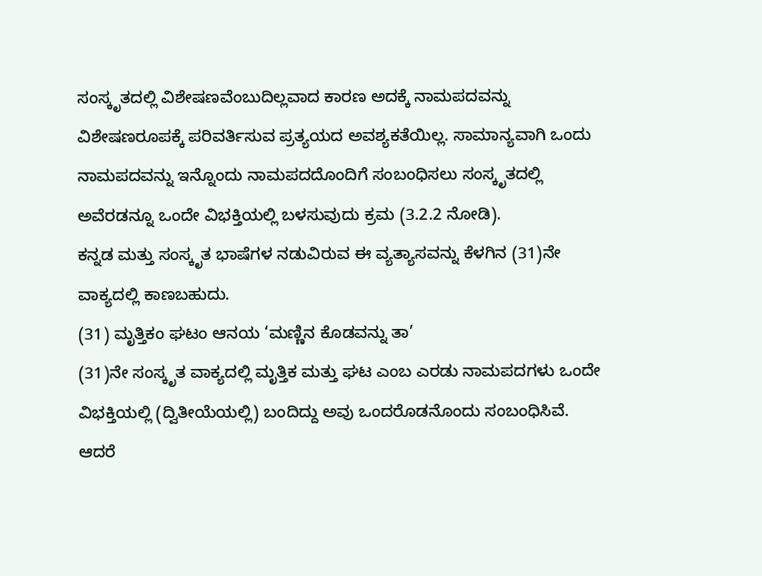ಸಂಸ್ಕೃತದಲ್ಲಿ ವಿಶೇಷಣವೆಂಬುದಿಲ್ಲವಾದ ಕಾರಣ ಅದಕ್ಕೆ ನಾಮಪದವನ್ನು ವಿಶೇಷಣರೂಪಕ್ಕೆ ಪರಿವರ್ತಿಸುವ ಪ್ರತ್ಯಯದ ಅವಶ್ಯಕತೆಯಿಲ್ಲ. ಸಾಮಾನ್ಯವಾಗಿ ಒಂದು ನಾಮಪದವನ್ನು ಇನ್ನೊಂದು ನಾಮಪದದೊಂದಿಗೆ ಸಂಬಂಧಿಸಲು ಸಂಸ್ಕೃತದಲ್ಲಿ ಅವೆರಡನ್ನೂ ಒಂದೇ ವಿಭಕ್ತಿಯಲ್ಲಿ ಬಳಸುವುದು ಕ್ರಮ (3.2.2 ನೋಡಿ).
ಕನ್ನಡ ಮತ್ತು ಸಂಸ್ಕೃತ ಭಾಷೆಗಳ ನಡುವಿರುವ ಈ ವ್ಯತ್ಯಾಸವನ್ನು ಕೆಳಗಿನ (31)ನೇ ವಾಕ್ಯದಲ್ಲಿ ಕಾಣಬಹುದು.
(31) ಮೃತ್ತಿಕಂ ಘಟಂ ಆನಯ ‘ಮಣ್ಣಿನ ಕೊಡವನ್ನು ತಾ’
(31)ನೇ ಸಂಸ್ಕೃತ ವಾಕ್ಯದಲ್ಲಿ ಮೃತ್ತಿಕ ಮತ್ತು ಘಟ ಎಂಬ ಎರಡು ನಾಮಪದಗಳು ಒಂದೇ ವಿಭಕ್ತಿಯಲ್ಲಿ (ದ್ವಿತೀಯೆಯಲ್ಲಿ) ಬಂದಿದ್ದು ಅವು ಒಂದರೊಡನೊಂದು ಸಂಬಂಧಿಸಿವೆ. ಆದರೆ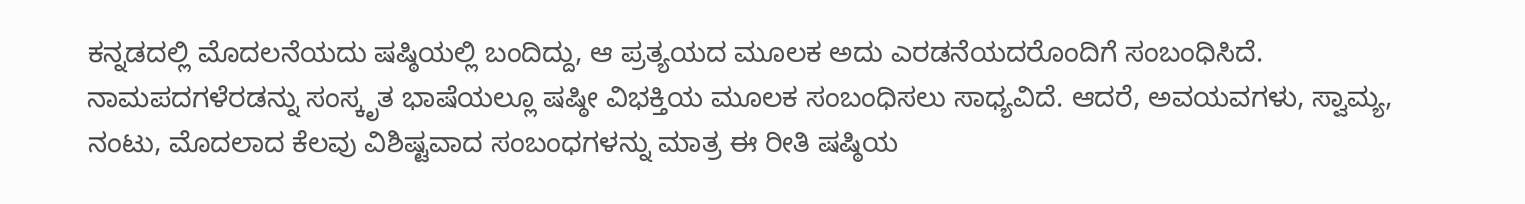ಕನ್ನಡದಲ್ಲಿ ಮೊದಲನೆಯದು ಷಷ್ಠಿಯಲ್ಲಿ ಬಂದಿದ್ದು, ಆ ಪ್ರತ್ಯಯದ ಮೂಲಕ ಅದು ಎರಡನೆಯದರೊಂದಿಗೆ ಸಂಬಂಧಿಸಿದೆ.
ನಾಮಪದಗಳೆರಡನ್ನು ಸಂಸ್ಕೃತ ಭಾಷೆಯಲ್ಲೂ ಷಷ್ಠೀ ವಿಭಕ್ತಿಯ ಮೂಲಕ ಸಂಬಂಧಿಸಲು ಸಾಧ್ಯವಿದೆ. ಆದರೆ, ಅವಯವಗಳು, ಸ್ವಾಮ್ಯ, ನಂಟು, ಮೊದಲಾದ ಕೆಲವು ವಿಶಿಷ್ಟವಾದ ಸಂಬಂಧಗಳನ್ನು ಮಾತ್ರ ಈ ರೀತಿ ಷಷ್ಠಿಯ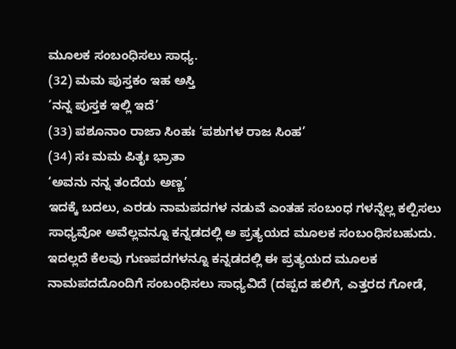ಮೂಲಕ ಸಂಬಂಧಿಸಲು ಸಾಧ್ಯ.
(32) ಮಮ ಪುಸ್ತಕಂ ಇಹ ಅಸ್ತಿ
‘ನನ್ನ ಪುಸ್ತಕ ಇಲ್ಲಿ ಇದೆ’
(33) ಪಶೂನಾಂ ರಾಜಾ ಸಿಂಹಃ ‘ಪಶುಗಳ ರಾಜ ಸಿಂಹ’
(34) ಸಃ ಮಮ ಪಿತೃಃ ಭ್ರಾತಾ
‘ಅವನು ನನ್ನ ತಂದೆಯ ಅಣ್ಣ’
ಇದಕ್ಕೆ ಬದಲು, ಎರಡು ನಾಮಪದಗಳ ನಡುವೆ ಎಂತಹ ಸಂಬಂಧ ಗಳನ್ನೆಲ್ಲ ಕಲ್ಪಿಸಲು ಸಾಧ್ಯವೋ ಅವೆಲ್ಲವನ್ನೂ ಕನ್ನಡದಲ್ಲಿ ಅ ಪ್ರತ್ಯಯದ ಮೂಲಕ ಸಂಬಂಧಿಸಬಹುದು. ಇದಲ್ಲದೆ ಕೆಲವು ಗುಣಪದಗಳನ್ನೂ ಕನ್ನಡದಲ್ಲಿ ಈ ಪ್ರತ್ಯಯದ ಮೂಲಕ ನಾಮಪದದೊಂದಿಗೆ ಸಂಬಂಧಿಸಲು ಸಾಧ್ಯವಿದೆ (ದಪ್ಪದ ಹಲಿಗೆ, ಎತ್ತರದ ಗೋಡೆ,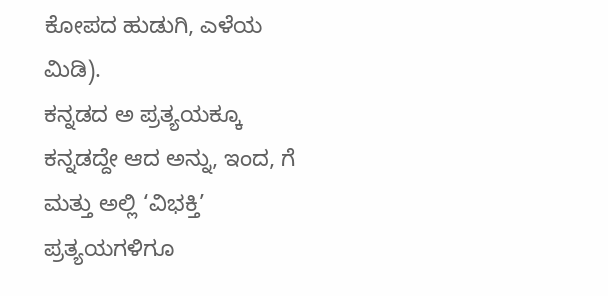ಕೋಪದ ಹುಡುಗಿ, ಎಳೆಯ ಮಿಡಿ).
ಕನ್ನಡದ ಅ ಪ್ರತ್ಯಯಕ್ಕೂ ಕನ್ನಡದ್ದೇ ಆದ ಅನ್ನು, ಇಂದ, ಗೆ ಮತ್ತು ಅಲ್ಲಿ ‘ವಿಭಕ್ತಿ’ ಪ್ರತ್ಯಯಗಳಿಗೂ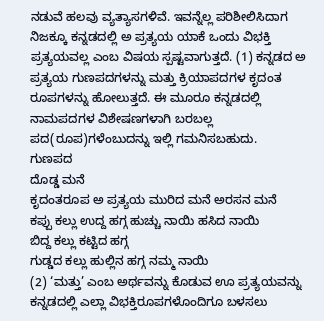ನಡುವೆ ಹಲವು ವ್ಯತ್ಯಾಸಗಳಿವೆ. ಇವನ್ನೆಲ್ಲ ಪರಿಶೀಲಿಸಿದಾಗ ನಿಜಕ್ಕೂ ಕನ್ನಡದಲ್ಲಿ ಅ ಪ್ರತ್ಯಯ ಯಾಕೆ ಒಂದು ವಿಭಕ್ತಿ ಪ್ರತ್ಯಯವಲ್ಲ ಎಂಬ ವಿಷಯ ಸ್ಪಷ್ಟವಾಗುತ್ತದೆ. (1) ಕನ್ನಡದ ಅ ಪ್ರತ್ಯಯ ಗುಣಪದಗಳನ್ನು ಮತ್ತು ಕ್ರಿಯಾಪದಗಳ ಕೃದಂತ ರೂಪಗಳನ್ನು ಹೋಲುತ್ತದೆ. ಈ ಮೂರೂ ಕನ್ನಡದಲ್ಲಿ ನಾಮಪದಗಳ ವಿಶೇಷಣಗಳಾಗಿ ಬರಬಲ್ಲ ಪದ(ರೂಪ)ಗಳೆಂಬುದನ್ನು ಇಲ್ಲಿ ಗಮನಿಸಬಹುದು.
ಗುಣಪದ
ದೊಡ್ಡ ಮನೆ
ಕೃದಂತರೂಪ ಅ ಪ್ರತ್ಯಯ ಮುರಿದ ಮನೆ ಅರಸನ ಮನೆ
ಕಪ್ಪು ಕಲ್ಲು ಉದ್ದ ಹಗ್ಗ ಹುಚ್ಚು ನಾಯಿ ಹಸಿದ ನಾಯಿ
ಬಿದ್ದ ಕಲ್ಲು ಕಟ್ಟಿದ ಹಗ್ಗ
ಗುಡ್ಡದ ಕಲ್ಲು ಹುಲ್ಲಿನ ಹಗ್ಗ ನಮ್ಮ ನಾಯಿ
(2) ‘ಮತ್ತು’ ಎಂಬ ಅರ್ಥವನ್ನು ಕೊಡುವ ಊ ಪ್ರತ್ಯಯವನ್ನು ಕನ್ನಡದಲ್ಲಿ ಎಲ್ಲಾ ವಿಭಕ್ತಿರೂಪಗಳೊಂದಿಗೂ ಬಳಸಲು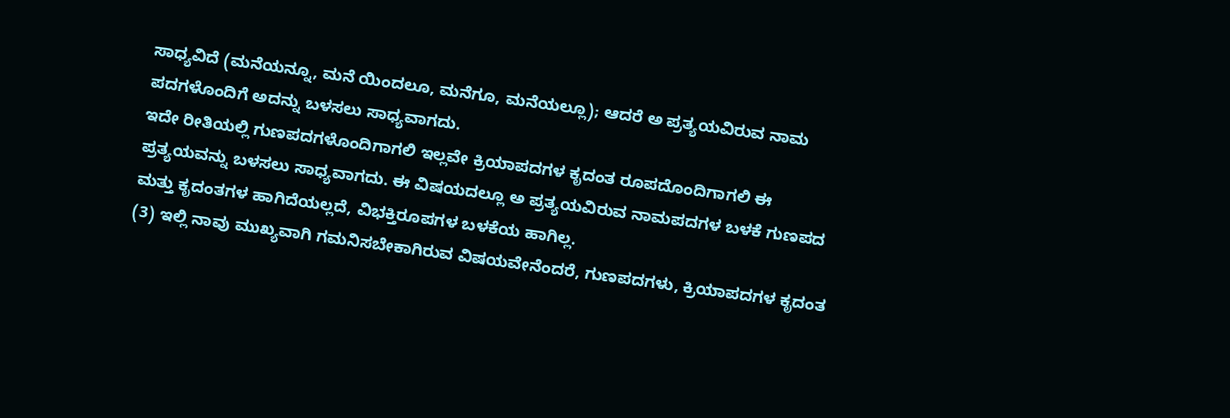ಸಾಧ್ಯವಿದೆ (ಮನೆಯನ್ನೂ, ಮನೆ ಯಿಂದಲೂ, ಮನೆಗೂ, ಮನೆಯಲ್ಲೂ); ಆದರೆ ಅ ಪ್ರತ್ಯಯವಿರುವ ನಾಮ ಪದಗಳೊಂದಿಗೆ ಅದನ್ನು ಬಳಸಲು ಸಾಧ್ಯವಾಗದು.
ಇದೇ ರೀತಿಯಲ್ಲಿ ಗುಣಪದಗಳೊಂದಿಗಾಗಲಿ ಇಲ್ಲವೇ ಕ್ರಿಯಾಪದಗಳ ಕೃದಂತ ರೂಪದೊಂದಿಗಾಗಲಿ ಈ ಪ್ರತ್ಯಯವನ್ನು ಬಳಸಲು ಸಾಧ್ಯವಾಗದು. ಈ ವಿಷಯದಲ್ಲೂ ಅ ಪ್ರತ್ಯಯವಿರುವ ನಾಮಪದಗಳ ಬಳಕೆ ಗುಣಪದ ಮತ್ತು ಕೃದಂತಗಳ ಹಾಗಿದೆಯಲ್ಲದೆ, ವಿಭಕ್ತಿರೂಪಗಳ ಬಳಕೆಯ ಹಾಗಿಲ್ಲ.
(3) ಇಲ್ಲಿ ನಾವು ಮುಖ್ಯವಾಗಿ ಗಮನಿಸಬೇಕಾಗಿರುವ ವಿಷಯವೇನೆಂದರೆ, ಗುಣಪದಗಳು, ಕ್ರಿಯಾಪದಗಳ ಕೃದಂತ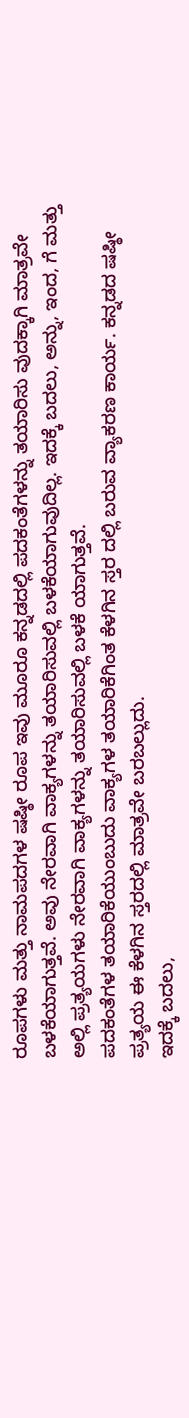ರೂಪಗಳು ಮತ್ತು ನಾಮಪದಗಳ ಷಷ್ಠೀ ರೂಪ ಇವು ಮೂರೂ ಕನ್ನಡದಲ್ಲಿ ಪದಕಂತೆಗಳನ್ನು ತಯಾರಿಸು ವುದಕ್ಕಾಗಿ ಮಾತ್ರವೇ ಬಳಕೆಯಾಗುತ್ತವೆ. ಅವು ನೇರವಾಗಿ ವಾಕ್ಯಗಳನ್ನು ತಯಾರಿಸುವಲ್ಲಿ ಬಳಕೆಯಾಗುವುದಿಲ್ಲ. ಇದಕ್ಕೆ ಬದಲು, ಅನ್ನು, ಇಂದ, ಗೆ ಮತ್ತು ಅಲ್ಲಿ ಪ್ರತ್ಯಯಗಳು ನೇರವಾಗಿ ವಾಕ್ಯಗಳನ್ನು ತಯಾರಿಸುವಲ್ಲಿ ಬಳಕೆ ಯಾಗುತ್ತವೆ.
ಪದಕಂತೆಗಳ ತಯಾರಿಕೆಯುಂಬುದು ವಾಕ್ಯಗಳ ತಯಾರಿಕೆಗಿಂತ ಕೆಳಗಿನ ಸ್ತರ ದಲ್ಲಿ ಬರುವ ವ್ಯಾಕರಣ ಕಾರ್ಯ. ಕನ್ನಡದ ಷಷ್ಠೀ ಪ್ರತ್ಯಯ ಈ ಕೆಳಗಿನ ಸ್ತರದಲ್ಲಿ ಮಾತ್ರವೇ ಬರಬಲ್ಲುದು.
ಇದಕ್ಕೆ ಬದಲು,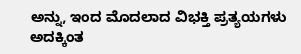ಅನ್ನು, ಇಂದ ಮೊದಲಾದ ವಿಭಕ್ತಿ ಪ್ರತ್ಯಯಗಳು ಅದಕ್ಕಿಂತ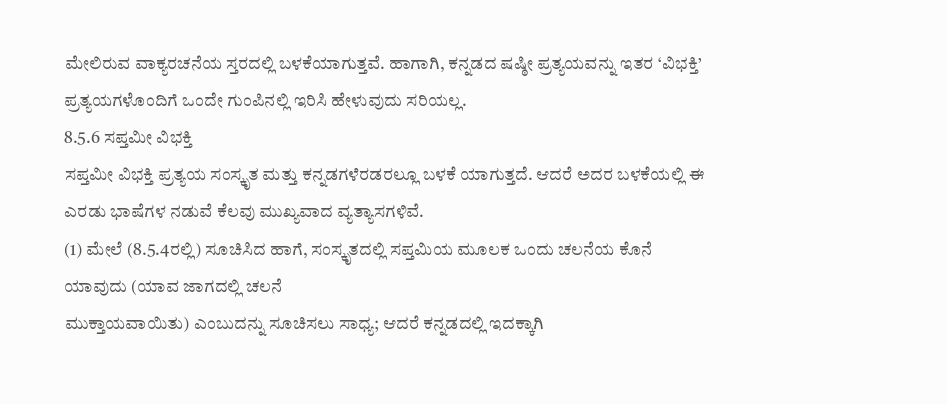ಮೇಲಿರುವ ವಾಕ್ಯರಚನೆಯ ಸ್ತರದಲ್ಲಿ ಬಳಕೆಯಾಗುತ್ತವೆ. ಹಾಗಾಗಿ, ಕನ್ನಡದ ಷಷ್ಠೀ ಪ್ರತ್ಯಯವನ್ನು ಇತರ ‘ವಿಭಕ್ತಿ’ ಪ್ರತ್ಯಯಗಳೊಂದಿಗೆ ಒಂದೇ ಗುಂಪಿನಲ್ಲಿ ಇರಿಸಿ ಹೇಳುವುದು ಸರಿಯಲ್ಲ.
8.5.6 ಸಪ್ತಮೀ ವಿಭಕ್ತಿ
ಸಪ್ತಮೀ ವಿಭಕ್ತಿ ಪ್ರತ್ಯಯ ಸಂಸ್ಕೃತ ಮತ್ತು ಕನ್ನಡಗಳೆರಡರಲ್ಲೂ ಬಳಕೆ ಯಾಗುತ್ತದೆ. ಆದರೆ ಅದರ ಬಳಕೆಯಲ್ಲಿ ಈ ಎರಡು ಭಾಷೆಗಳ ನಡುವೆ ಕೆಲವು ಮುಖ್ಯವಾದ ವ್ಯತ್ಯಾಸಗಳಿವೆ.
(1) ಮೇಲೆ (8.5.4ರಲ್ಲಿ) ಸೂಚಿಸಿದ ಹಾಗೆ, ಸಂಸ್ಕೃತದಲ್ಲಿ ಸಪ್ತಮಿಯ ಮೂಲಕ ಒಂದು ಚಲನೆಯ ಕೊನೆ ಯಾವುದು (ಯಾವ ಜಾಗದಲ್ಲಿ ಚಲನೆ
ಮುಕ್ತಾಯವಾಯಿತು) ಎಂಬುದನ್ನು ಸೂಚಿಸಲು ಸಾಧ್ಯ; ಆದರೆ ಕನ್ನಡದಲ್ಲಿ ಇದಕ್ಕಾಗಿ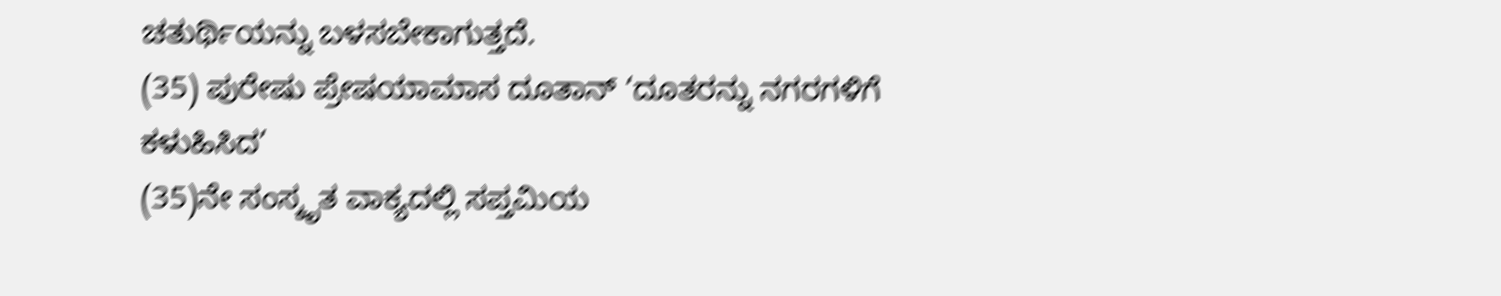ಚತುರ್ಥಿಯನ್ನು ಬಳಸಬೇಕಾಗುತ್ತದೆ.
(35) ಪುರೇಷು ಪ್ರೇಷಯಾಮಾಸ ದೂತಾನ್ ‘ದೂತರನ್ನು ನಗರಗಳಿಗೆ ಕಳುಹಿಸಿದ’
(35)ನೇ ಸಂಸ್ಕೃತ ವಾಕ್ಯದಲ್ಲಿ ಸಪ್ತಮಿಯ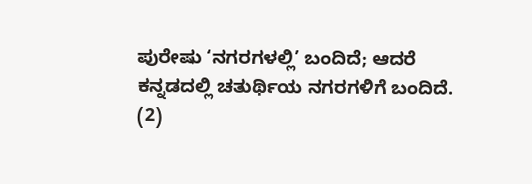ಪುರೇಷು ‘ನಗರಗಳಲ್ಲಿ’ ಬಂದಿದೆ; ಆದರೆ ಕನ್ನಡದಲ್ಲಿ ಚತುರ್ಥಿಯ ನಗರಗಳಿಗೆ ಬಂದಿದೆ.
(2)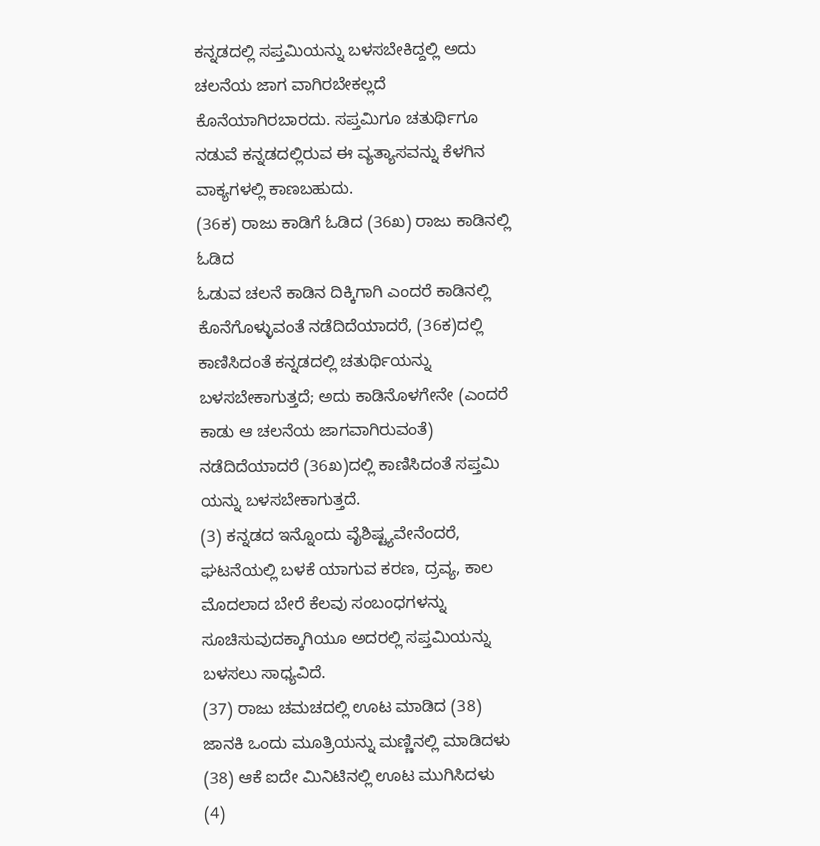ಕನ್ನಡದಲ್ಲಿ ಸಪ್ತಮಿಯನ್ನು ಬಳಸಬೇಕಿದ್ದಲ್ಲಿ ಅದು ಚಲನೆಯ ಜಾಗ ವಾಗಿರಬೇಕಲ್ಲದೆ ಕೊನೆಯಾಗಿರಬಾರದು. ಸಪ್ತಮಿಗೂ ಚತುರ್ಥಿಗೂ ನಡುವೆ ಕನ್ನಡದಲ್ಲಿರುವ ಈ ವ್ಯತ್ಯಾಸವನ್ನು ಕೆಳಗಿನ ವಾಕ್ಯಗಳಲ್ಲಿ ಕಾಣಬಹುದು.
(36ಕ) ರಾಜು ಕಾಡಿಗೆ ಓಡಿದ (36ಖ) ರಾಜು ಕಾಡಿನಲ್ಲಿ ಓಡಿದ
ಓಡುವ ಚಲನೆ ಕಾಡಿನ ದಿಕ್ಕಿಗಾಗಿ ಎಂದರೆ ಕಾಡಿನಲ್ಲಿ ಕೊನೆಗೊಳ್ಳುವಂತೆ ನಡೆದಿದೆಯಾದರೆ, (36ಕ)ದಲ್ಲಿ ಕಾಣಿಸಿದಂತೆ ಕನ್ನಡದಲ್ಲಿ ಚತುರ್ಥಿಯನ್ನು ಬಳಸಬೇಕಾಗುತ್ತದೆ; ಅದು ಕಾಡಿನೊಳಗೇನೇ (ಎಂದರೆ ಕಾಡು ಆ ಚಲನೆಯ ಜಾಗವಾಗಿರುವಂತೆ) ನಡೆದಿದೆಯಾದರೆ (36ಖ)ದಲ್ಲಿ ಕಾಣಿಸಿದಂತೆ ಸಪ್ತಮಿ ಯನ್ನು ಬಳಸಬೇಕಾಗುತ್ತದೆ.
(3) ಕನ್ನಡದ ಇನ್ನೊಂದು ವೈಶಿಷ್ಟ್ಯವೇನೆಂದರೆ, ಘಟನೆಯಲ್ಲಿ ಬಳಕೆ ಯಾಗುವ ಕರಣ, ದ್ರವ್ಯ, ಕಾಲ ಮೊದಲಾದ ಬೇರೆ ಕೆಲವು ಸಂಬಂಧಗಳನ್ನು ಸೂಚಿಸುವುದಕ್ಕಾಗಿಯೂ ಅದರಲ್ಲಿ ಸಪ್ತಮಿಯನ್ನು ಬಳಸಲು ಸಾಧ್ಯವಿದೆ.
(37) ರಾಜು ಚಮಚದಲ್ಲಿ ಊಟ ಮಾಡಿದ (38) ಜಾನಕಿ ಒಂದು ಮೂತ್ರಿಯನ್ನು ಮಣ್ಣಿನಲ್ಲಿ ಮಾಡಿದಳು (38) ಆಕೆ ಐದೇ ಮಿನಿಟಿನಲ್ಲಿ ಊಟ ಮುಗಿಸಿದಳು
(4)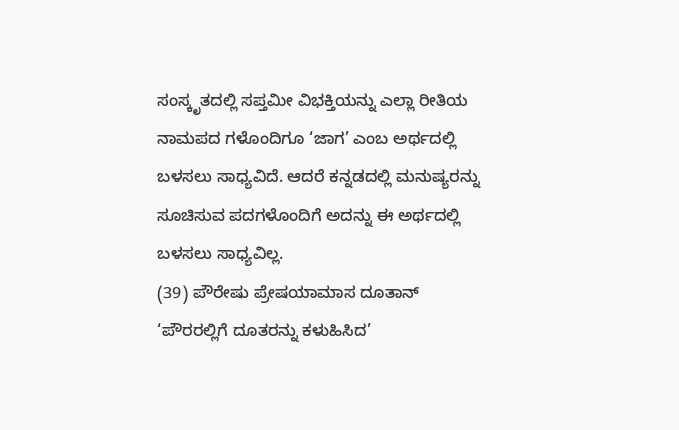ಸಂಸ್ಕೃತದಲ್ಲಿ ಸಪ್ತಮೀ ವಿಭಕ್ತಿಯನ್ನು ಎಲ್ಲಾ ರೀತಿಯ ನಾಮಪದ ಗಳೊಂದಿಗೂ ‘ಜಾಗ’ ಎಂಬ ಅರ್ಥದಲ್ಲಿ ಬಳಸಲು ಸಾಧ್ಯವಿದೆ. ಆದರೆ ಕನ್ನಡದಲ್ಲಿ ಮನುಷ್ಯರನ್ನು ಸೂಚಿಸುವ ಪದಗಳೊಂದಿಗೆ ಅದನ್ನು ಈ ಅರ್ಥದಲ್ಲಿ ಬಳಸಲು ಸಾಧ್ಯವಿಲ್ಲ.
(39) ಪೌರೇಷು ಪ್ರೇಷಯಾಮಾಸ ದೂತಾನ್
‘ಪೌರರಲ್ಲಿಗೆ ದೂತರನ್ನು ಕಳುಹಿಸಿದ’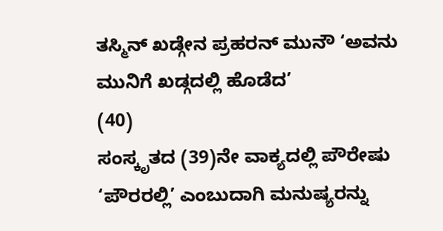ತಸ್ಮಿನ್ ಖಡ್ಗೇನ ಪ್ರಹರನ್ ಮುನೌ ‘ಅವನು ಮುನಿಗೆ ಖಡ್ಗದಲ್ಲಿ ಹೊಡೆದ’
(40)
ಸಂಸ್ಕೃತದ (39)ನೇ ವಾಕ್ಯದಲ್ಲಿ ಪೌರೇಷು ‘ಪೌರರಲ್ಲಿ’ ಎಂಬುದಾಗಿ ಮನುಷ್ಯರನ್ನು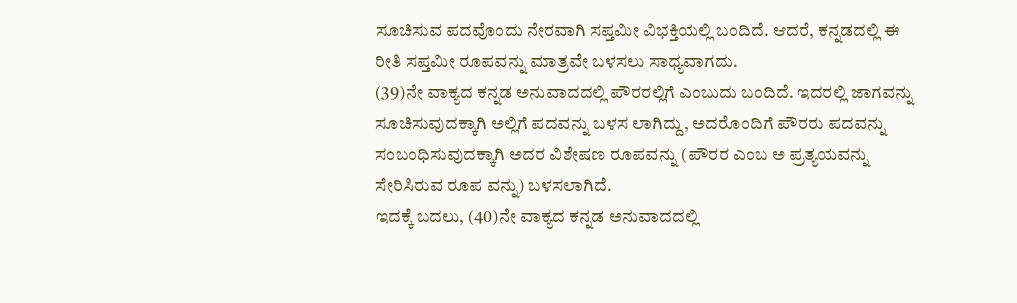ಸೂಚಿಸುವ ಪದವೊಂದು ನೇರವಾಗಿ ಸಪ್ತಮೀ ವಿಭಕ್ತಿಯಲ್ಲಿ ಬಂದಿದೆ. ಆದರೆ, ಕನ್ನಡದಲ್ಲಿ ಈ ರೀತಿ ಸಪ್ತಮೀ ರೂಪವನ್ನು ಮಾತ್ರವೇ ಬಳಸಲು ಸಾಧ್ಯವಾಗದು.
(39)ನೇ ವಾಕ್ಯದ ಕನ್ನಡ ಅನುವಾದದಲ್ಲಿ ಪೌರರಲ್ಲಿಗೆ ಎಂಬುದು ಬಂದಿದೆ. ಇದರಲ್ಲಿ ಜಾಗವನ್ನು ಸೂಚಿಸುವುದಕ್ಕಾಗಿ ಅಲ್ಲಿಗೆ ಪದವನ್ನು ಬಳಸ ಲಾಗಿದ್ದು, ಅದರೊಂದಿಗೆ ಪೌರರು ಪದವನ್ನು ಸಂಬಂಧಿಸುವುದಕ್ಕಾಗಿ ಅದರ ವಿಶೇಷಣ ರೂಪವನ್ನು (ಪೌರರ ಎಂಬ ಅ ಪ್ರತ್ಯಯವನ್ನು ಸೇರಿಸಿರುವ ರೂಪ ವನ್ನು) ಬಳಸಲಾಗಿದೆ.
ಇದಕ್ಕೆ ಬದಲು, (40)ನೇ ವಾಕ್ಯದ ಕನ್ನಡ ಅನುವಾದದಲ್ಲಿ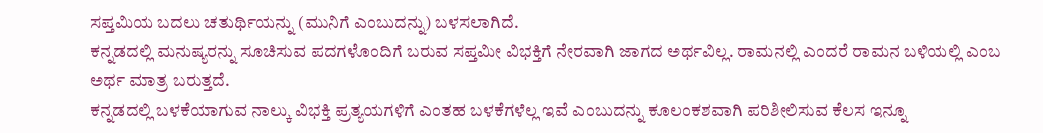ಸಪ್ತಮಿಯ ಬದಲು ಚತುರ್ಥಿಯನ್ನು (ಮುನಿಗೆ ಎಂಬುದನ್ನು) ಬಳಸಲಾಗಿದೆ.
ಕನ್ನಡದಲ್ಲಿ ಮನುಷ್ಯರನ್ನು ಸೂಚಿಸುವ ಪದಗಳೊಂದಿಗೆ ಬರುವ ಸಪ್ತಮೀ ವಿಭಕ್ತಿಗೆ ನೇರವಾಗಿ ಜಾಗದ ಅರ್ಥವಿಲ್ಲ. ರಾಮನಲ್ಲಿ ಎಂದರೆ ರಾಮನ ಬಳಿಯಲ್ಲಿ ಎಂಬ ಅರ್ಥ ಮಾತ್ರ ಬರುತ್ತದೆ.
ಕನ್ನಡದಲ್ಲಿ ಬಳಕೆಯಾಗುವ ನಾಲ್ಕು ವಿಭಕ್ತಿ ಪ್ರತ್ಯಯಗಳಿಗೆ ಎಂತಹ ಬಳಕೆಗಳೆಲ್ಲ ಇವೆ ಎಂಬುದನ್ನು ಕೂಲಂಕಶವಾಗಿ ಪರಿಶೀಲಿಸುವ ಕೆಲಸ ಇನ್ನೂ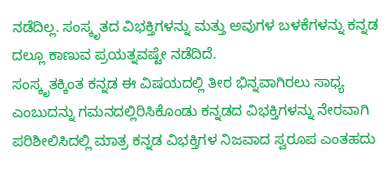ನಡೆದಿಲ್ಲ. ಸಂಸ್ಕೃತದ ವಿಭಕ್ತಿಗಳನ್ನು ಮತ್ತು ಅವುಗಳ ಬಳಕೆಗಳನ್ನು ಕನ್ನಡ ದಲ್ಲೂ ಕಾಣುವ ಪ್ರಯತ್ನವಷ್ಟೇ ನಡೆದಿದೆ.
ಸಂಸ್ಕೃತಕ್ಕಿಂತ ಕನ್ನಡ ಈ ವಿಷಯದಲ್ಲಿ ತೀರ ಭಿನ್ನವಾಗಿರಲು ಸಾಧ್ಯ ಎಂಬುದನ್ನು ಗಮನದಲ್ಲಿರಿಸಿಕೊಂಡು ಕನ್ನಡದ ವಿಭಕ್ತಿಗಳನ್ನು ನೇರವಾಗಿ ಪರಿಶೀಲಿಸಿದಲ್ಲಿ ಮಾತ್ರ ಕನ್ನಡ ವಿಭಕ್ತಿಗಳ ನಿಜವಾದ ಸ್ವರೂಪ ಎಂತಹದು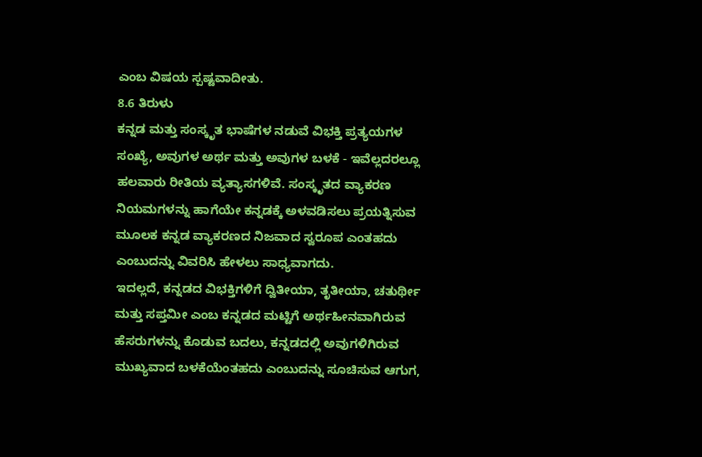ಎಂಬ ವಿಷಯ ಸ್ಪಷ್ಟವಾದೀತು.
8.6 ತಿರುಳು
ಕನ್ನಡ ಮತ್ತು ಸಂಸ್ಕೃತ ಭಾಷೆಗಳ ನಡುವೆ ವಿಭಕ್ತಿ ಪ್ರತ್ಯಯಗಳ ಸಂಖ್ಯೆ, ಅವುಗಳ ಅರ್ಥ ಮತ್ತು ಅವುಗಳ ಬಳಕೆ - ಇವೆಲ್ಲದರಲ್ಲೂ ಹಲವಾರು ರೀತಿಯ ವ್ಯತ್ಯಾಸಗಳಿವೆ. ಸಂಸ್ಕೃತದ ವ್ಯಾಕರಣ ನಿಯಮಗಳನ್ನು ಹಾಗೆಯೇ ಕನ್ನಡಕ್ಕೆ ಅಳವಡಿಸಲು ಪ್ರಯತ್ನಿಸುವ ಮೂಲಕ ಕನ್ನಡ ವ್ಯಾಕರಣದ ನಿಜವಾದ ಸ್ವರೂಪ ಎಂತಹದು ಎಂಬುದನ್ನು ವಿವರಿಸಿ ಹೇಳಲು ಸಾಧ್ಯವಾಗದು.
ಇದಲ್ಲದೆ, ಕನ್ನಡದ ವಿಭಕ್ತಿಗಳಿಗೆ ದ್ವಿತೀಯಾ, ತೃತೀಯಾ, ಚತುರ್ಥೀ ಮತ್ತು ಸಪ್ತಮೀ ಎಂಬ ಕನ್ನಡದ ಮಟ್ಟಿಗೆ ಅರ್ಥಹೀನವಾಗಿರುವ ಹೆಸರುಗಳನ್ನು ಕೊಡುವ ಬದಲು, ಕನ್ನಡದಲ್ಲಿ ಅವುಗಳಿಗಿರುವ ಮುಖ್ಯವಾದ ಬಳಕೆಯೆಂತಹದು ಎಂಬುದನ್ನು ಸೂಚಿಸುವ ಆಗುಗ,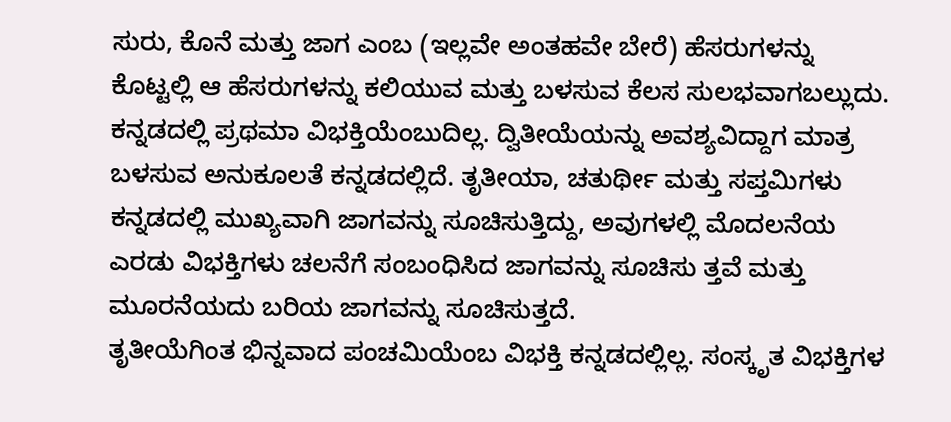ಸುರು, ಕೊನೆ ಮತ್ತು ಜಾಗ ಎಂಬ (ಇಲ್ಲವೇ ಅಂತಹವೇ ಬೇರೆ) ಹೆಸರುಗಳನ್ನು ಕೊಟ್ಟಲ್ಲಿ ಆ ಹೆಸರುಗಳನ್ನು ಕಲಿಯುವ ಮತ್ತು ಬಳಸುವ ಕೆಲಸ ಸುಲಭವಾಗಬಲ್ಲುದು.
ಕನ್ನಡದಲ್ಲಿ ಪ್ರಥಮಾ ವಿಭಕ್ತಿಯೆಂಬುದಿಲ್ಲ. ದ್ವಿತೀಯೆಯನ್ನು ಅವಶ್ಯವಿದ್ದಾಗ ಮಾತ್ರ ಬಳಸುವ ಅನುಕೂಲತೆ ಕನ್ನಡದಲ್ಲಿದೆ. ತೃತೀಯಾ, ಚತುರ್ಥೀ ಮತ್ತು ಸಪ್ತಮಿಗಳು ಕನ್ನಡದಲ್ಲಿ ಮುಖ್ಯವಾಗಿ ಜಾಗವನ್ನು ಸೂಚಿಸುತ್ತಿದ್ದು, ಅವುಗಳಲ್ಲಿ ಮೊದಲನೆಯ ಎರಡು ವಿಭಕ್ತಿಗಳು ಚಲನೆಗೆ ಸಂಬಂಧಿಸಿದ ಜಾಗವನ್ನು ಸೂಚಿಸು ತ್ತವೆ ಮತ್ತು ಮೂರನೆಯದು ಬರಿಯ ಜಾಗವನ್ನು ಸೂಚಿಸುತ್ತದೆ.
ತೃತೀಯೆಗಿಂತ ಭಿನ್ನವಾದ ಪಂಚಮಿಯೆಂಬ ವಿಭಕ್ತಿ ಕನ್ನಡದಲ್ಲಿಲ್ಲ. ಸಂಸ್ಕೃತ ವಿಭಕ್ತಿಗಳ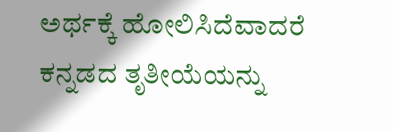ಅರ್ಥಕ್ಕೆ ಹೋಲಿಸಿದೆವಾದರೆ ಕನ್ನಡದ ತೃತೀಯೆಯನ್ನು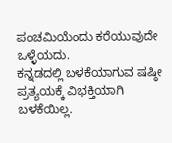ಪಂಚಮಿಯೆಂದು ಕರೆಯುವುದೇ ಒಳ್ಳೆಯದು.
ಕನ್ನಡದಲ್ಲಿ ಬಳಕೆಯಾಗುವ ಷಷ್ಠೀ ಪ್ರತ್ಯಯಕ್ಕೆ ವಿಭಕ್ತಿಯಾಗಿ ಬಳಕೆಯಿಲ್ಲ.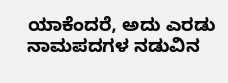ಯಾಕೆಂದರೆ, ಅದು ಎರಡು ನಾಮಪದಗಳ ನಡುವಿನ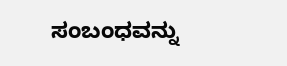ಸಂಬಂಧವನ್ನು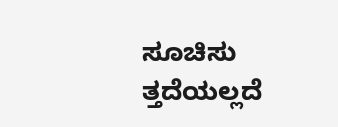ಸೂಚಿಸು ತ್ತದೆಯಲ್ಲದೆ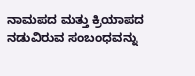ನಾಮಪದ ಮತ್ತು ಕ್ರಿಯಾಪದ ನಡುವಿರುವ ಸಂಬಂಧವನ್ನು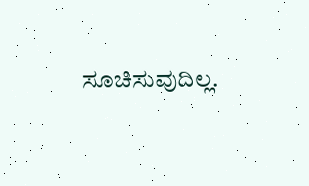ಸೂಚಿಸುವುದಿಲ್ಲ.